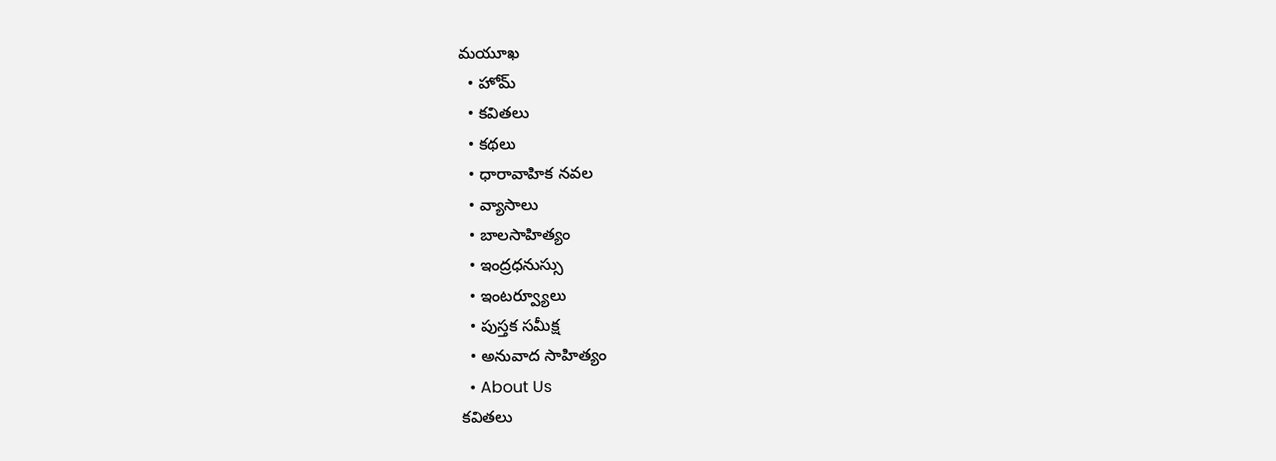మయూఖ
  • హోమ్
  • కవితలు
  • కథలు
  • ధారావాహిక నవల
  • వ్యాసాలు
  • బాల‌సాహిత్యం
  • ఇంద్రధనుస్సు
  • ఇంట‌ర్వ్యూలు
  • పుస్త‌క స‌మీక్ష‌
  • అనువాద సాహిత్యం
  • About Us
కవితలు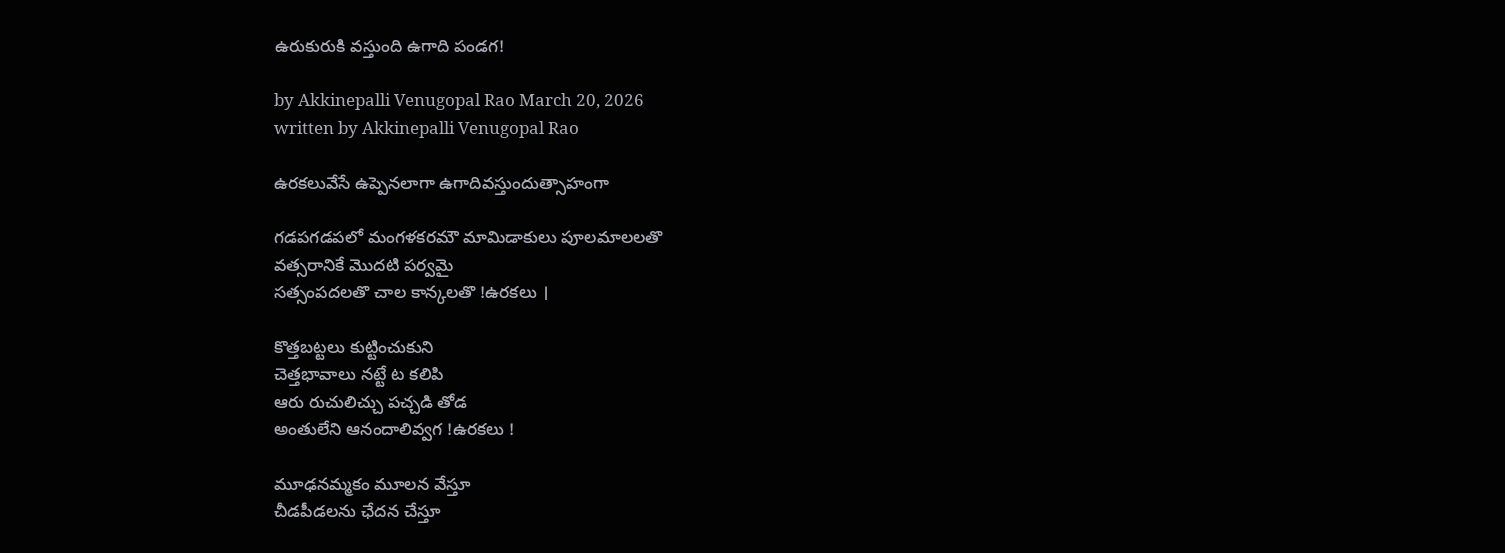ఉరుకురుకి వస్తుంది ఉగాది పండగ!

by Akkinepalli Venugopal Rao March 20, 2026
written by Akkinepalli Venugopal Rao

ఉరకలువేసే ఉప్పెనలాగా ఉగాదివస్తుందుత్సాహంగా

గడపగడపలో మంగళకరమౌ మామిడాకులు పూలమాలలతొ
వత్సరానికే మొదటి పర్వమై
సత్సంపదలతొ చాల కాన్కలతొ !ఉరకలు ।

కొత్తబట్టలు కుట్టించుకుని
చెత్తభావాలు నట్టే ట కలిపి
ఆరు రుచులిచ్చు పచ్చడి తోడ
అంతులేని ఆనందాలివ్వగ !ఉరకలు !

మూఢనమ్మకం మూలన వేస్తూ
చీడపీడలను ఛేదన చేస్తూ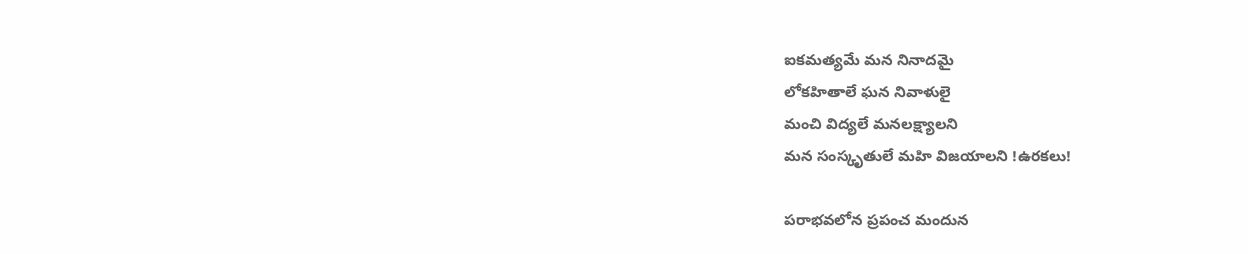ఐకమత్యమే మన నినాదమై
లోకహితాలే ఘన నివాళులై
మంచి విద్యలే మనలక్ష్యాలని
మన సంస్కృతులే మహి విజయాలని !ఉరకలు!

పరాభవలోన ప్రపంచ మందున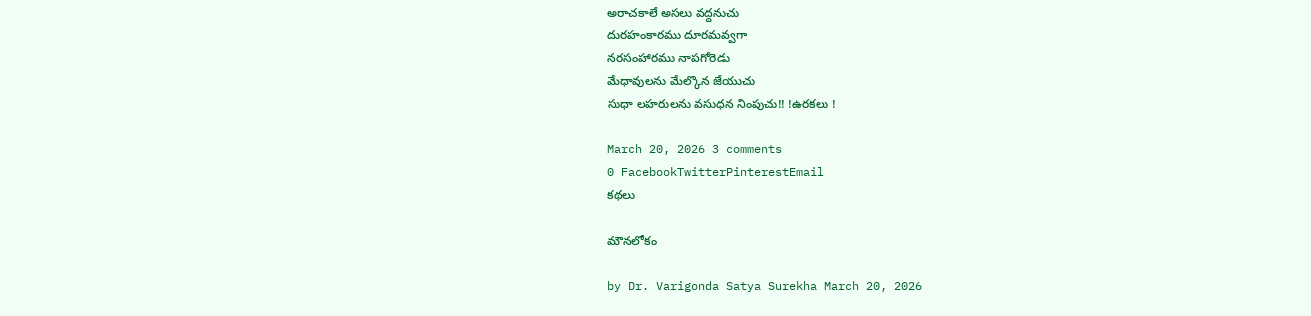అరాచకాలే అసలు వద్దనుచు
దురహంకారము దూరమవ్వగా
నరసంహారము నాపగోరెడు
మేధావులను మేల్కొన జేయుచు
సుధా లహరులను వసుధన నింపుచు!! !ఉరకలు !

March 20, 2026 3 comments
0 FacebookTwitterPinterestEmail
కథలు

మౌనలోకం

by Dr. Varigonda Satya Surekha March 20, 2026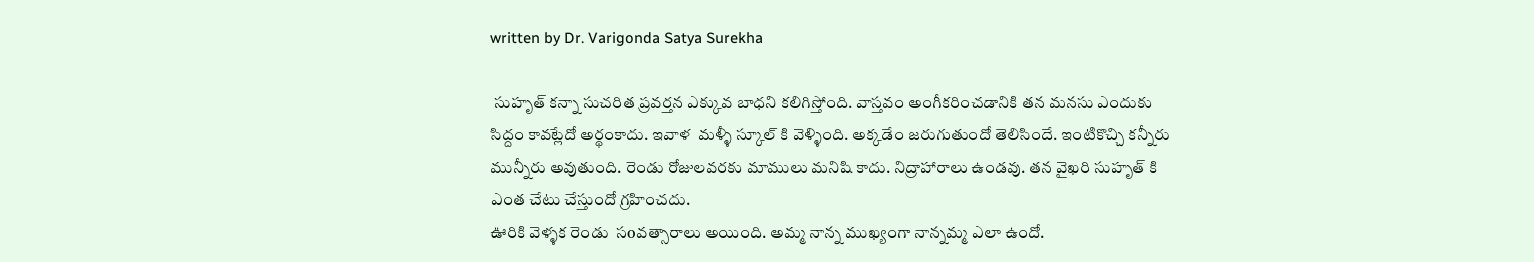written by Dr. Varigonda Satya Surekha

 సుహృత్ కన్నా సుచరిత ప్రవర్తన ఎక్కువ బాధని కలిగిస్తోంది. వాస్తవం అంగీకరించడానికి తన మనసు ఎందుకు సిద్దం కావట్లేదో అర్థంకాదు. ఇవాళ  మళ్ళీ స్కూల్ కి వెళ్ళింది. అక్కడేం జరుగుతుందో తెలిసిందే. ఇంటికొచ్చి కన్నీరు మున్నీరు అవుతుంది. రెండు రోజులవరకు మాములు మనిషి కాదు. నిద్రాహారాలు ఉండవు. తన వైఖరి సుహృత్ కి ఎంత చేటు చేస్తుందో గ్రహించదు.
ఊరికి వెళ్ళక రెండు  సoవత్సారాలు అయింది. అమ్మ నాన్న ముఖ్యంగా నాన్నమ్మ ఎలా ఉందో.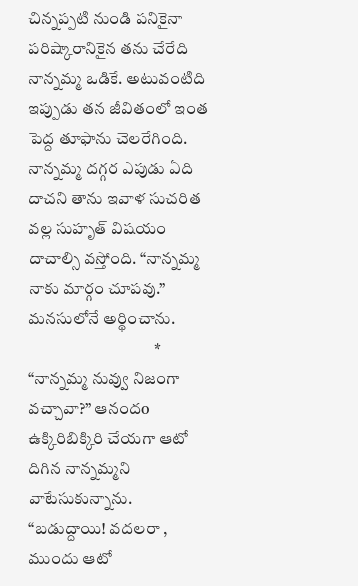చిన్నప్పటి నుండి పనికైనా పరిష్కారానికైన తను చేరేది నాన్నమ్మ ఒడికే. అటువంటిది ఇప్పుడు తన జీవితంలో ఇంత పెద్ద తూఫాను చెలరేగింది. నాన్నమ్మ దగ్గర ఎపుడు ఏది దాచని తాను ఇవాళ సుచరిత వల్ల సుహృత్ విషయం దాచాల్సి వస్తోంది. “నాన్నమ్మ నాకు మార్గం చూపవు.” మనసులోనే అర్థించాను.
                                      *
“నాన్నమ్మ నువ్వు నిజంగా వచ్చావా?” ఆనందo ఉక్కిరిబిక్కిరి చేయగా ఆటో దిగిన నాన్నమ్మని వాటేసుకున్నాను.
“బడుద్దాయి! వదలరా , ముందు ఆటో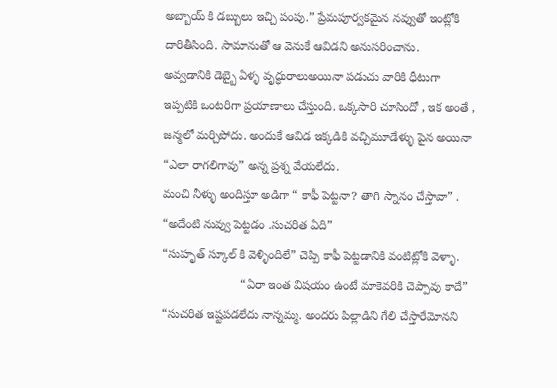అబ్బాయ్ కి డబ్బులు ఇచ్చి పంపు.” ప్రేమపూర్వకమైన నవ్వుతో ఇంట్లోకి దారితీసింది. సామానుతో ఆ వెనుకే ఆవిడని అనుసరించాను.
అవ్వడానికి డెబ్బై ఏళ్ళ వృద్ధురాలుఅయినా పడుచు వారికి ధీటుగా ఇప్పటికి ఒంటరిగా ప్రయాణాలు చేస్తుంది. ఒక్కసారి చూసిందో , ఇక అంతే , జన్మలో మర్చిపోదు. అందుకే ఆవిడ ఇక్కడికి వచ్చిమూడేళ్ళు పైన అయినా “ఎలా రాగలిగావు” అన్న ప్రశ్న వేయలేదు.
మంచి నీళ్ళు అందిస్తూ అడిగా “ కాఫీ పెట్టనా? తాగి స్నానం చేస్తావా” .
“అదేంటి నువ్వు పెట్టడం .సుచరిత ఏది”
“సుహృత్ స్కూల్ కి వెళ్ళిందిలే” చెప్పి కాఫీ పెట్టడానికి వంటిట్లోకి వెళ్ళా.
                       “ఏరా ఇంత విషయం ఉంటే మాకెవరికి చెప్పావు కాదే” “సుచరిత ఇష్టపడలేదు నాన్నమ్మ. అందరు పిల్లాడిని గేలి చేస్తారేమోనని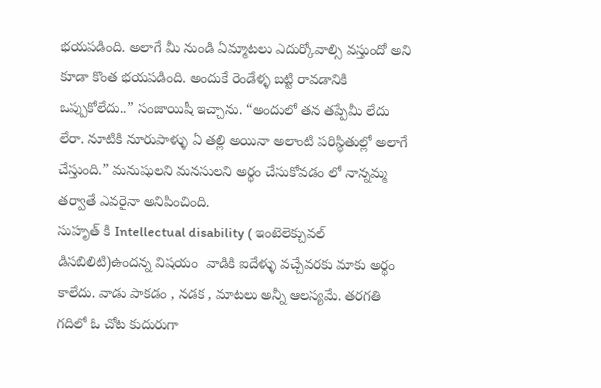భయపడింది. అలాగే మీ నుండి ఏమ్మాటలు ఎదుర్కోవాల్సి వస్తుందో అని కూడా కొంత భయపడింది. అందుకే రెండేళ్ళ బట్టి రావడానికి ఒప్పుకోలేదు..” సంజాయిషీ ఇచ్చాను. “అందులో తన తప్పేమీ లేదు లేరా. నూటికి నూరుపాళ్ళు ఏ తల్లి అయినా అలాంటి పరిస్థితుల్లో అలాగే చేస్తుంది.” మనుషులని మనసులని అర్థం చేసుకోవడం లో నాన్నమ్మ తర్వాతే ఎవరైనా అనిపించింది.
సుహృత్ కి Intellectual disability ( ఇంటెలెక్చువల్ డిసబిలిటి)ఉందన్న విషయం  వాడికి ఐదేళ్ళు వచ్చేవరకు మాకు అర్థం కాలేదు. వాడు పాకడం , నడక , మాటలు అన్నీ ఆలస్యమే. తరగతి గదిలో ఓ చోట కుదురుగా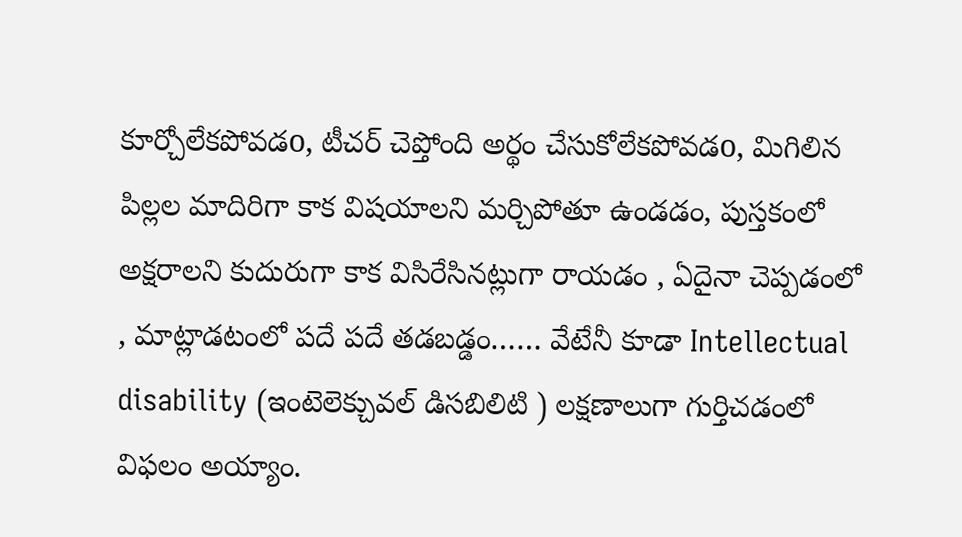కూర్చోలేకపోవడo, టీచర్ చెప్తోంది అర్థం చేసుకోలేకపోవడo, మిగిలిన పిల్లల మాదిరిగా కాక విషయాలని మర్చిపోతూ ఉండడం, పుస్తకంలో అక్షరాలని కుదురుగా కాక విసిరేసినట్లుగా రాయడం , ఏదైనా చెప్పడంలో , మాట్లాడటంలో పదే పదే తడబడ్డం…… వేటేనీ కూడా Intellectual disability (ఇంటెలెక్చువల్ డిసబిలిటి ) లక్షణాలుగా గుర్తిచడంలో విఫలం అయ్యాం.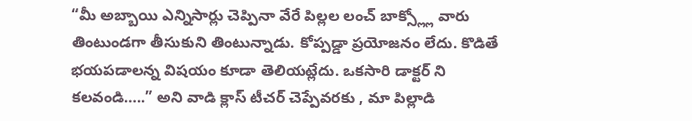“మీ అబ్బాయి ఎన్నిసార్లు చెప్పినా వేరే పిల్లల లంచ్ బాక్స్ల్లో వారు తింటుండగా తీసుకుని తింటున్నాడు. కోప్పడ్డా ప్రయోజనం లేదు. కొడితే భయపడాలన్న విషయం కూడా తెలియట్లేదు. ఒకసారి డాక్టర్ ని కలవండి…..” అని వాడి క్లాస్ టీచర్ చెప్పేవరకు , మా పిల్లాడి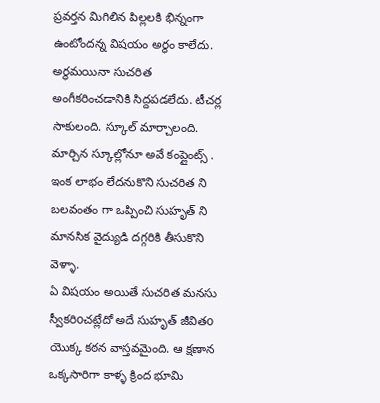ప్రవర్తన మిగిలిన పిల్లలకి భిన్నంగా ఉంటోందన్న విషయం అర్థం కాలేదు.
అర్థమయినా సుచరిత అంగీకరించడానికి సిద్దపడలేదు. టీచర్ల సాకులంది. స్కూల్ మార్చాలంది. మార్చిన స్కూల్లోనూ అవే కంప్లైంట్స్ . ఇంక లాభం లేదనుకొని సుచరిత ని బలవంతం గా ఒప్పించి సుహృత్ ని మానసిక వైద్యుడి దగ్గరికి తీసుకొని వెళ్ళా.
ఏ విషయం అయితే సుచరిత మనసు స్వీకరిoచట్లేదో అదే సుహృత్ జీవితo యొక్క కఠ‌‍‌‍న వాస్తవమైంది. ఆ క్షణాన ఒక్కసారిగా కాళ్ళ క్రింద భూమి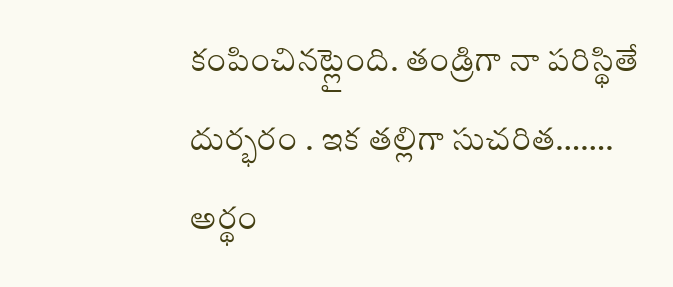కంపించినట్లైంది. తండ్రిగా నా పరిస్థితే దుర్భరం . ఇక తల్లిగా సుచరిత……. అర్థం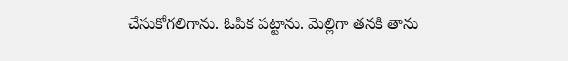చేసుకోగలిగాను. ఓపిక పట్టాను. మెల్లిగా తనకి తాను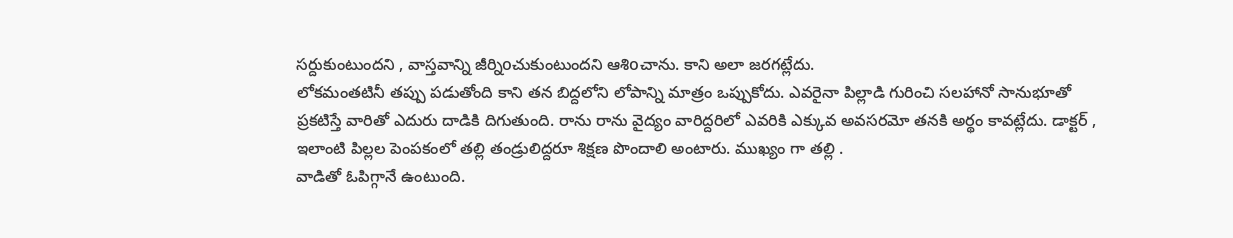సర్దుకుంటుందని , వాస్తవాన్ని జీర్నిoచుకుంటుందని ఆశిoచాను. కాని అలా జరగట్లేదు.
లోకమంతటినీ తప్పు పడుతోంది కాని తన బిద్దలోని లోపాన్ని మాత్రం ఒప్పుకోదు. ఎవరైనా పిల్లాడి గురించి సలహానో సానుభూతో ప్రకటిస్తే వారితో ఎదురు దాడికి దిగుతుంది. రాను రాను వైద్యం వారిద్దరిలో ఎవరికి ఎక్కువ అవసరమో తనకి అర్థం కావట్లేదు. డాక్టర్ , ఇలాంటి పిల్లల పెంపకంలో తల్లి తండ్రులిద్దరూ శిక్షణ పొందాలి అంటారు. ముఖ్యం గా తల్లి .
వాడితో ఓపిగ్గానే ఉంటుంది.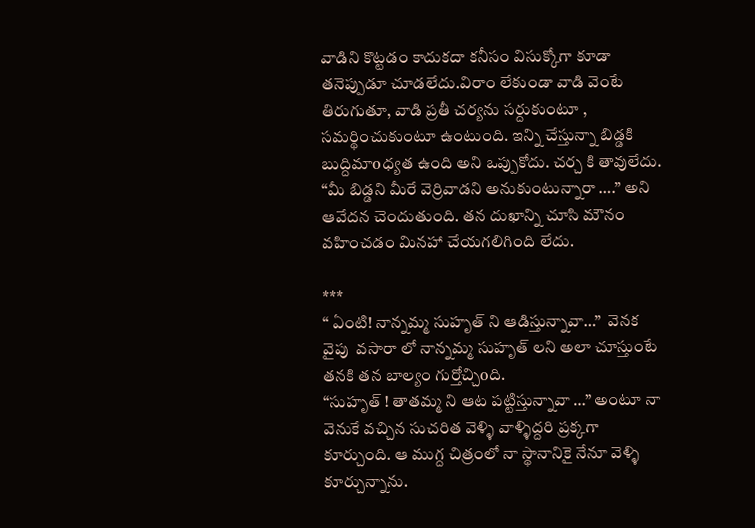వాడిని కొట్టడం కాదుకదా కనీసం విసుక్కోగా కూడా తనెప్పుడూ చూడలేదు.విరాం లేకుండా వాడి వెంటే తిరుగుతూ, వాడి ప్రతీ చర్యను సర్దుకుంటూ , సమర్థించుకుంటూ ఉంటుంది. ఇన్ని చేస్తున్నా బిడ్డకి బుద్దిమాoధ్యత ఉంది అని ఒప్పుకోదు. చర్చ కి తావులేదు. “మీ బిడ్డని మీరే వెర్రివాడని అనుకుంటున్నారా ….” అని ఆవేదన చెందుతుంది. తన దుఖాన్ని చూసి మౌనం వహించడం మినహా చేయగలిగింది లేదు.

***
“ ఏంటి! నాన్నమ్మ సుహృత్ ని ఆడిస్తున్నావా…”  వెనక వైపు  వసారా లో నాన్నమ్మ సుహృత్ లని అలా చూస్తుంటే తనకి తన బాల్యం గుర్తోచ్చిoది.
“సుహృత్ ! తాతమ్మ ని ఆట పట్టిస్తున్నావా …” అంటూ నా వెనుకే వచ్చిన సుచరిత వెళ్ళి వాళ్ళిద్దరి ప్రక్కగా కూర్చుంది. ఆ ముగ్ద చిత్రంలో నా స్థానానికై నేనూ వెళ్ళి కూర్చున్నాను.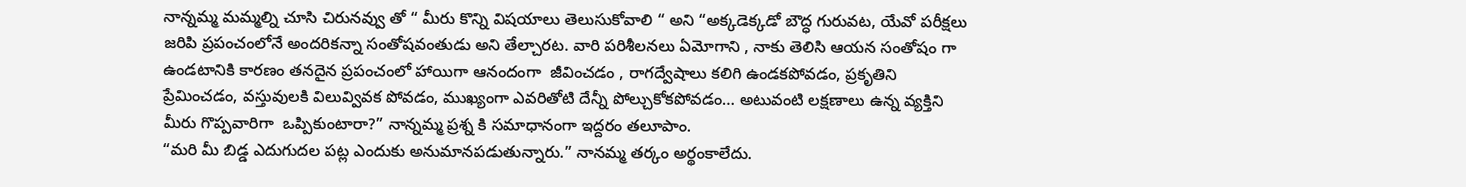నాన్నమ్మ మమ్మల్ని చూసి చిరునవ్వు తో “ మీరు కొన్ని విషయాలు తెలుసుకోవాలి “ అని “అక్కడెక్కడో బౌద్ధ గురువట, యేవో పరీక్షలు జరిపి ప్రపంచంలోనే అందరికన్నా సంతోషవంతుడు అని తేల్చారట. వారి పరిశీలనలు ఏమోగాని , నాకు తెలిసి ఆయన సంతోషం గా ఉండటానికి కారణం తనదైన ప్రపంచంలో హాయిగా ఆనందంగా  జీవించడం , రాగద్వేషాలు కలిగి ఉండకపోవడం, ప్రకృతిని ప్రేమించడం, వస్తువులకి విలువ్వివక పోవడం, ముఖ్యంగా ఎవరితోటి దేన్నీ పోల్చుకోకపోవడం… అటువంటి లక్షణాలు ఉన్న వ్యక్తిని మీరు గొప్పవారిగా  ఒప్పికుంటారా?” నాన్నమ్మ ప్రశ్న కి సమాధానంగా ఇద్దరం తలూపాం.
“మరి మీ బిడ్డ ఎదుగుదల పట్ల ఎందుకు అనుమానపడుతున్నారు.” నానమ్మ తర్కం అర్థంకాలేదు.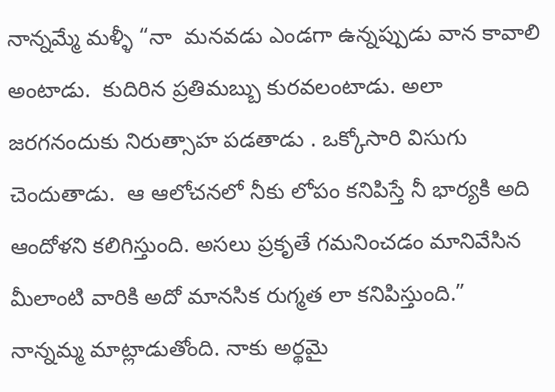నాన్నమ్మే మళ్ళీ “నా  మనవడు ఎండగా ఉన్నప్పుడు వాన కావాలి అంటాడు.  కుదిరిన ప్రతిమబ్బు కురవలంటాడు. అలా జరగనందుకు నిరుత్సాహ పడతాడు . ఒక్కోసారి విసుగు చెందుతాడు.  ఆ ఆలోచనలో నీకు లోపం కనిపిస్తే నీ భార్యకి అది ఆందోళని కలిగిస్తుంది. అసలు ప్రకృతే గమనించడం మానివేసిన మీలాంటి వారికి అదో మానసిక రుగ్మత లా కనిపిస్తుంది.”
నాన్నమ్మ మాట్లాడుతోంది. నాకు అర్థమై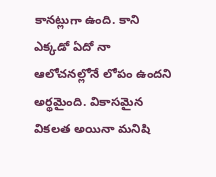కానట్లుగా ఉంది. కాని ఎక్కడో ఏదో నా ఆలోచనల్లోనే లోపం ఉందని అర్థమైంది. వికాసమైన వికలత అయినా మనిషి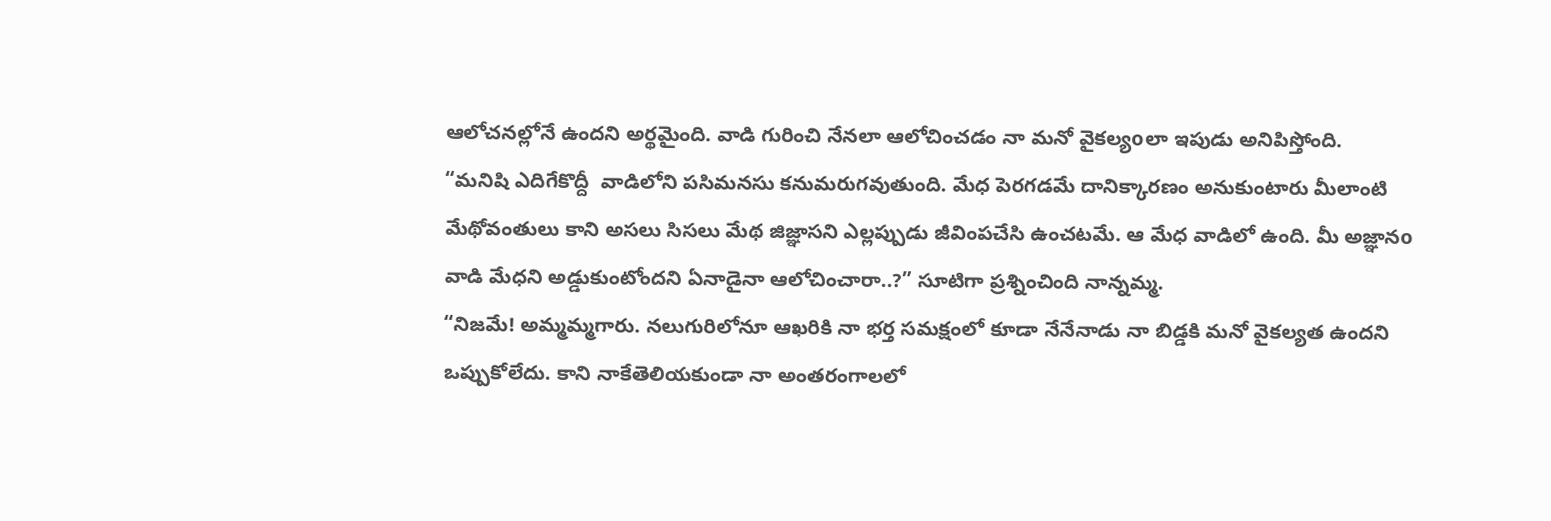ఆలోచనల్లోనే ఉందని అర్థమైంది. వాడి గురించి నేనలా ఆలోచించడం నా మనో వైకల్యoలా ఇపుడు అనిపిస్తోంది.
“మనిషి ఎదిగేకొద్దీ  వాడిలోని పసిమనసు కనుమరుగవుతుంది. మేధ పెరగడమే దానిక్కారణం అనుకుంటారు మీలాంటి మేథోవంతులు కాని అసలు సిసలు మేథ జిజ్ఞాసని ఎల్లప్పుడు జీవింపచేసి ఉంచటమే. ఆ మేధ వాడిలో ఉంది. మీ అజ్ఞానo వాడి మేధని అడ్డుకుంటోందని ఏనాడైనా ఆలోచించారా..?” సూటిగా ప్రశ్నించింది నాన్నమ్మ.
“నిజమే! అమ్మమ్మగారు. నలుగురిలోనూ ఆఖరికి నా భర్త సమక్షంలో కూడా నేనేనాడు నా బిడ్డకి మనో వైకల్యత ఉందని ఒప్పుకోలేదు. కాని నాకేతెలియకుండా నా అంతరంగాలలో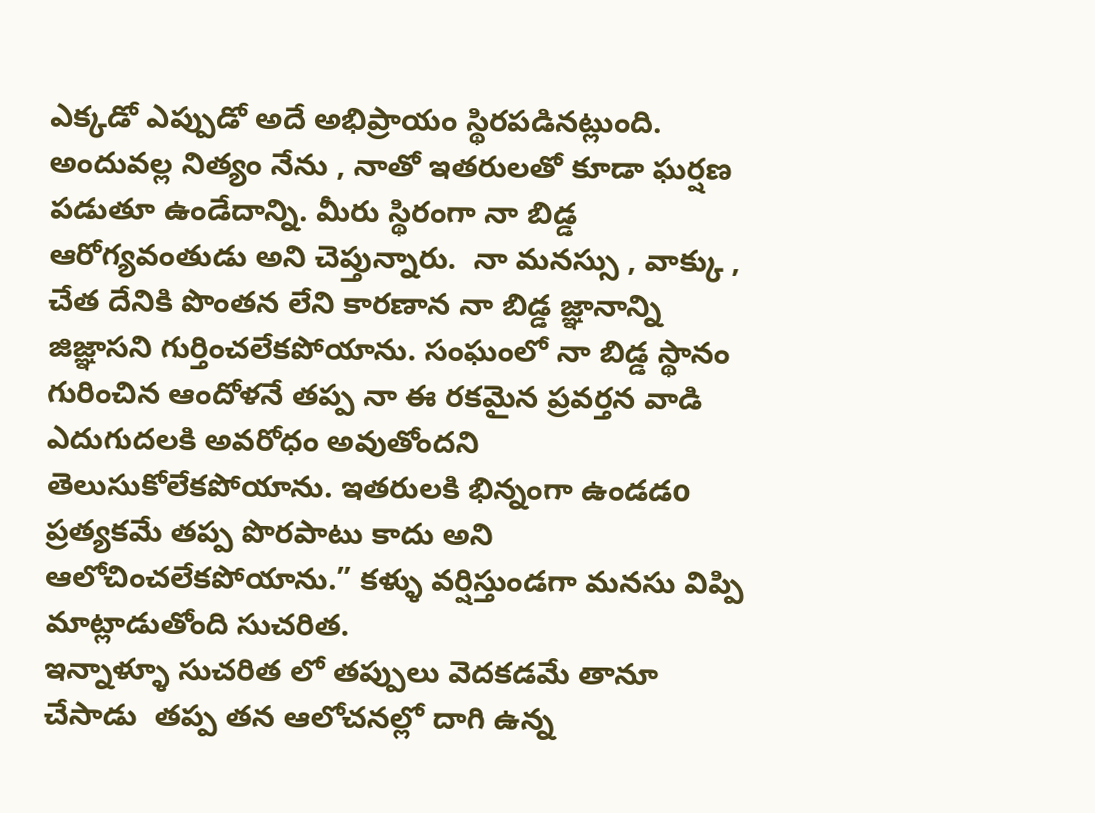ఎక్కడో ఎప్పుడో అదే అభిప్రాయం స్థిరపడినట్లుంది. అందువల్ల నిత్యం నేను , నాతో ఇతరులతో కూడా ఘర్షణ పడుతూ ఉండేదాన్ని. మీరు స్థిరంగా నా బిడ్డ ఆరోగ్యవంతుడు అని చెప్తున్నారు.  నా మనస్సు , వాక్కు , చేత దేనికి పొంతన లేని కారణాన నా బిడ్డ జ్ఞానాన్ని జిజ్ఞాసని గుర్తించలేకపోయాను. సంఘంలో నా బిడ్డ స్థానం గురించిన ఆందోళనే తప్ప నా ఈ రకమైన ప్రవర్తన వాడి ఎదుగుదలకి అవరోధం అవుతోందని తెలుసుకోలేకపోయాను. ఇతరులకి భిన్నంగా ఉండడo ప్రత్యకమే తప్ప పొరపాటు కాదు అని ఆలోచించలేకపోయాను.” కళ్ళు వర్షిస్తుండగా మనసు విప్పి మాట్లాడుతోంది సుచరిత.
ఇన్నాళ్ళూ సుచరిత లో తప్పులు వెదకడమే తానూ చేసాడు  తప్ప తన ఆలోచనల్లో దాగి ఉన్న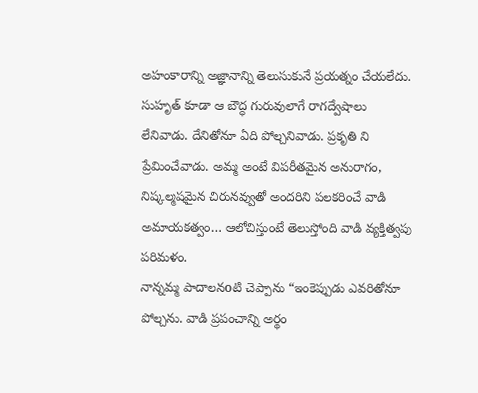అహంకారాన్ని అజ్ఞానాన్ని తెలుసుకునే ప్రయత్నం చేయలేదు. సుహృత్ కూడా ఆ బౌద్ధ గురువులాగే రాగద్వేషాలు లేనివాడు. దేనితోనూ ఏది పోల్చనివాడు. ప్రకృతి ని ప్రేమించేవాడు. అమ్మ అంటే విపరీతమైన అనురాగం, నిష్కల్మషమైన చిరునవ్వుతో అందరిని పలకరించే వాడి అమాయకత్వం… ఆలోచిస్తుంటే తెలుస్తోంది వాడి వ్యక్తిత్వపు పరిమళం.
నాన్నమ్మ పాదాలనoటి చెప్పాను “ఇంకెప్పుడు ఎవరితోనూ పోల్చను. వాడి ప్రపంచాన్ని అర్థం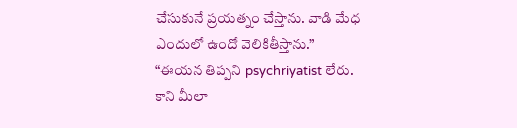చేసుకునే ప్రయత్నం చేస్తాను. వాడి మేధ ఎందులో ఉందో వెలికితీస్తాను.”
“ఈయన తిప్పని psychriyatist లేరు. కాని మీలా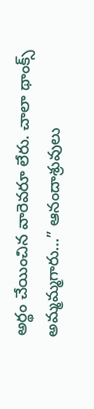అర్థం చేయించిన వారెవరూ లేరు. చాలా థాంక్స్ అమ్మమ్మగారు…” ఆనందాశ్రువులు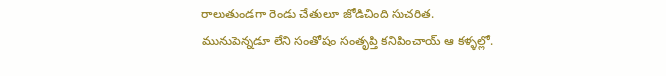రాలుతుండగా రెండు చేతులూ జోడిచింది సుచరిత. మునుపెన్నడూ లేని సంతోషం సంతృప్తి కనిపించాయ్ ఆ కళ్ళల్లో.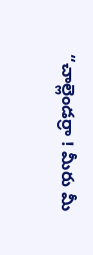“చాల్లెండర్రా ! మీరు మీ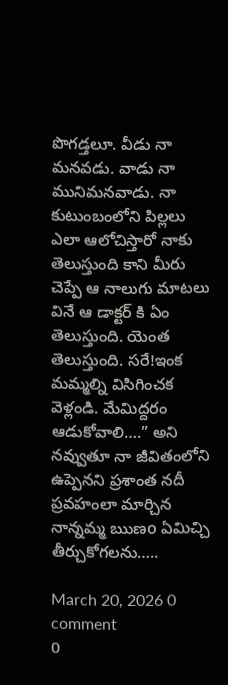పొగడ్తలూ. వీడు నా మనవడు. వాడు నా మునిమనవాడు. నా కుటుంబంలోని పిల్లలు ఎలా ఆలోచిస్తారో నాకు తెలుస్తుంది కాని మీరు చెప్పే ఆ నాలుగు మాటలు వినే ఆ డాక్టర్ కి ఏం తెలుస్తుంది. యెంత తెలుస్తుంది. సరే!ఇంక మమ్మల్ని విసిగించక వెళ్లండి. మేమిద్దరం ఆడుకోవాలి….” అని నవ్వుతూ నా జీవితంలోని ఉప్పెనని ప్రశాంత నదీ ప్రవహంలా మార్చిన నాన్నమ్మ ఋణo ఏమిచ్చి తీర్చుకోగలను…..

March 20, 2026 0 comment
0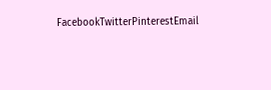FacebookTwitterPinterestEmail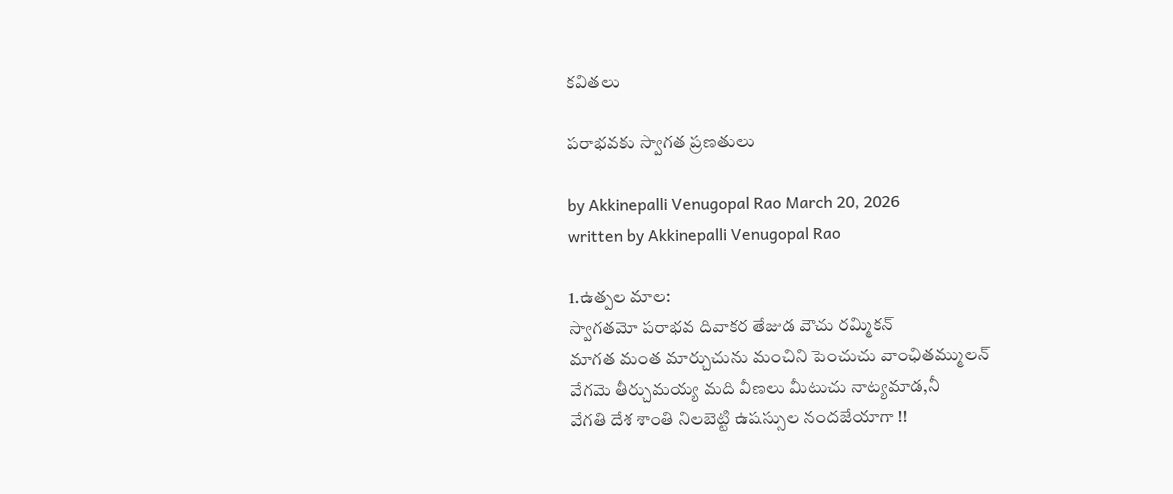కవితలు

పరాభవకు స్వాగత ప్రణతులు

by Akkinepalli Venugopal Rao March 20, 2026
written by Akkinepalli Venugopal Rao

1.ఉత్పల మాల:
స్వాగతమో పరాభవ దివాకర తేజుడ వౌచు రమ్మికన్
మాగత మంత మార్చుచును మంచిని పెంచుచు వాంఛితమ్ములన్
వేగమె తీర్చుమయ్య మది వీణలు మీటుచు నాట్యమాడ,నీ
వేగతి దేశ శాంతి నిలబెట్టి ఉషస్సుల నందజేయాగా !!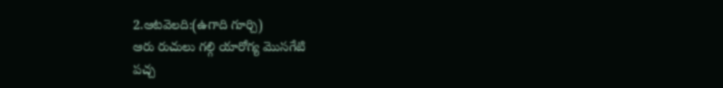2.ఆటవెలది:(ఉగాది గూర్చి)
ఆరు రుచులు గల్గి యారోగ్య మొసగేటి
పచ్చ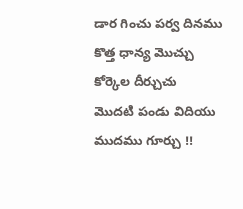డార గించు పర్వ దినము
కొత్త ధాన్య మొచ్చు కోర్కెల దీర్చుచు
మొదటి పండు విదియు ముదము గూర్చు !!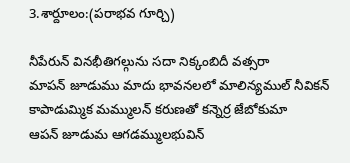3.శార్దూలం:(పరాభవ గూర్చి)

నీపేరున్ వినభీతిగల్గును సదా నిక్కంబిదీ వత్సరా
మాపన్ జూడుము మాదు భావనలలో మాలిన్యముల్ నీవికన్
కాపాడుమ్మిక మమ్ములన్ కరుణతో కన్నెర్ర జేబోకుమా
ఆపన్ జూడుమ ఆగడమ్ములభువిన్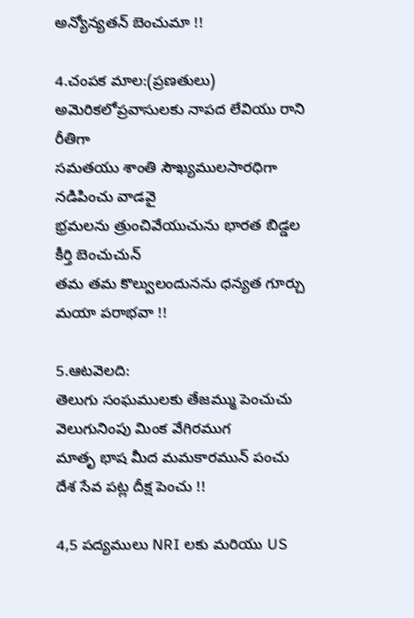అన్యోన్యతన్ బెంచుమా !!

4.చంపక మాల:(ప్రణతులు)
అమెరికలోప్రవాసులకు నాపద లేవియు రాని రీతిగా
సమతయు శాంతి సౌఖ్యములసారధిగా నడిపించు వాడవై
భ్రమలను త్రుంచివేయుచును భారత బిడ్డల కీర్తి బెంచుచున్
తమ తమ కొల్వులందునను ధన్యత గూర్చు మయా పరాభవా !!

5.ఆటవెలది:
తెలుగు సంఘములకు తేజమ్ము పెంచుచు
వెలుగునింపు మింక వేగిరముగ
మాతృ భాష మీద మమకారమున్ పంచు
దేశ సేవ పట్ల దీక్ష పెంచు !!

4,5 పద్యములు NRI లకు మరియు US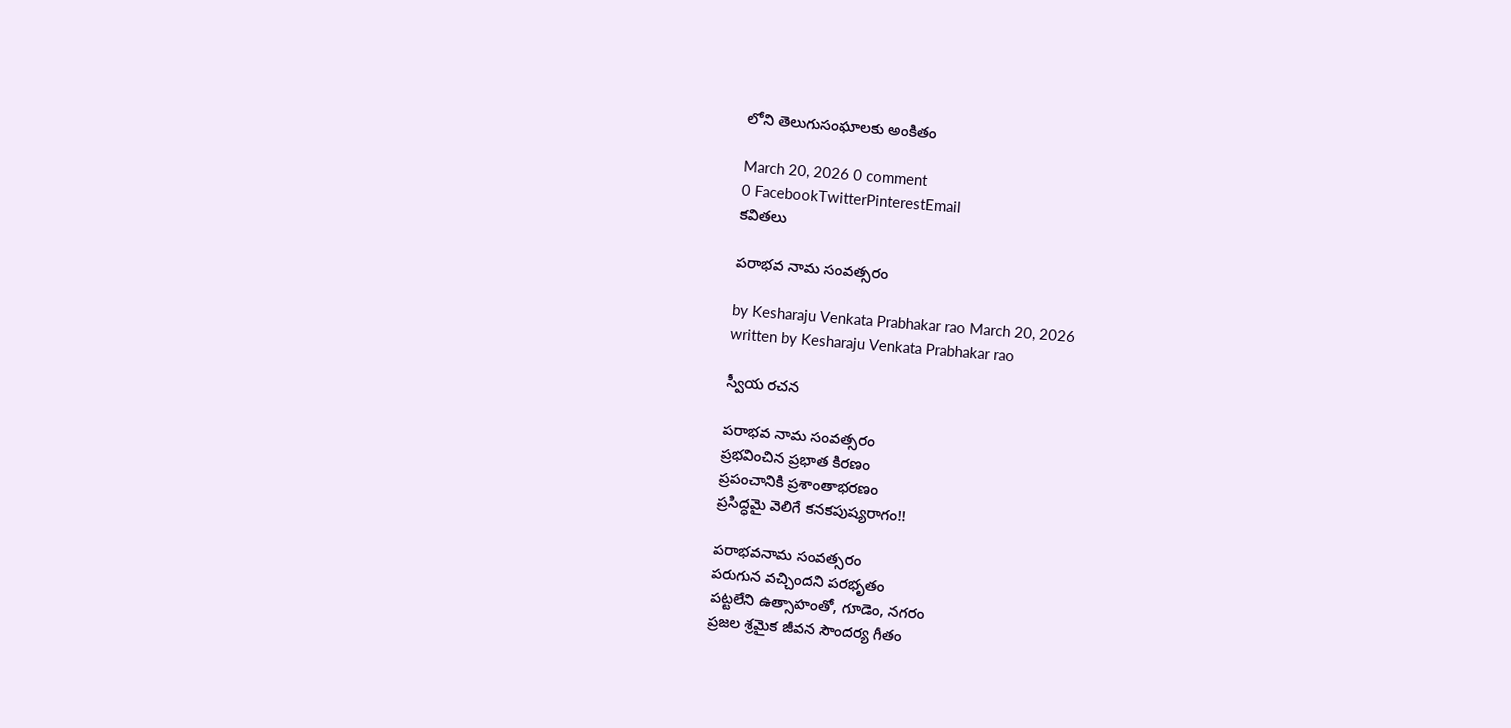లోని తెలుగుసంఘాలకు అంకితం

March 20, 2026 0 comment
0 FacebookTwitterPinterestEmail
కవితలు

పరాభవ నామ సంవత్సరం

by Kesharaju Venkata Prabhakar rao March 20, 2026
written by Kesharaju Venkata Prabhakar rao

స్వీయ రచన

పరాభవ నామ సంవత్సరం
ప్రభవించిన ప్రభాత కిరణం
ప్రపంచానికి ప్రశాంతాభరణం
ప్రసిద్ధమై వెలిగే కనకపుష్యరాగం!!

పరాభవనామ సంవత్సరం
పరుగున వచ్చిందని పరభృతం
పట్టలేని ఉత్సాహంతో, గూడెం, నగరం
ప్రజల శ్రమైక జీవన సౌందర్య గీతం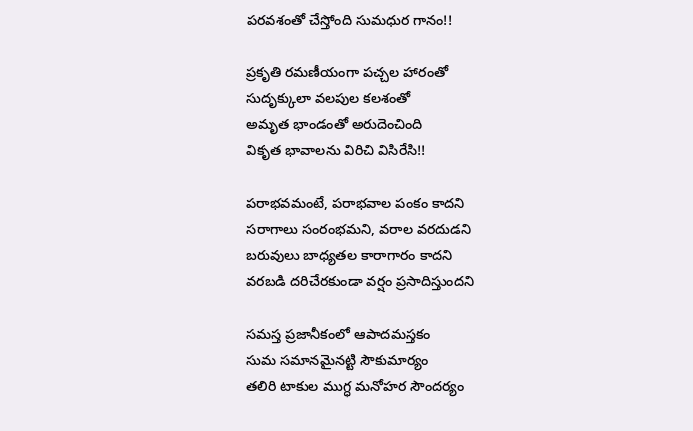పరవశంతో చేస్తోంది సుమధుర గానం!!

ప్రకృతి రమణీయంగా పచ్చల హారంతో
సుదృక్కులా వలపుల కలశంతో
అమృత భాండంతో అరుదెంచింది
వికృత భావాలను విరిచి విసిరేసి!!

పరాభవమంటే, పరాభవాల పంకం కాదని
సరాగాలు సంరంభమని, వరాల వరదుడని
బరువులు బాధ్యతల కారాగారం కాదని
వరబడి దరిచేరకుండా వర్షం ప్రసాదిస్తుందని

సమస్త ప్రజానీకంలో ఆపాదమస్తకం
సుమ సమానమైనట్టి సౌకుమార్యం
తలిరి టాకుల ముగ్ధ మనోహర సౌందర్యం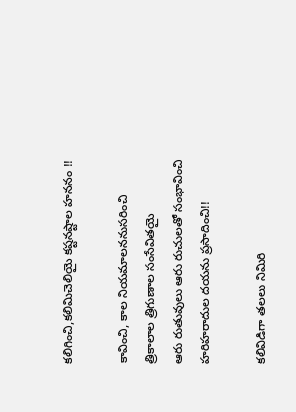కలిగించి,కలిమిచెలియై కష్టనష్టాల హననం !!

కావించి, కాల నియమాలననుసరించి
త్రికాలాల త్రిగుణాల సంసేవితయై
ఆరు రుతువులు ఆరు రుచులతో సంభావించి
హరిహరాదుల దయను ప్రసాదించి!!

కలివిడిగా తలలు నిమిరి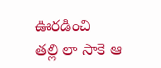ఊరడించి
తల్లి లా సాకె ఆ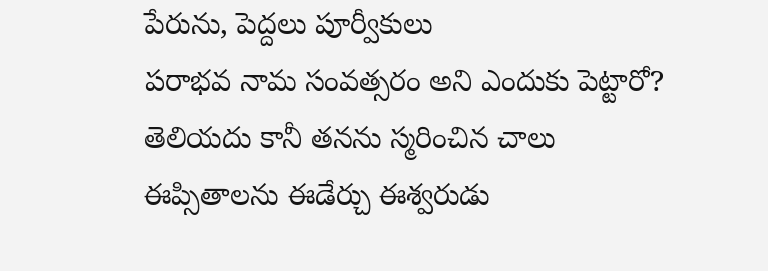పేరును, పెద్దలు పూర్వీకులు
పరాభవ నామ సంవత్సరం అని ఎందుకు పెట్టారో?
తెలియదు కానీ తనను స్మరించిన చాలు
ఈప్సితాలను ఈడేర్చు ఈశ్వరుడు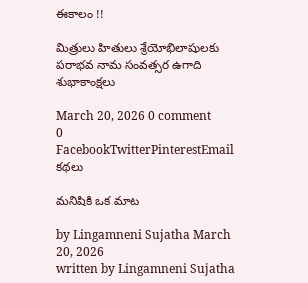ఈకాలం !!

మిత్రులు హితులు శ్రేయోభిలాషులకు
పరాభవ నామ సంవత్సర ఉగాది శుభాకాంక్షలు

March 20, 2026 0 comment
0 FacebookTwitterPinterestEmail
కథలు

మనిషికి ఒక మాట

by Lingamneni Sujatha March 20, 2026
written by Lingamneni Sujatha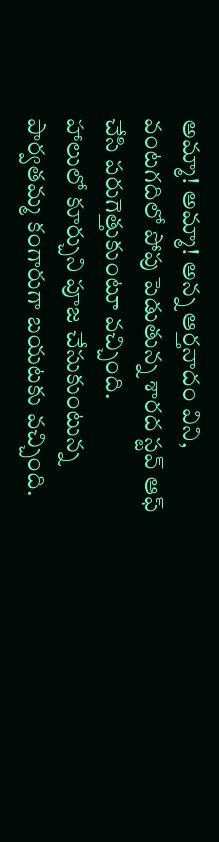అమ్మా! అమ్మా! అన్న ఆర్తనాదం విని, వంటగదిలో పోపు పెడుతున్న శారద స్టవ్ ఆఫ్ చేసి పరుగెత్తుకుంటూ వచ్చింది.
హాలులో కూర్చుని పూజ చేసుకుంటున్న పార్వతమ్మ కంగారుగా బయటకు వచ్చింది.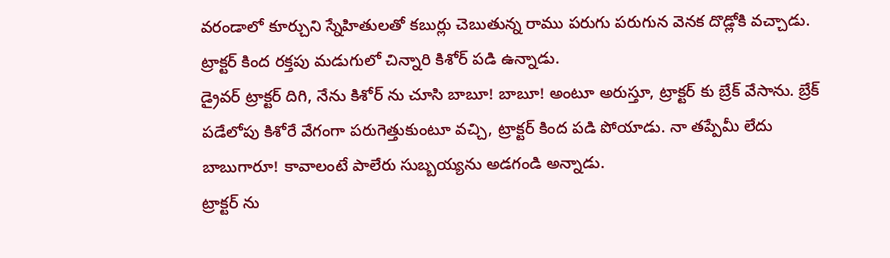వరండాలో కూర్చుని స్నేహితులతో కబుర్లు చెబుతున్న రాము పరుగు పరుగున వెనక దొడ్లోకి వచ్చాడు. ట్రాక్టర్ కింద రక్తపు మడుగులో చిన్నారి కిశోర్ పడి ఉన్నాడు.
డ్రైవర్ ట్రాక్టర్ దిగి, నేను కిశోర్ ను చూసి బాబూ! బాబూ! అంటూ అరుస్తూ, ట్రాక్టర్ కు బ్రేక్ వేసాను. బ్రేక్ పడేలోపు కిశోరే వేగంగా పరుగెత్తుకుంటూ వచ్చి, ట్రాక్టర్ కింద పడి పోయాడు. నా తప్పేమీ లేదు బాబుగారూ! కావాలంటే పాలేరు సుబ్బయ్యను అడగండి అన్నాడు.
ట్రాక్టర్ ను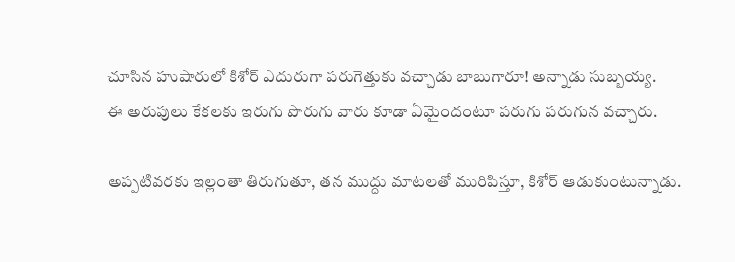చూసిన హుషారులో కిశోర్ ఎదురుగా పరుగెత్తుకు వచ్చాడు బాబుగారూ! అన్నాడు సుబ్బయ్య.
ఈ అరుపులు కేకలకు ఇరుగు పొరుగు వారు కూడా ఏమైందంటూ పరుగు పరుగున వచ్చారు.

అప్పటివరకు ఇల్లంతా తిరుగుతూ, తన ముద్దు మాటలతో మురిపిస్తూ, కిశోర్ ఆడుకుంటున్నాడు.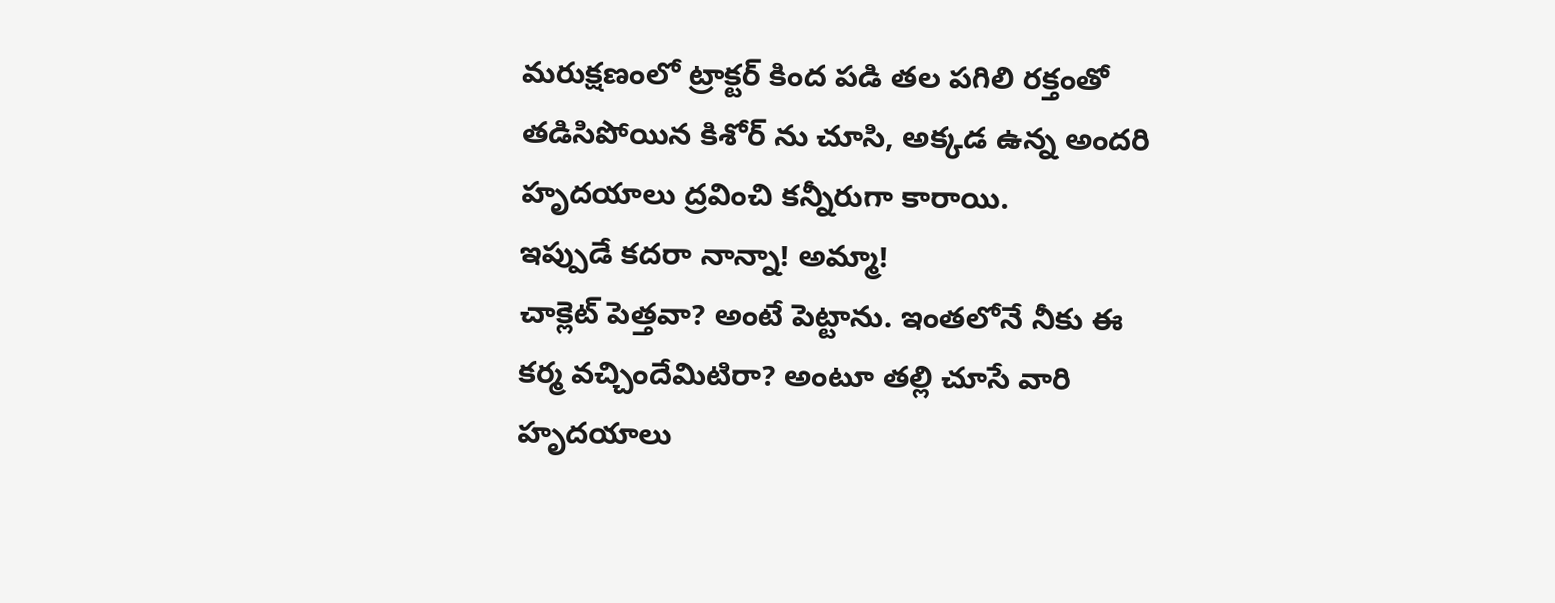మరుక్షణంలో ట్రాక్టర్ కింద పడి తల పగిలి రక్తంతో తడిసిపోయిన కిశోర్ ను చూసి, అక్కడ ఉన్న అందరి హృదయాలు ద్రవించి కన్నీరుగా కారాయి.
ఇప్పుడే కదరా నాన్నా! అమ్మా!
చాక్లెట్ పెత్తవా? అంటే పెట్టాను. ఇంతలోనే నీకు ఈ కర్మ వచ్చిందేమిటిరా? అంటూ తల్లి చూసే వారి హృదయాలు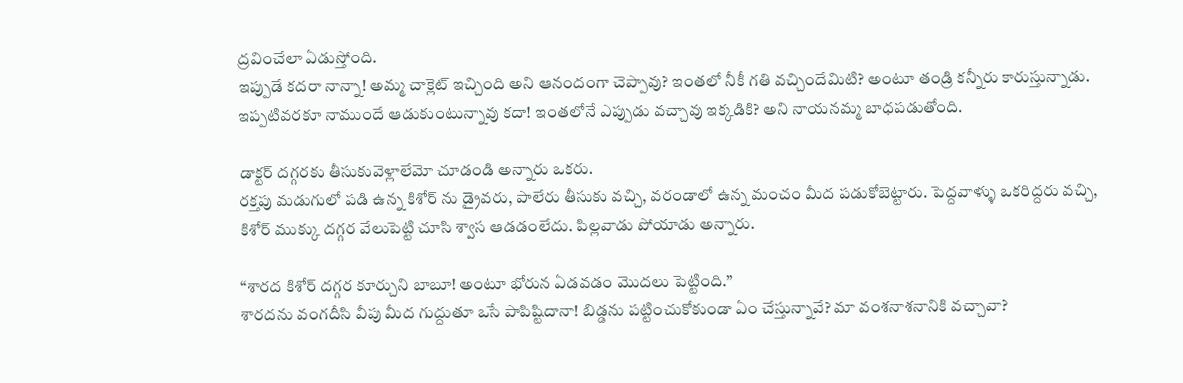ద్రవించేలా ఏడుస్తోంది.
ఇప్పుడే కదరా నాన్నా! అమ్మ చాక్లెట్ ఇచ్చింది అని ఆనందంగా చెప్పావు? ఇంతలో నీకీ గతి వచ్చిందేమిటి? అంటూ తండ్రి కన్నీరు కారుస్తున్నాడు. ఇప్పటివరకూ నాముందే ఆడుకుంటున్నావు కదా! ఇంతలోనే ఎప్పుడు వచ్చావు ఇక్కడికి? అని నాయనమ్మ బాధపడుతోంది.

డాక్టర్ దగ్గరకు తీసుకువెళ్లాలేమో చూడండి అన్నారు ఒకరు.
రక్తపు మడుగులో పడి ఉన్న కిశోర్ ను డ్రైవరు, పాలేరు తీసుకు వచ్చి, వరండాలో ఉన్న మంచం మీద పడుకోబెట్టారు. పెద్దవాళ్ళు ఒకరిద్దరు వచ్చి, కిశోర్ ముక్కు దగ్గర వేలుపెట్టి చూసి శ్వాస ఆడడంలేదు. పిల్లవాడు పోయాడు అన్నారు.

“శారద కిశోర్ దగ్గర కూర్చుని బాబూ! అంటూ భోరున ఏడవడం మొదలు పెట్టింది.”
శారదను వంగదీసి వీపు మీద గుద్దుతూ ఒసే పాపిష్టిదానా! బిడ్డను పట్టించుకోకుండా ఏం చేస్తున్నావే? మా వంశనాశనానికి వచ్చావా?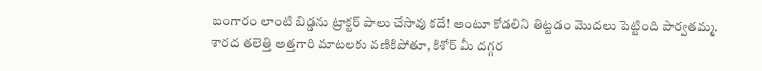బంగారం లాంటి బిడ్డను ట్రాక్టర్ పాలు చేసావు కదే! అంటూ కోడలిని తిట్టడం మొదలు పెట్టింది పార్వతమ్మ.
శారద తలెత్తి అత్తగారి మాటలకు వణికిపోతూ, కిశోర్ మీ దగ్గర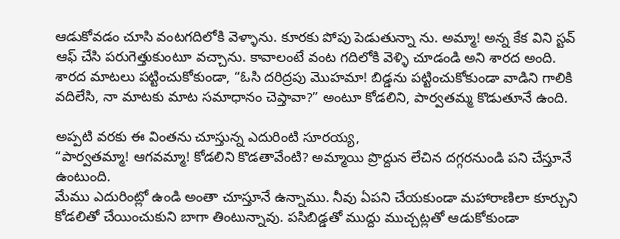ఆడుకోవడం చూసి వంటగదిలోకి వెళ్ళాను. కూరకు పోపు పెడుతున్నా ను. అమ్మా! అన్న కేక విని స్టవ్ ఆఫ్ చేసి పరుగెత్తుకుంటూ వచ్చాను. కావాలంటే వంట గదిలోకి వెళ్ళి చూడండి అని శారద అంది.
శారద మాటలు పట్టించుకోకుండా, “ఓసి దరిద్రపు మొహమా! బిడ్డను పట్టించుకోకుండా వాడిని గాలికి వదిలేసి, నా మాటకు మాట సమాధానం చెప్తావా?” అంటూ కోడలిని, పార్వతమ్మ కొడుతూనే ఉంది.

అప్పటి వరకు ఈ వింతను చూస్తున్న ఎదురింటి సూరయ్య,
“పార్వతమ్మా! ఆగవమ్మా! కోడలిని కొడతావేంటి? అమ్మాయి ప్రొద్దున లేచిన దగ్గరనుండి పని చేస్తూనే ఉంటుంది.
మేము ఎదురింట్లో ఉండి అంతా చూస్తూనే ఉన్నాము. నీవు ఏపని చేయకుండా మహారాణిలా కూర్చుని కోడలితో చేయించుకుని బాగా తింటున్నావు. పసిబిడ్డతో ముద్దు ముచ్చట్లతో ఆడుకోకుండా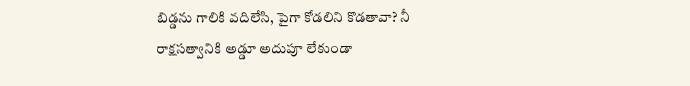బిడ్డను గాలికి వదిలేసి, పైగా కోడలిని కొడతావా? నీ రాక్షసత్వానికి అడ్డూ అదుపూ లేకుండా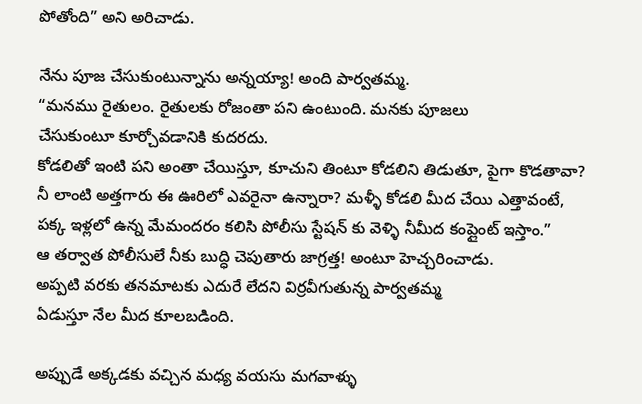పోతోంది” అని అరిచాడు.

నేను పూజ చేసుకుంటున్నాను అన్నయ్యా! అంది పార్వతమ్మ.
“మనము రైతులం. రైతులకు రోజంతా పని ఉంటుంది. మనకు పూజలు
చేసుకుంటూ కూర్చోవడానికి కుదరదు.
కోడలితో ఇంటి పని అంతా చేయిస్తూ, కూచుని తింటూ కోడలిని తిడుతూ, పైగా కొడతావా? నీ లాంటి అత్తగారు ఈ ఊరిలో ఎవరైనా ఉన్నారా? మళ్ళీ కోడలి మీద చేయి ఎత్తావంటే, పక్క ఇళ్లలో ఉన్న మేమందరం కలిసి పోలీసు స్టేషన్ కు వెళ్ళి నీమీద కంప్లైంట్ ఇస్తాం.”
ఆ తర్వాత పోలీసులే నీకు బుద్ధి చెపుతారు జాగ్రత్త! అంటూ హెచ్చరించాడు.
అప్పటి వరకు తనమాటకు ఎదురే లేదని విర్రవీగుతున్న పార్వతమ్మ
ఏడుస్తూ నేల మీద కూలబడింది.

అప్పుడే అక్కడకు వచ్చిన మధ్య వయసు మగవాళ్ళు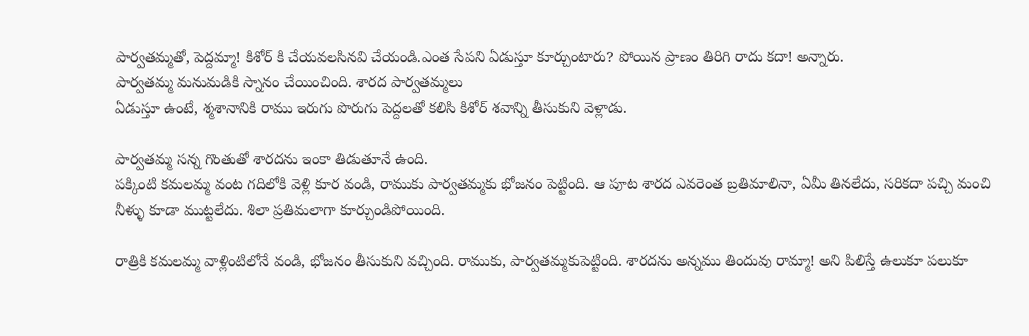పార్వతమ్మతో, పెద్దమ్మా! కిశోర్ కి చేయవలసినవి చేయండి.ఎంత సేపని ఏడుస్తూ కూర్చుంటారు? పోయిన ప్రాణం తిరిగి రాదు కదా! అన్నారు.
పార్వతమ్మ మనుమడికి స్నానం చేయించింది. శారద పార్వతమ్మలు
ఏడుస్తూ ఉంటే, శ్మశానానికి రాము ఇరుగు పొరుగు పెద్దలతో కలిసి కిశోర్ శవాన్ని తీసుకుని వెళ్లాడు.

పార్వతమ్మ సన్న గొంతుతో శారదను ఇంకా తిడుతూనే ఉంది.
పక్కింటి కమలమ్మ వంట గదిలోకి వెళ్లి కూర వండి, రాముకు పార్వతమ్మకు భోజనం పెట్టింది. ఆ పూట శారద ఎవరెంత బ్రతిమాలినా, ఏమీ తినలేదు, సరికదా పచ్చి మంచి నీళ్ళు కూడా ముట్టలేదు. శిలా ప్రతిమలాగా కూర్చుండిపోయింది.

రాత్రికి కమలమ్మ వాళ్లింటిలోనే వండి, భోజనం తీసుకుని వచ్చింది. రాముకు, పార్వతమ్మకుపెట్టింది. శారదను అన్నము తిందువు రామ్మా! అని పిలిస్తే ఉలుకూ పలుకూ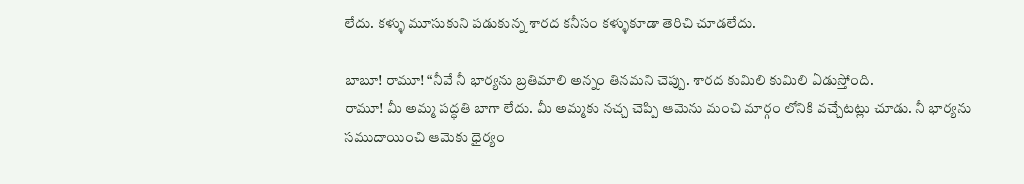లేదు. కళ్ళు మూసుకుని పడుకున్న శారద కనీసం కళ్ళుకూడా తెరిచి చూడలేదు.

బాబూ! రామూ! “నీవే నీ భార్యను బ్రతిమాలి అన్నం తినమని చెప్పు. శారద కుమిలి కుమిలి ఏడుస్తోంది.
రామూ! మీ అమ్మ పద్ధతి బాగా లేదు. మీ అమ్మకు నచ్చ చెప్పి ఆమెను మంచి మార్గం లోనికి వచ్చేటట్లు చూడు. నీ భార్యను సముదాయించి ఆమెకు ధైర్యం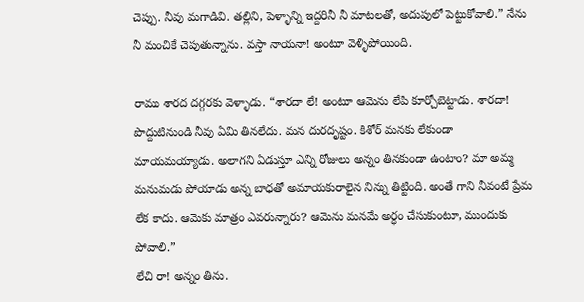చెప్పు. నీవు మగాడివి. తల్లిని, పెళ్ళాన్ని ఇద్దరినీ నీ మాటలతో, అదుపులో పెట్టుకోవాలి.” నేను నీ మంచికే చెపుతున్నాను. వస్తా నాయనా! అంటూ వెళ్ళిపోయింది.

రాము శారద దగ్గరకు వెళ్ళాడు. “శారదా లే! అంటూ ఆమెను లేపి కూర్చోబెట్టాడు. శారదా! పొద్దుటినుండి నీవు ఏమి తినలేదు. మన దురదృష్టం. కిశోర్ మనకు లేకుండా మాయమయ్యాడు. అలాగని ఏడుస్తూ ఎన్ని రోజులు అన్నం తినకుండా ఉంటాం? మా అమ్మ మనుమడు పోయాడు అన్న బాధతో అమాయకురాలైన నిన్ను తిట్టింది. అంతే గాని నీవంటే ప్రేమ లేక కాదు. ఆమెకు మాత్రం ఎవరున్నారు? ఆమెను మనమే అర్ధం చేసుకుంటూ, ముందుకు పోవాలి.”
లేచి రా! అన్నం తిను.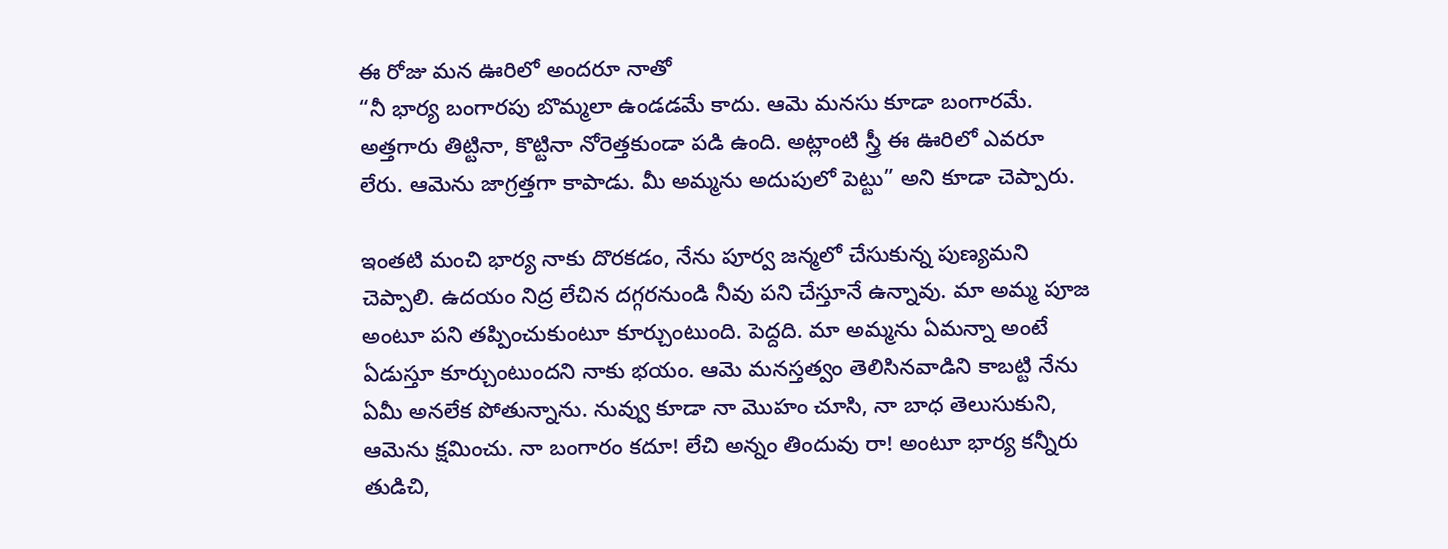ఈ రోజు మన ఊరిలో అందరూ నాతో
“నీ భార్య బంగారపు బొమ్మలా ఉండడమే కాదు. ఆమె మనసు కూడా బంగారమే. అత్తగారు తిట్టినా, కొట్టినా నోరెత్తకుండా పడి ఉంది. అట్లాంటి స్త్రీ ఈ ఊరిలో ఎవరూ లేరు. ఆమెను జాగ్రత్తగా కాపాడు. మీ అమ్మను అదుపులో పెట్టు” అని కూడా చెప్పారు.

ఇంతటి మంచి భార్య నాకు దొరకడం, నేను పూర్వ జన్మలో చేసుకున్న పుణ్యమని చెప్పాలి. ఉదయం నిద్ర లేచిన దగ్గరనుండి నీవు పని చేస్తూనే ఉన్నావు. మా అమ్మ పూజ అంటూ పని తప్పించుకుంటూ కూర్చుంటుంది. పెద్దది. మా అమ్మను ఏమన్నా అంటే ఏడుస్తూ కూర్చుంటుందని నాకు భయం. ఆమె మనస్తత్వం తెలిసినవాడిని కాబట్టి నేను ఏమీ అనలేక పోతున్నాను. నువ్వు కూడా నా మొహం చూసి, నా బాధ తెలుసుకుని, ఆమెను క్షమించు. నా బంగారం కదూ! లేచి అన్నం తిందువు రా! అంటూ భార్య కన్నీరు తుడిచి,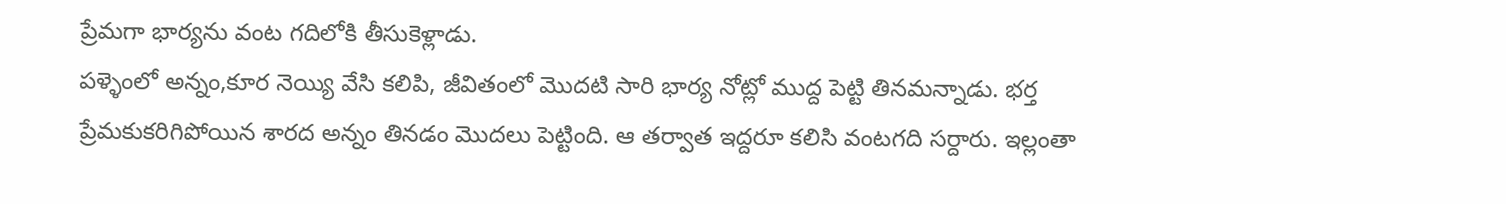ప్రేమగా భార్యను వంట గదిలోకి తీసుకెళ్లాడు.
పళ్ళెంలో అన్నం,కూర నెయ్యి వేసి కలిపి, జీవితంలో మొదటి సారి భార్య నోట్లో ముద్ద పెట్టి తినమన్నాడు. భర్త ప్రేమకుకరిగిపోయిన శారద అన్నం తినడం మొదలు పెట్టింది. ఆ తర్వాత ఇద్దరూ కలిసి వంటగది సర్దారు. ఇల్లంతా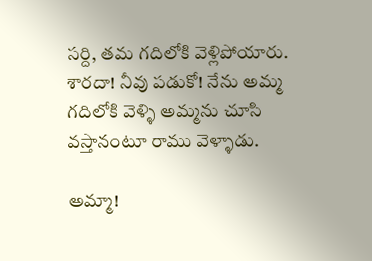సర్ది, తమ గదిలోకి వెళ్లిపోయారు. శారదా! నీవు పడుకో! నేను అమ్మ గదిలోకి వెళ్ళి అమ్మను చూసి వస్తానంటూ రాము వెళ్ళాడు.

అమ్మా!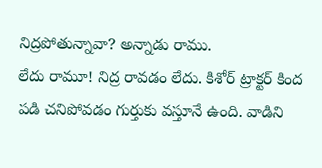నిద్రపోతున్నావా? అన్నాడు రాము.
లేదు రామూ! నిద్ర రావడం లేదు. కిశోర్ ట్రాక్టర్ కింద పడి చనిపోవడం గుర్తుకు వస్తూనే ఉంది. వాడిని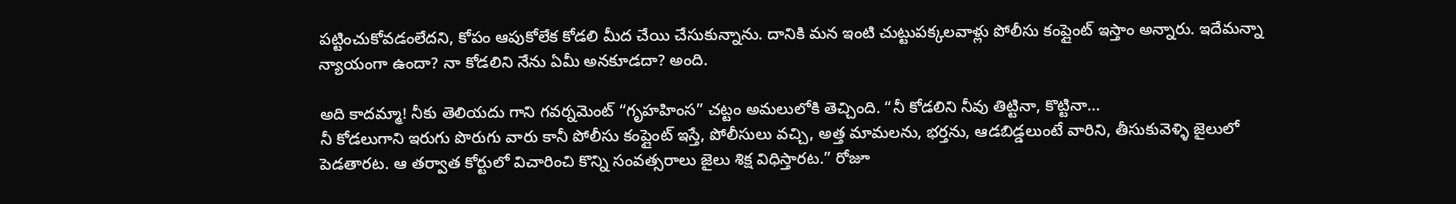పట్టించుకోవడంలేదని, కోపం ఆపుకోలేక కోడలి మీద చేయి చేసుకున్నాను. దానికి మన ఇంటి చుట్టుపక్కలవాళ్లు పోలీసు కంప్లైంట్ ఇస్తాం అన్నారు. ఇదేమన్నా న్యాయంగా ఉందా? నా కోడలిని నేను ఏమీ అనకూడదా? అంది.

అది కాదమ్మా! నీకు తెలియదు గాని గవర్నమెంట్ “గృహహింస” చట్టం అమలులోకి తెచ్చింది. “నీ కోడలిని నీవు తిట్టినా, కొట్టినా…
నీ కోడలుగాని ఇరుగు పొరుగు వారు కానీ పోలీసు కంప్లైంట్ ఇస్తే, పోలీసులు వచ్చి, అత్త మామలను, భర్తను, ఆడబిడ్డలుంటే వారిని, తీసుకువెళ్ళి జైలులో పెడతారట. ఆ తర్వాత కోర్టులో విచారించి కొన్ని సంవత్సరాలు జైలు శిక్ష విధిస్తారట.” రోజూ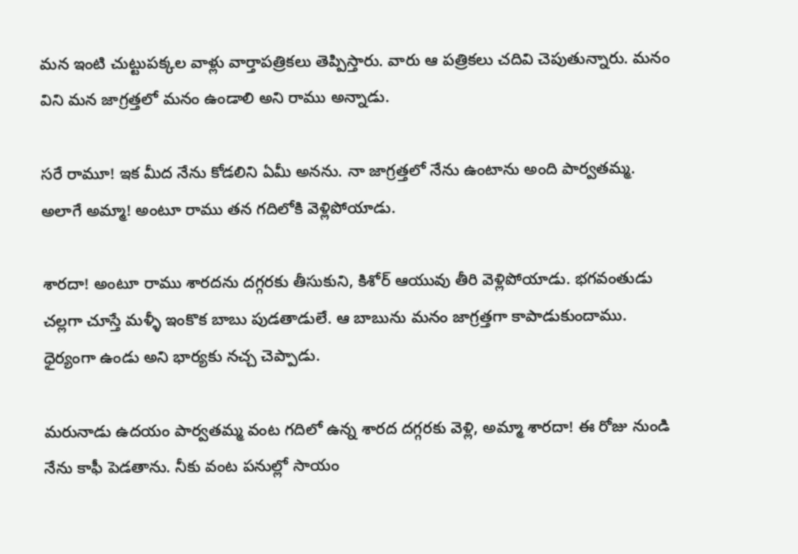మన ఇంటి చుట్టుపక్కల వాళ్లు వార్తాపత్రికలు తెప్పిస్తారు. వారు ఆ పత్రికలు చదివి చెపుతున్నారు. మనం విని మన జాగ్రత్తలో మనం ఉండాలి అని రాము అన్నాడు.

సరే రామూ! ఇక మీద నేను కోడలిని ఏమీ అనను. నా జాగ్రత్తలో నేను ఉంటాను అంది పార్వతమ్మ.
అలాగే అమ్మా! అంటూ రాము తన గదిలోకి వెళ్లిపోయాడు.

శారదా! అంటూ రాము శారదను దగ్గరకు తీసుకుని, కిశోర్ ఆయువు తీరి వెళ్లిపోయాడు. భగవంతుడు చల్లగా చూస్తే మళ్ళీ ఇంకొక బాబు పుడతాడులే. ఆ బాబును మనం జాగ్రత్తగా కాపాడుకుందాము. ధైర్యంగా ఉండు అని భార్యకు నచ్చ చెప్పాడు.

మరునాడు ఉదయం పార్వతమ్మ వంట గదిలో ఉన్న శారద దగ్గరకు వెళ్లి, అమ్మా శారదా! ఈ రోజు నుండి నేను కాఫీ పెడతాను. నీకు వంట పనుల్లో సాయం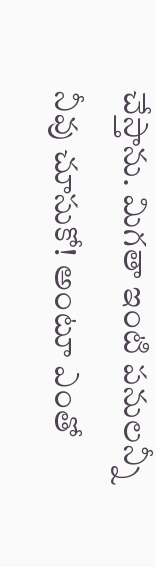చేస్తాను. మిగతా ఇంటి పనులన్నీ నీవు చూసుకో! అంటూ ఎంతో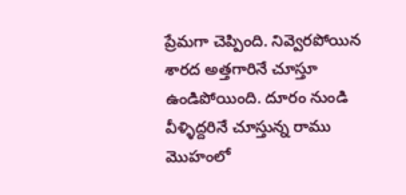ప్రేమగా చెప్పింది. నివ్వెరపోయిన శారద అత్తగారినే చూస్తూ ఉండిపోయింది. దూరం నుండి వీళ్ళిద్దరినే చూస్తున్న రాము మొహంలో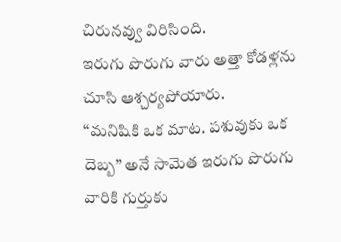చిరునవ్వు విరిసింది.
ఇరుగు పొరుగు వారు అత్తా కోడళ్లను చూసి ఆశ్చర్యపోయారు.
“మనిషికి ఒక మాట. పశువుకు ఒక దెబ్బ” అనే సామెత ఇరుగు పొరుగు వారికి గుర్తుకు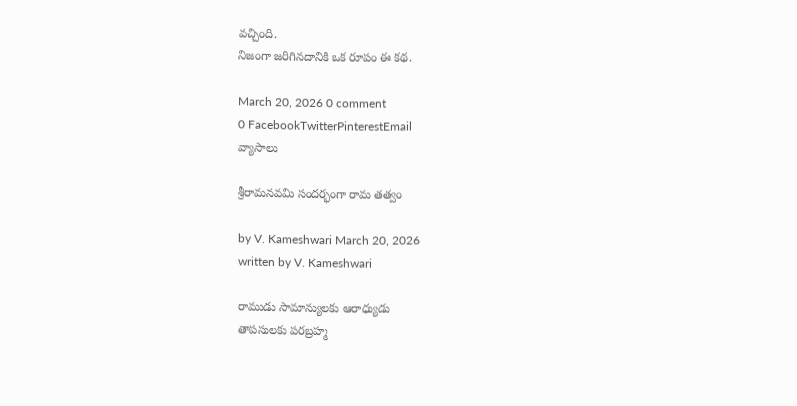వచ్చింది.
నిజంగా జరిగినదానికి ఒక రూపం ఈ కథ.

March 20, 2026 0 comment
0 FacebookTwitterPinterestEmail
వ్యాసాలు

శ్రీరామనవమి సందర్భంగా రామ తత్వం

by V. Kameshwari March 20, 2026
written by V. Kameshwari

రాముడు సామాన్యులకు ఆరాధ్యుడు
తాపసులకు పరబ్రహ్మ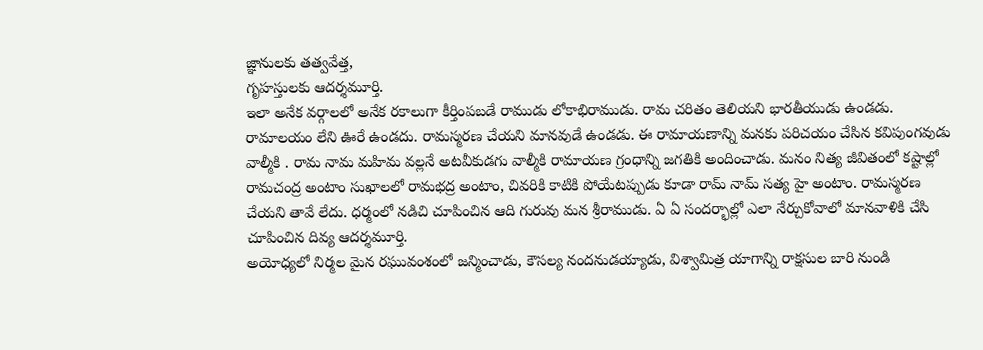జ్ఞానులకు తత్వవేత్త,
గృహస్తులకు ఆదర్శమూర్తి.
ఇలా అనేక వర్గాలలో అనేక రకాలుగా కీర్తింపబడే రాముడు లోకాభిరాముడు. రామ చరితం తెలియని భారతీయుడు ఉండడు. రామాలయం లేని ఊరే ఉండదు. రామస్మరణ చేయని మానవుడే ఉండడు. ఈ రామాయణాన్ని మనకు పరిచయం చేసిన కవిపుంగవుడు వాల్మీకి . రామ నామ మహిమ వల్లనే అటవీకుడగు వాల్మీకి రామాయణ గ్రంధాన్ని జగతికి అందించాడు. మనం నిత్య జీవితంలో కష్టాల్లో రామచంద్ర అంటాం సుఖాలలో రామభద్ర అంటాం, చివరికి కాటికి పోయేటప్పుడు కూడా రామ్ నామ్ సత్య హై అంటాం. రామస్మరణ చేయని తావే లేదు. ధర్మంలో నడిచి చూపించిన ఆది గురువు మన శ్రీరాముడు. ఏ ఏ సందర్భాల్లో ఎలా నేర్చుకోవాలో మానవాళికి చేసి చూపించిన దివ్య ఆదర్శమూర్తి.
అయోధ్యలో నిర్మల మైన రఘువంశంలో జన్మించాడు, కౌసల్య నందనుడయ్యాడు, విశ్వామిత్ర యాగాన్ని రాక్షసుల బారి నుండి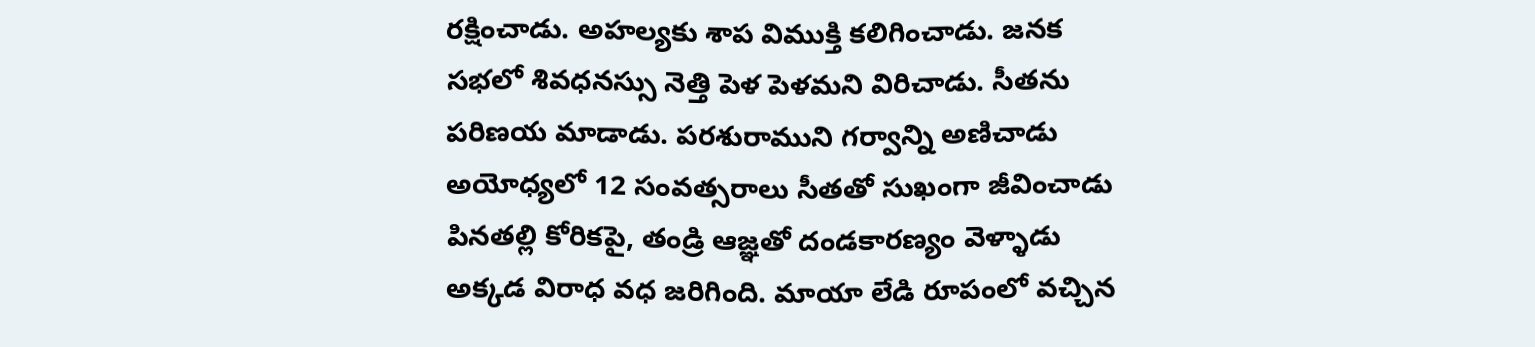రక్షించాడు. అహల్యకు శాప విముక్తి కలిగించాడు. జనక సభలో శివధనస్సు నెత్తి పెళ పెళమని విరిచాడు. సీతను పరిణయ మాడాడు. పరశురాముని గర్వాన్ని అణిచాడు అయోధ్యలో 12 సంవత్సరాలు సీతతో సుఖంగా జీవించాడు పినతల్లి కోరికపై, తండ్రి ఆజ్ఞతో దండకారణ్యం వెళ్ళాడు అక్కడ విరాధ వధ జరిగింది. మాయా లేడి రూపంలో వచ్చిన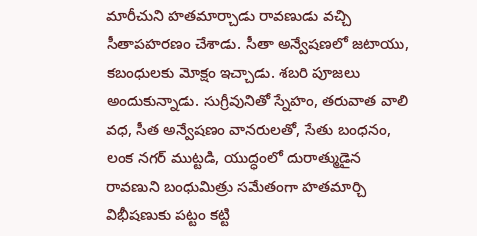మారీచుని హతమార్చాడు రావణుడు వచ్చి సీతాపహరణం చేశాడు. సీతా అన్వేషణలో జటాయు, కబంధులకు మోక్షం ఇచ్చాడు. శబరి పూజలు అందుకున్నాడు. సుగ్రీవునితో స్నేహం, తరువాత వాలి వధ, సీత అన్వేషణం వానరులతో, సేతు బంధనం, లంక నగర్ ముట్టడి, యుద్ధంలో దురాత్ముడైన రావణుని బంధుమిత్రు సమేతంగా హతమార్చి విభీషణుకు పట్టం కట్టి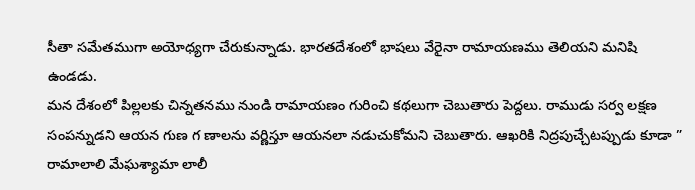సీతా సమేతముగా అయోధ్యగా చేరుకున్నాడు. భారతదేశంలో భాషలు వేరైనా రామాయణము తెలియని మనిషి ఉండడు.
మన దేశంలో పిల్లలకు చిన్నతనము నుండి రామాయణం గురించి కథలుగా చెబుతారు పెద్దలు. రాముడు సర్వ లక్షణ సంపన్నుడని ఆయన గుణ గ ణాలను వర్ణిస్తూ ఆయనలా నడుచుకోమని చెబుతారు. ఆఖరికి నిద్రపుచ్చేటప్పుడు కూడా ” రామాలాలి మేఘశ్యామా లాలీ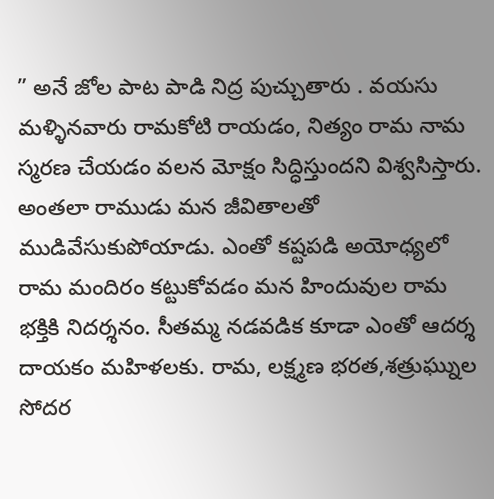” అనే జోల పాట పాడి నిద్ర పుచ్చుతారు . వయసు మళ్ళినవారు రామకోటి రాయడం, నిత్యం రామ నామ స్మరణ చేయడం వలన మోక్షం సిద్ధిస్తుందని విశ్వసిస్తారు. అంతలా రాముడు మన జీవితాలతో ముడివేసుకుపోయాడు. ఎంతో కష్టపడి అయోధ్యలో రామ మందిరం కట్టుకోవడం మన హిందువుల రామ భక్తికి నిదర్శనం. సీతమ్మ నడవడిక కూడా ఎంతో ఆదర్శ దాయకం మహిళలకు. రామ, లక్ష్మణ భరత,శత్రుఘ్నుల సోదర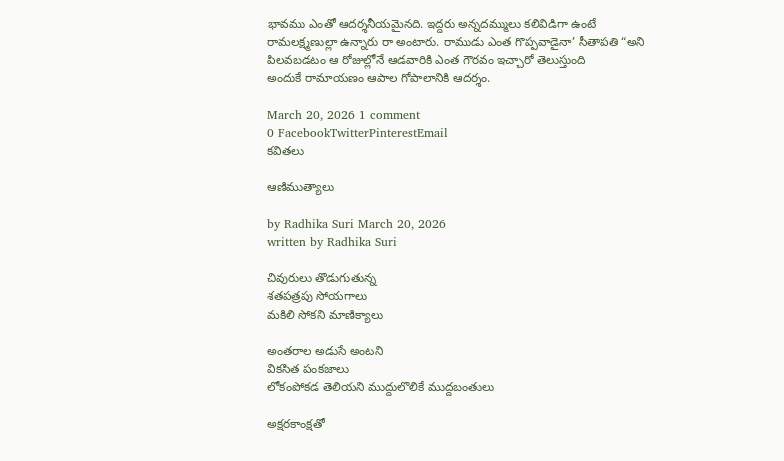భావము ఎంతో ఆదర్శనీయమైనది. ఇద్దరు అన్నదమ్ములు కలివిడిగా ఉంటే రామలక్ష్మణుల్లా ఉన్నారు రా అంటారు. రాముడు ఎంత గొప్పవాడైనా’ సీతాపతి “అని పిలవబడటం ఆ రోజుల్లోనే ఆడవారికి ఎంత గౌరవం ఇచ్చారో తెలుస్తుంది
అందుకే రామాయణం ఆపాల గోపాలానికి ఆదర్శం.

March 20, 2026 1 comment
0 FacebookTwitterPinterestEmail
కవితలు

ఆణిముత్యాలు

by Radhika Suri March 20, 2026
written by Radhika Suri

చివురులు తొడుగుతున్న
శతపత్రపు సోయగాలు
మకిలి సోకని మాణిక్యాలు

అంతరాల అడుసే అంటని
వికసిత పంకజాలు
లోకంపోకడ తెలియని ముద్దులొలికే ముద్దబంతులు

అక్షరకాంక్షతో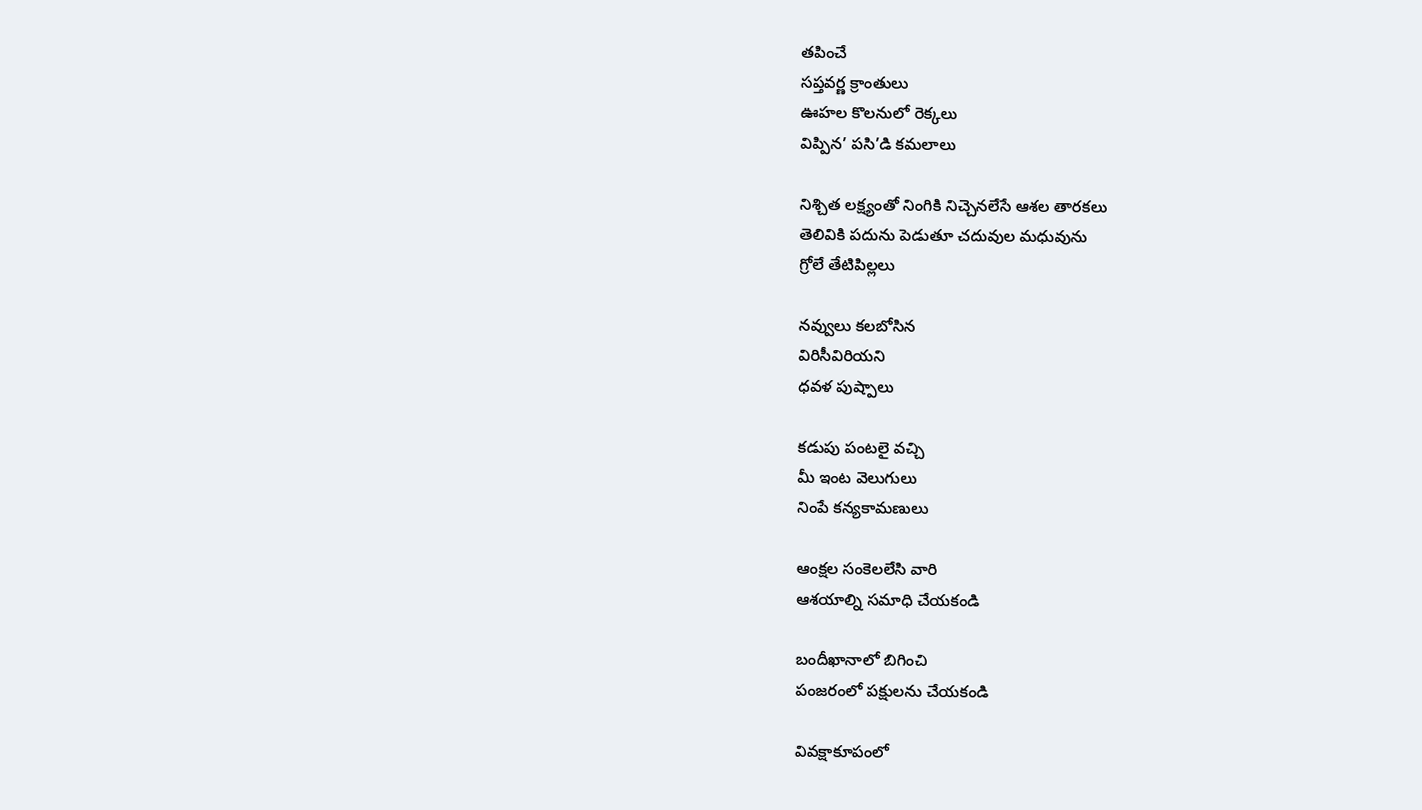తపించే
సప్తవర్ణ క్రాంతులు
ఊహల కొలనులో రెక్కలు
విప్పిన’ పసి’డి కమలాలు

నిశ్చిత లక్ష్యంతో నింగికి నిచ్చెనలేసే ఆశల తారకలు
తెలివికి పదును పెడుతూ చదువుల మధువును
గ్రోలే తేటిపిల్లలు

నవ్వులు కలబోసిన
విరిసీవిరియని
ధవళ పుష్పాలు

కడుపు పంటలై వచ్చి
మీ ఇంట వెలుగులు
నింపే కన్యకామణులు

ఆంక్షల సంకెలలేసి వారి
ఆశయాల్ని సమాధి చేయకండి

బందీఖానాలో బిగించి
పంజరంలో పక్షులను చేయకండి

వివక్షాకూపంలో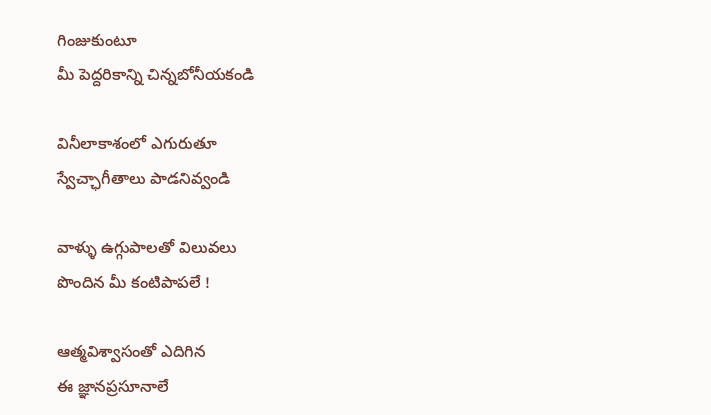గింజుకుంటూ
మీ పెద్దరికాన్ని చిన్నబోనీయకండి

వినీలాకాశంలో ఎగురుతూ
స్వేచ్ఛాగీతాలు పాడనివ్వండి

వాళ్ళు ఉగ్గుపాలతో విలువలు
పొందిన మీ కంటిపాపలే !

ఆత్మవిశ్వాసంతో ఎదిగిన
ఈ జ్ఞానప్రసూనాలే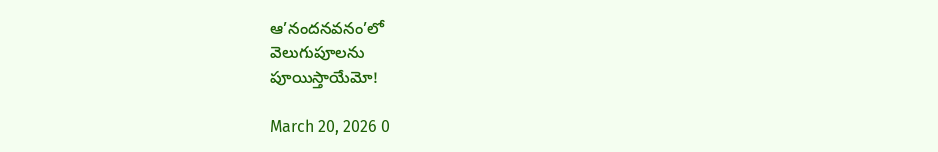ఆ’నందనవనం’లో
వెలుగుపూలను
పూయిస్తాయేమో!

March 20, 2026 0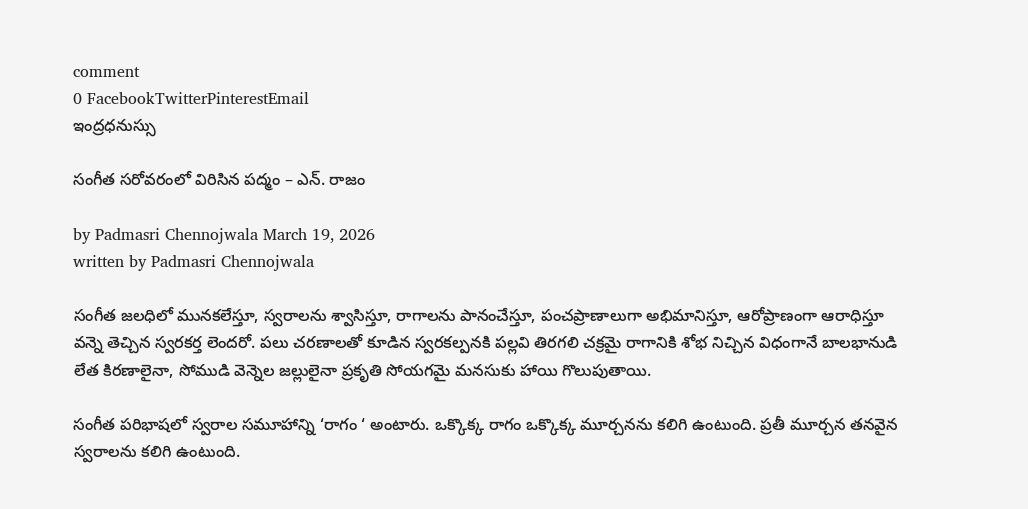comment
0 FacebookTwitterPinterestEmail
ఇంద్రధనుస్సు

సంగీత సరోవరంలో విరిసిన పద్మం – ఎన్. రాజం

by Padmasri Chennojwala March 19, 2026
written by Padmasri Chennojwala

సంగీత జలధిలో మునకలేస్తూ, స్వరాలను శ్వాసిస్తూ, రాగాలను పానంచేస్తూ, పంచప్రాణాలుగా అభిమానిస్తూ, ఆరోప్రాణంగా ఆరాధిస్తూ వన్నె తెచ్చిన స్వరకర్త లెందరో. పలు చరణాలతో కూడిన స్వరకల్పనకి పల్లవి తిరగలి చక్రమై రాగానికి శోభ నిచ్చిన విధంగానే బాలభానుడి లేత కిరణాలైనా, సోముడి వెన్నెల జల్లులైనా ప్రకృతి సోయగమై మనసుకు హాయి గొలుపుతాయి.

సంగీత పరిభాషలో స్వరాల సమూహాన్ని ‘రాగం ‘ అంటారు. ఒక్కొక్క రాగం ఒక్కొక్క మూర్చనను కలిగి ఉంటుంది. ప్రతీ మూర్చన తనవైన స్వరాలను కలిగి ఉంటుంది.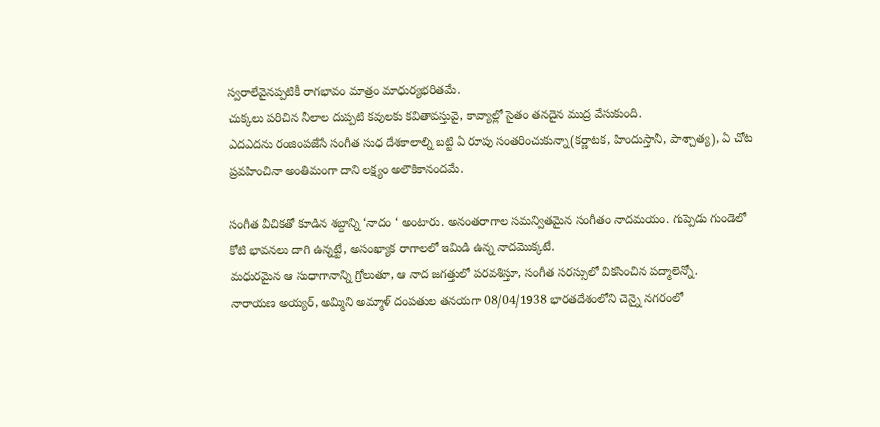స్వరాలేవైనప్పటికీ రాగభావం మాత్రం మాధుర్యభరితమే.
చుక్కలు పరిచిన నీలాల దుప్పటి కవులకు కవితావస్తువై, కావ్యాల్లో సైతం తనదైన ముద్ర వేసుకుంది.
ఎదఎదను రంజింపజేసే సంగీత సుధ దేశకాలాల్ని బట్టి ఏ రూపు సంతరించుకున్నా(కర్ణాటక, హిందుస్తానీ, పాశ్చాత్య), ఏ చోట ప్రవహించినా అంతిమంగా దాని లక్ష్యం అలౌకికానందమే.

సంగీత వీచికతో కూడిన శబ్దాన్ని ‘నాదం ‘ అంటారు. అనంతరాగాల సమన్వితమైన సంగీతం నాదమయం. గుప్పెడు గుండెలో కోటి భావనలు దాగి ఉన్నట్టే, అసంఖ్యాక రాగాలలో ఇమిడి ఉన్న నాదమొక్కటే.
మధురమైన ఆ సుధాగానాన్ని గ్రోలుతూ, ఆ నాద జగత్తులో పరవశిస్తూ, సంగీత సరస్సులో వికసించిన పద్మాలెన్నో.
నారాయణ అయ్యర్, అమ్మిని అమ్మాళ్ దంపతుల తనయగా 08/04/1938 భారతదేశంలోని చెన్నై నగరంలో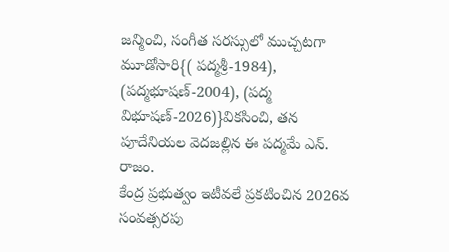జన్మించి, సంగీత సరస్సులో ముచ్చటగా మూడోసారి{( పద్మశ్రీ-1984), (పద్మభూషణ్-2004), (పద్మ విభూషణ్-2026)}వికసించి, తన పూదేనియల వెదజల్లిన ఈ పద్మమే ఎన్. రాజం.
కేంద్ర ప్రభుత్వం ఇటీవలే ప్రకటించిన 2026వ సంవత్సరపు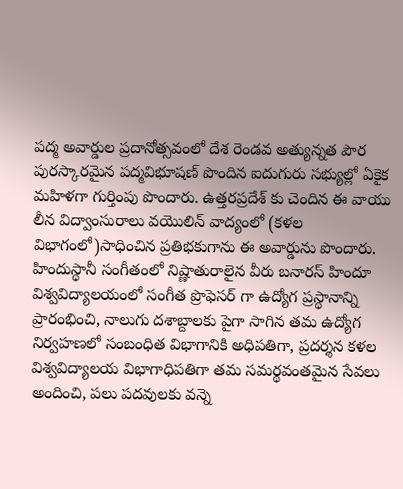పద్మ అవార్డుల ప్రదానోత్సవంలో దేశ రెండవ అత్యున్నత పౌర పురస్కారమైన పద్మవిభూషణ్ పొందిన ఐదుగురు సభ్యుల్లో ఏకైక మహిళగా గుర్తింపు పొందారు. ఉత్తరప్రదేశ్ కు చెందిన ఈ వాయు లీన విద్వాంసురాలు వయొలిన్ వాద్యంలో (కళల విభాగంలో)సాధించిన ప్రతిభకుగాను ఈ అవార్డును పొందారు.
హిందుస్థానీ సంగీతంలో నిష్ణాతురాలైన వీరు బనారస్ హిందూ విశ్వవిద్యాలయంలో సంగీత ప్రొఫెసర్ గా ఉద్యోగ ప్రస్థానాన్ని ప్రారంభించి, నాలుగు దశాబ్దాలకు పైగా సాగిన తమ ఉద్యోగ నిర్వహణలో సంబంధిత విభాగానికి అధిపతిగా, ప్రదర్శన కళల విశ్వవిద్యాలయ విభాగాధిపతిగా తమ సమర్థవంతమైన సేవలు అందించి, పలు పదవులకు వన్నె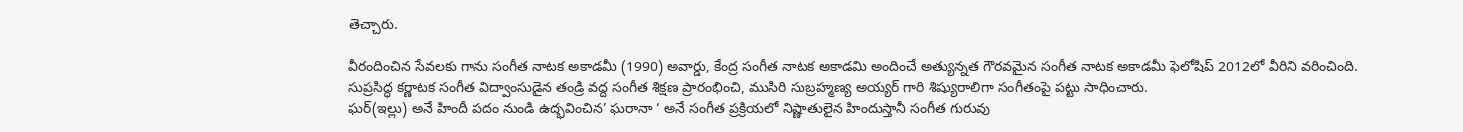తెచ్చారు.

వీరందించిన సేవలకు గాను సంగీత నాటక అకాడమీ (1990) అవార్డు, కేంద్ర సంగీత నాటక అకాడమి అందించే అత్యున్నత గౌరవమైన సంగీత నాటక అకాడమీ ఫెలోషిప్ 2012లో వీరిని వరించింది.
సుప్రసిద్ధ కర్ణాటక సంగీత విద్వాంసుడైన తండ్రి వద్ద సంగీత శిక్షణ ప్రారంభించి, ముసిరి సుబ్రహ్మణ్య అయ్యర్ గారి శిష్యురాలిగా సంగీతంపై పట్టు సాధించారు.
ఘర్(ఇల్లు) అనే హిందీ పదం నుండి ఉద్భవించిన’ ఘరానా ‘ అనే సంగీత ప్రక్రియలో నిష్ణాతులైన హిందుస్తానీ సంగీత గురువు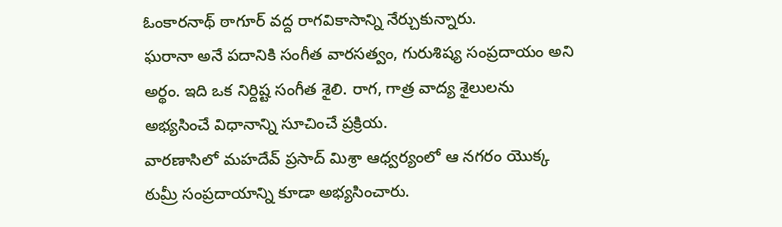ఓంకారనాథ్ ఠాగూర్ వద్ద రాగవికాసాన్ని నేర్చుకున్నారు.
ఘరానా అనే పదానికి సంగీత వారసత్వం, గురుశిష్య సంప్రదాయం అని అర్థం. ఇది ఒక నిర్దిష్ట సంగీత శైలి. రాగ, గాత్ర వాద్య శైలులను అభ్యసించే విధానాన్ని సూచించే ప్రక్రియ.
వారణాసిలో మహదేవ్ ప్రసాద్ మిశ్రా ఆధ్వర్యంలో ఆ నగరం యొక్క ఠుమ్రీ సంప్రదాయాన్ని కూడా అభ్యసించారు.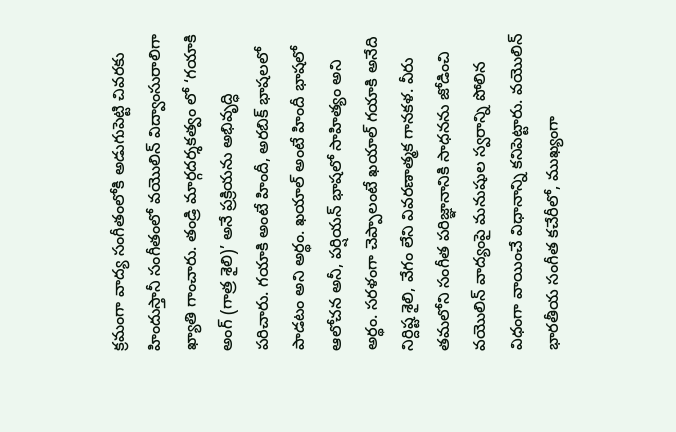క్రమంగా వాద్య సంగీతంలోకి అడుగుపెట్టి చివరకు హిందుస్తానీ సంగీతంలో వయొలిన్ విద్వాంసురాలిగా ఖ్యాతి గాంచారు. తండ్రి మార్గదర్శకత్వం లో ‘గయాకి అంగ్ (గాత్ర శైలి)’ అనే ప్రక్రియను అభివృద్ధి పరిచారు. గయాకి అంటే హిందీ, అరబిక్ భాషలలో పాడటం అని అర్థం. ఖయాల్ అంటే హిందీ భాషలో ఆలోచన అనీ, పర్షియన్ భాషలో సాహిత్యం అని అర్థం. సరళంగా చెప్పాలంటే ఖయాల్ గయాకి అనేది నిర్దిష్ట శైలి, వేగం లేని వివరణాత్మక గానకళ. వీరు తమలోని సంగీత పరిజ్ఞానానికి సాధనను జోడించి వయొలిన్ వాద్యంపై మనుషుల స్వరాన్ని పోలిన విధంగా వాయించే విధానాన్ని కనిపెట్టారు. వయొలిన్ భారతీయ సంగీత కచేరీలో, ముఖ్యంగా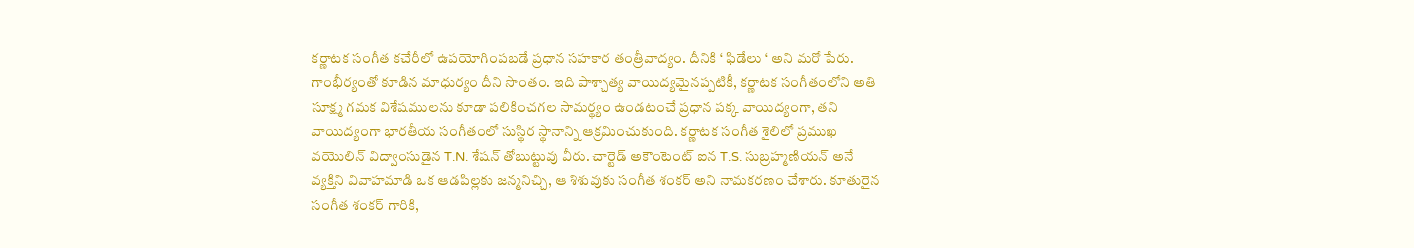కర్ణాటక సంగీత కచేరీలో ఉపయోగింపబడే ప్రధాన సహకార తంత్రీవాద్యం. దీనికి ‘ ఫిడేలు ‘ అని మరో పేరు. గాంభీర్యంతో కూడిన మాధుర్యం దీని సొంతం. ఇది పాశ్చాత్య వాయిద్యమైనప్పటికీ, కర్ణాటక సంగీతంలోని అతి సూక్ష్మ గమక విశేషములను కూడా పలికించగల సామర్థ్యం ఉండటంచే ప్రధాన పక్క వాయిద్యంగా, తని వాయిద్యంగా భారతీయ సంగీతంలో సుస్థిర స్థానాన్ని ఆక్రమించుకుంది. కర్ణాటక సంగీత శైలిలో ప్రముఖ వయొలిన్ విద్వాంసుడైన T.N. శేషన్ తోబుట్టువు వీరు. చార్టెడ్ అకౌంటెంట్ ఐన T.S. సుబ్రహ్మణియన్ అనే వ్యక్తిని వివాహమాడి ఒక ఆడపిల్లకు జన్మనిచ్చి, ఆ శిశువుకు సంగీత శంకర్ అని నామకరణం చేశారు. కూతురైన సంగీత శంకర్ గారికి,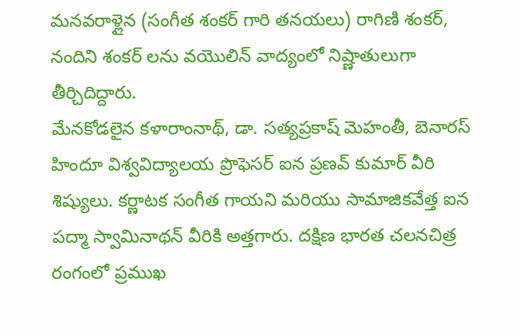మనవరాళ్లైన (సంగీత శంకర్ గారి తనయలు) రాగిణి శంకర్, నందిని శంకర్ లను వయొలిన్ వాద్యంలో నిష్ణాతులుగా తీర్చిదిద్దారు.
మేనకోడలైన కళారాంనాథ్, డా. సత్యప్రకాష్ మెహంతీ, బెనారస్ హిందూ విశ్వవిద్యాలయ ప్రొఫెసర్ ఐన ప్రణవ్ కుమార్ వీరి శిష్యులు. కర్ణాటక సంగీత గాయని మరియు సామాజికవేత్త ఐన పద్మా స్వామినాథన్ వీరికి అత్తగారు. దక్షిణ భారత చలనచిత్ర రంగంలో ప్రముఖ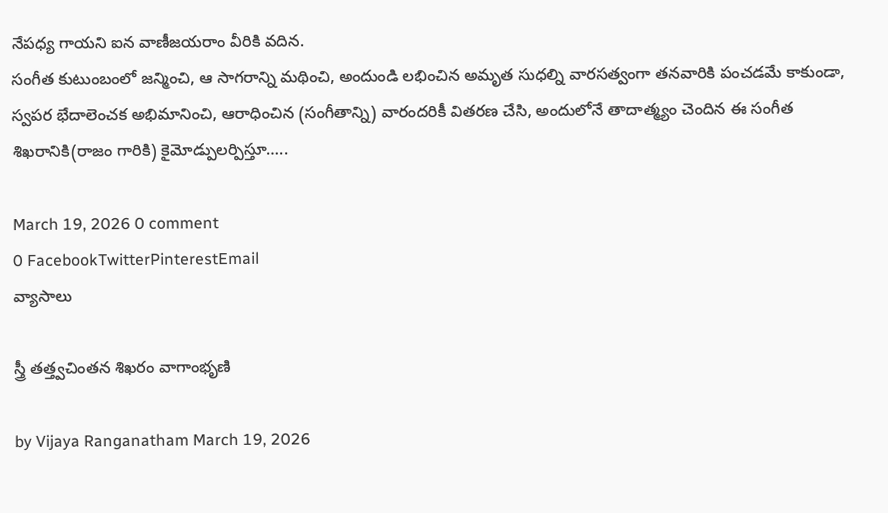నేపధ్య గాయని ఐన వాణీజయరాం వీరికి వదిన.
సంగీత కుటుంబంలో జన్మించి, ఆ సాగరాన్ని మథించి, అందుండి లభించిన అమృత సుధల్ని వారసత్వంగా తనవారికి పంచడమే కాకుండా, స్వపర భేదాలెంచక అభిమానించి, ఆరాధించిన (సంగీతాన్ని) వారందరికీ వితరణ చేసి, అందులోనే తాదాత్మ్యం చెందిన ఈ సంగీత శిఖరానికి(రాజం గారికి) కైమోడ్పులర్పిస్తూ…..

March 19, 2026 0 comment
0 FacebookTwitterPinterestEmail
వ్యాసాలు

స్త్రీ తత్త్వచింతన శిఖరం వాగాంభృణి

by Vijaya Ranganatham March 19, 2026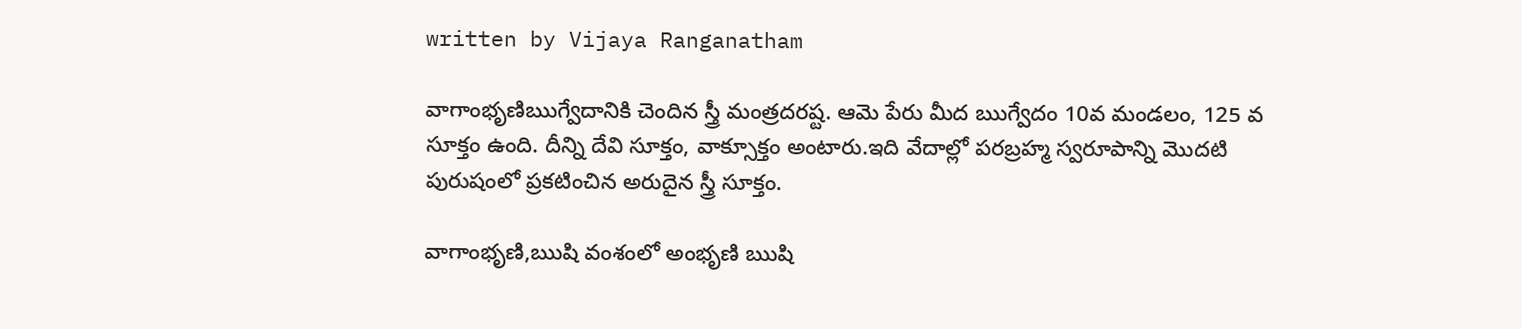written by Vijaya Ranganatham

వాగాంభృణిఋగ్వేదానికి చెందిన స్త్రీ మంత్రదరష్ట. ఆమె పేరు మీద ఋగ్వేదం 10వ మండలం, 125 వ సూక్తం ఉంది. దీన్ని దేవి సూక్తం, వాక్సూక్తం అంటారు.ఇది వేదాల్లో పరబ్రహ్మ స్వరూపాన్ని మొదటి పురుషంలో ప్రకటించిన అరుదైన స్త్రీ సూక్తం.

వాగాంభృణి,ఋషి వంశంలో అంభృణి ఋషి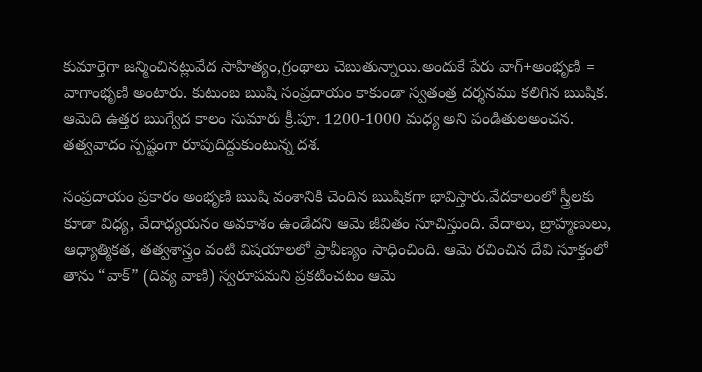కుమార్తెగా జన్మించినట్లువేద సాహిత్యం,గ్రంథాలు చెబుతున్నాయి.అందుకే పేరు వాగ్+అంభృణి = వాగాంభృణి అంటారు. కుటుంబ ఋషి సంప్రదాయం కాకుండా స్వతంత్ర దర్శనము కలిగిన ఋషిక. ఆమెది ఉత్తర ఋగ్వేద కాలం సుమారు క్రీ.పూ. 1200-1000 మధ్య అని పండితులఅంచన. తత్వవాదం స్పష్టంగా రూపుదిద్దుకుంటున్న దశ.

సంప్రదాయం ప్రకారం అంభృణి ఋషి వంశానికి చెందిన ఋషికగా భావిస్తారు.వేదకాలంలో స్త్రీలకు కూడా విధ్య, వేదాధ్యయనం అవకాశం ఉండేదని ఆమె జీవితం సూచిస్తుంది. వేదాలు, బ్రాహ్మణులు, ఆధ్యాత్మికత, తత్వశాస్త్రం వంటి విషయాలలో ప్రావీణ్యం సాధించింది. ఆమె రచించిన దేవి సూక్తంలో తాను “వాక్” (దివ్య వాణి) స్వరూపమని ప్రకటించటం ఆమె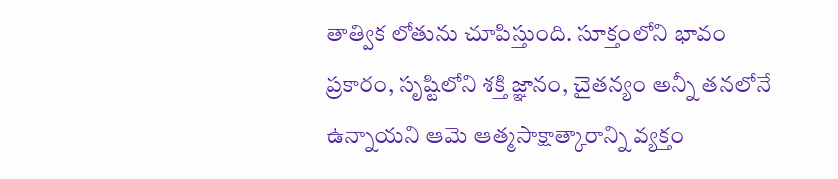తాత్విక లోతును చూపిస్తుంది. సూక్తంలోని భావం ప్రకారం, సృష్టిలోని శక్తి జ్ఞానం, చైతన్యం అన్నీ తనలోనే ఉన్నాయని ఆమె ఆత్మసాక్షాత్కారాన్ని వ్యక్తం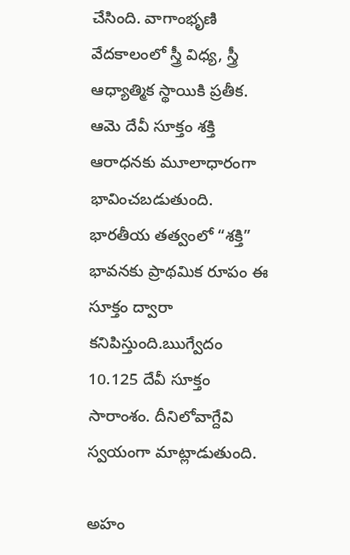చేసింది. వాగాంభృణి వేదకాలంలో స్త్రీ విధ్య, స్త్రీ ఆధ్యాత్మిక స్థాయికి ప్రతీక.  ఆమె దేవీ సూక్తం శక్తి ఆరాధనకు మూలాధారంగా భావించబడుతుంది. భారతీయ తత్వంలో “శక్తి” భావనకు ప్రాథమిక రూపం ఈ సూక్తం ద్వారా కనిపిస్తుంది.ఋగ్వేదం 10.125 దేవీ సూక్తం సారాంశం. దీనిలోవాగ్దేవి స్వయంగా మాట్లాడుతుంది.

అహం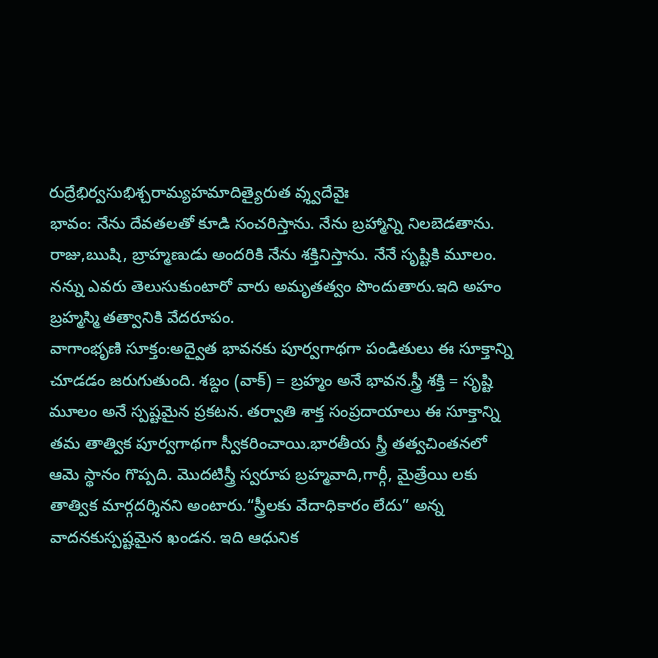రుద్రేభిర్వసుభిశ్చరామ్యహమాదిత్యైరుత వ్శ్వదేవైః
భావం: నేను దేవతలతో కూడి సంచరిస్తాను. నేను బ్రహ్మాన్ని నిలబెడతాను. రాజు,ఋషి, బ్రాహ్మణుడు అందరికి నేను శక్తినిస్తాను. నేనే సృష్టికి మూలం. నన్ను ఎవరు తెలుసుకుంటారో వారు అమృతత్వం పొందుతారు.ఇది అహం బ్రహ్మస్మి తత్వానికి వేదరూపం.
వాగాంభృణి సూక్తం:అద్వైత భావనకు పూర్వగాథగా పండితులు ఈ సూక్తాన్ని చూడడం జరుగుతుంది. శబ్దం (వాక్) = బ్రహ్మం అనే భావన.స్త్రీ శక్తి = సృష్టి మూలం అనే స్పష్టమైన ప్రకటన. తర్వాతి శాక్త సంప్రదాయాలు ఈ సూక్తాన్ని తమ తాత్విక పూర్వగాథగా స్వీకరించాయి.భారతీయ స్త్రీ తత్వచింతనలో  ఆమె స్థానం గొప్పది. మొదటిస్త్రీ స్వరూప బ్రహ్మవాది,గార్గీ, మైత్రేయి లకు తాత్విక మార్గదర్శినని అంటారు.“స్త్రీలకు వేదాధికారం లేదు” అన్న వాదనకుస్పష్టమైన ఖండన. ఇది ఆధునిక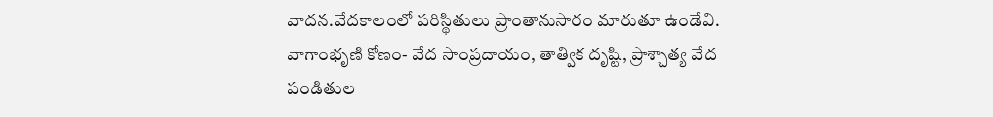వాదన.వేదకాలంలో పరిస్థితులు ప్రాంతానుసారం మారుతూ ఉండేవి.
వాగాంభృణి కోణం- వేద సాంప్రదాయం, తాత్విక దృష్టి, ప్రాశ్చాత్య వేద పండితుల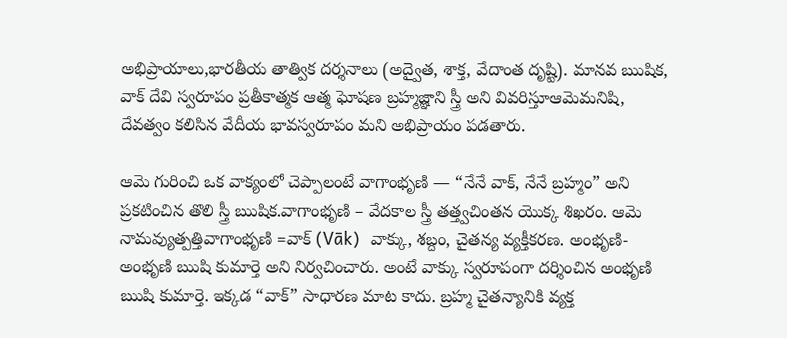అభిప్రాయాలు,భారతీయ తాత్విక దర్శనాలు (అద్వైత, శాక్త, వేదాంత దృష్టి). మానవ ఋషిక, వాక్ దేవి స్వరూపం ప్రతీకాత్మక ఆత్మ ఘోషణ బ్రహ్మజ్ఞాని స్త్రీ అని వివరిస్తూఆమెమనిషి, దేవత్వం కలిసిన వేదీయ భావస్వరూపం మని అభిప్రాయం పడతారు.

ఆమె గురించి ఒక వాక్యంలో చెప్పాలంటే వాగాంభృణి — “నేనే వాక్, నేనే బ్రహ్మం” అని ప్రకటించిన తొలి స్త్రీ ఋషిక.వాగాంభృణి – వేదకాల స్త్రీ తత్త్వచింతన యొక్క శిఖరం. ఆమె నామవ్యుత్పత్తివాగాంభృణి =వాక్ (Vāk)  వాక్కు, శబ్దం, చైతన్య వ్యక్తీకరణ. అంభృణి- అంభృణి ఋషి కుమార్తె అని నిర్వచించారు. అంటే వాక్కు స్వరూపంగా దర్శించిన అంభృణి ఋషి కుమార్తె. ఇక్కడ “వాక్” సాధారణ మాట కాదు. బ్రహ్మ చైతన్యానికి వ్యక్త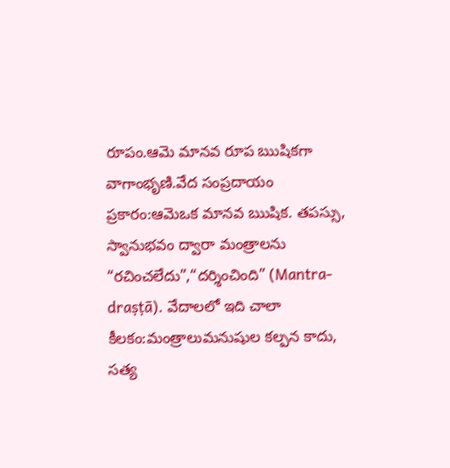రూపం.ఆమె మానవ రూప ఋషికగా వాగాంభృణి.వేద సంప్రదాయం ప్రకారం:ఆమెఒక మానవ ఋషిక. తపస్సు, స్వానుభవం ద్వారా మంత్రాలను “రచించలేదు”,“దర్శించింది” (Mantra-draṣṭā). వేదాలలో ఇది చాలా కీలకం:మంత్రాలుమనుషుల కల్పన కాదు, సత్య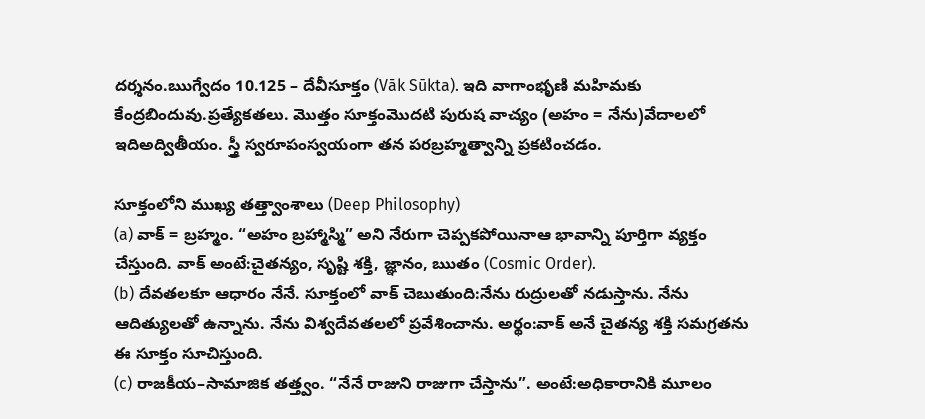దర్శనం.ఋగ్వేదం 10.125 – దేవీసూక్తం (Vāk Sūkta). ఇది వాగాంభృణి మహిమకు కేంద్రబిందువు.ప్రత్యేకతలు. మొత్తం సూక్తంమొదటి పురుష వాచ్యం (అహం = నేను)వేదాలలో ఇదిఅద్వితీయం. స్త్రీ స్వరూపంస్వయంగా తన పరబ్రహ్మత్వాన్ని ప్రకటించడం.

సూక్తంలోని ముఖ్య తత్త్వాంశాలు (Deep Philosophy)
(a) వాక్ = బ్రహ్మం. “అహం బ్రహ్మాస్మి” అని నేరుగా చెప్పకపోయినాఆ భావాన్ని పూర్తిగా వ్యక్తం చేస్తుంది. వాక్ అంటే:చైతన్యం, సృష్టి శక్తి, జ్ఞానం, ఋతం (Cosmic Order).
(b) దేవతలకూ ఆధారం నేనే. సూక్తంలో వాక్ చెబుతుంది:నేను రుద్రులతో నడుస్తాను. నేను ఆదిత్యులతో ఉన్నాను. నేను విశ్వదేవతలలో ప్రవేశించాను. అర్థం:వాక్ అనే చైతన్య శక్తి సమగ్రతను ఈ సూక్తం సూచిస్తుంది.
(c) రాజకీయ–సామాజిక తత్త్వం. “నేనే రాజుని రాజుగా చేస్తాను”. అంటే:అధికారానికి మూలం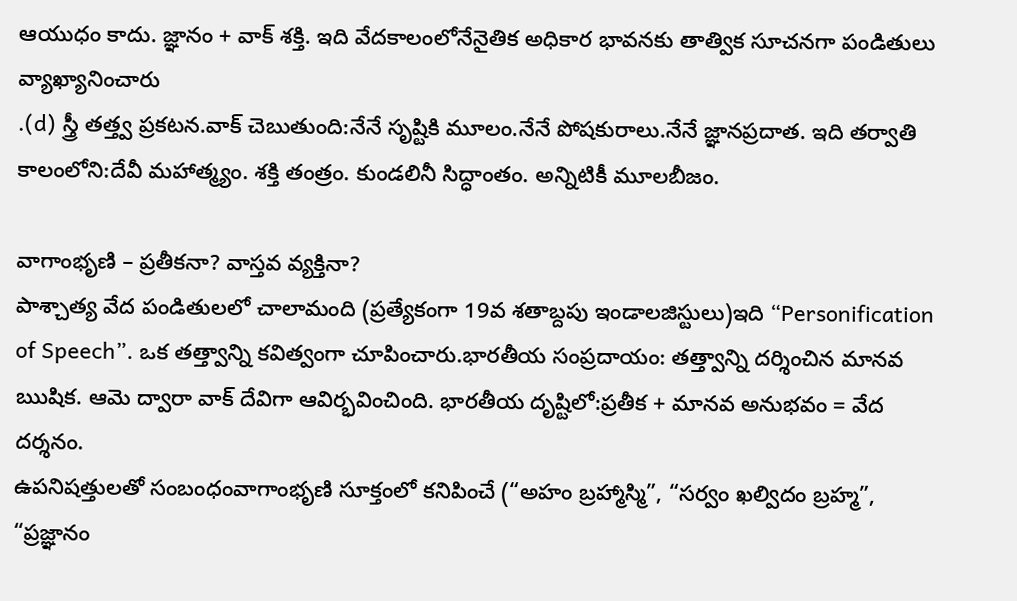ఆయుధం కాదు. జ్ఞానం + వాక్ శక్తి. ఇది వేదకాలంలోనేనైతిక అధికార భావనకు తాత్విక సూచనగా పండితులు వ్యాఖ్యానించారు
.(d) స్త్రీ తత్త్వ ప్రకటన.వాక్ చెబుతుంది:నేనే సృష్టికి మూలం.నేనే పోషకురాలు.నేనే జ్ఞానప్రదాత. ఇది తర్వాతి కాలంలోని:దేవీ మహాత్మ్యం. శక్తి తంత్రం. కుండలినీ సిద్ధాంతం. అన్నిటికీ మూలబీజం.

వాగాంభృణి – ప్రతీకనా? వాస్తవ వ్యక్తినా?
పాశ్చాత్య వేద పండితులలో చాలామంది (ప్రత్యేకంగా 19వ శతాబ్దపు ఇండాలజిస్టులు)ఇది “Personification of Speech”. ఒక తత్త్వాన్ని కవిత్వంగా చూపించారు.భారతీయ సంప్రదాయం: తత్త్వాన్ని దర్శించిన మానవ ఋషిక. ఆమె ద్వారా వాక్ దేవిగా ఆవిర్భవించింది. భారతీయ దృష్టిలో:ప్రతీక + మానవ అనుభవం = వేద దర్శనం.
ఉపనిషత్తులతో సంబంధంవాగాంభృణి సూక్తంలో కనిపించే (“అహం బ్రహ్మాస్మి”, “సర్వం ఖల్విదం బ్రహ్మ”, “ప్రజ్ఞానం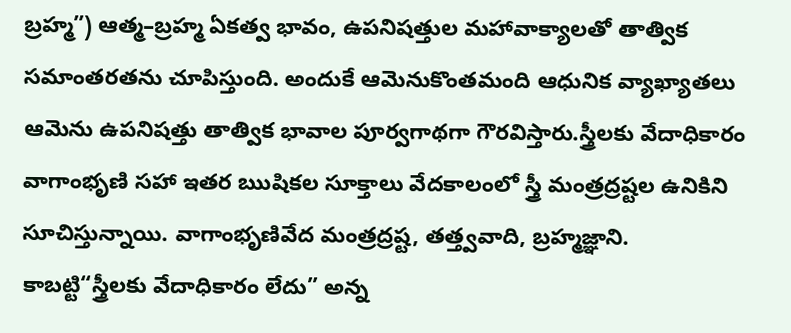బ్రహ్మ”) ఆత్మ–బ్రహ్మ ఏకత్వ భావం, ఉపనిషత్తుల మహావాక్యాలతో తాత్విక సమాంతరతను చూపిస్తుంది. అందుకే ఆమెనుకొంతమంది ఆధునిక వ్యాఖ్యాతలు ఆమెను ఉపనిషత్తు తాత్విక భావాల పూర్వగాథగా గౌరవిస్తారు.స్త్రీలకు వేదాధికారం వాగాంభృణి సహా ఇతర ఋషికల సూక్తాలు వేదకాలంలో స్త్రీ మంత్రద్రష్టల ఉనికిని సూచిస్తున్నాయి. వాగాంభృణివేద మంత్రద్రష్ట, తత్త్వవాది, బ్రహ్మజ్ఞాని. కాబట్టి“స్త్రీలకు వేదాధికారం లేదు” అన్న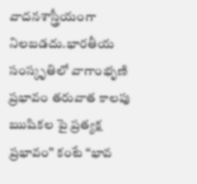వాదనశాస్త్రీయంగా నిలబడదు.భారతీయ సంస్కృతిలో వాగాంభృణి ప్రభావం తరువాత కాలపు ఋషికల పై ప్రత్యక్ష ప్రభావం” కంటే “భావ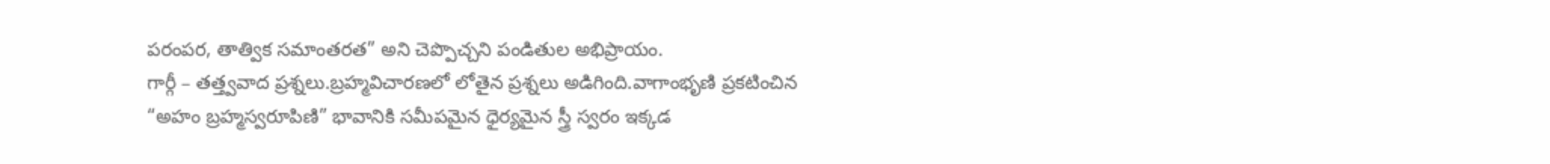పరంపర, తాత్విక సమాంతరత” అని చెప్పొచ్చని పండితుల అభిప్రాయం.
గార్గీ – తత్త్వవాద ప్రశ్నలు.బ్రహ్మవిచారణలో లోతైన ప్రశ్నలు అడిగింది.వాగాంభృణి ప్రకటించిన “అహం బ్రహ్మస్వరూపిణి” భావానికి సమీపమైన ధైర్యమైన స్త్రీ స్వరం ఇక్కడ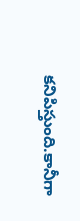కనిపిస్తుంది.కానీగా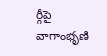ర్గీపై వాగాంభృణి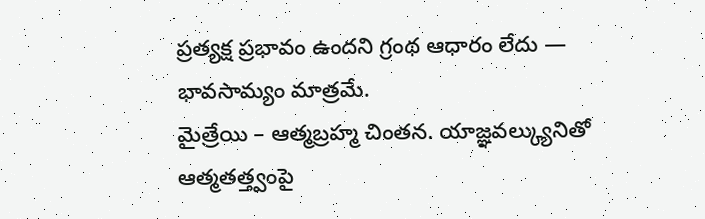ప్రత్యక్ష ప్రభావం ఉందని గ్రంథ ఆధారం లేదు — భావసామ్యం మాత్రమే.
మైత్రేయి – ఆత్మబ్రహ్మ చింతన. యాజ్ఞవల్క్యునితో ఆత్మతత్త్వంపై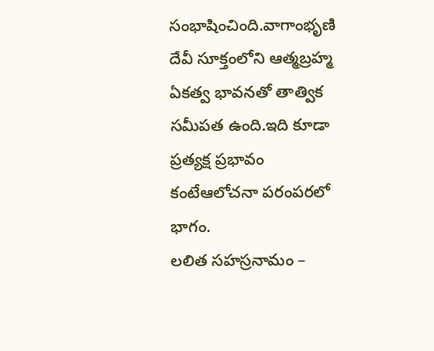సంభాషించింది.వాగాంభృణి దేవీ సూక్తంలోని ఆత్మబ్రహ్మ ఏకత్వ భావనతో తాత్విక సమీపత ఉంది.ఇది కూడా ప్రత్యక్ష ప్రభావం కంటేఆలోచనా పరంపరలో భాగం.
లలిత సహస్రనామం –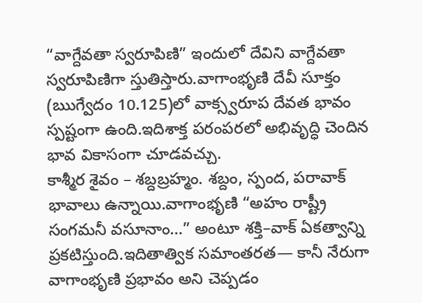“వాగ్దేవతా స్వరూపిణి” ఇందులో దేవిని వాగ్దేవతా స్వరూపిణిగా స్తుతిస్తారు.వాగాంభృణి దేవీ సూక్తం (ఋగ్వేదం 10.125)లో వాక్స్వరూప దేవత భావం స్పష్టంగా ఉంది.ఇదిశాక్త పరంపరలో అభివృద్ధి చెందిన భావ వికాసంగా చూడవచ్చు.
కాశ్మీర శైవం – శబ్దబ్రహ్మం. శబ్దం, స్పంద, పరావాక్ భావాలు ఉన్నాయి.వాగాంభృణి “అహం రాష్ట్రీ సంగమనీ వసూనాం…” అంటూ శక్తి–వాక్ ఏకత్వాన్ని ప్రకటిస్తుంది.ఇదితాత్విక సమాంతరత— కానీ నేరుగా వాగాంభృణి ప్రభావం అని చెప్పడం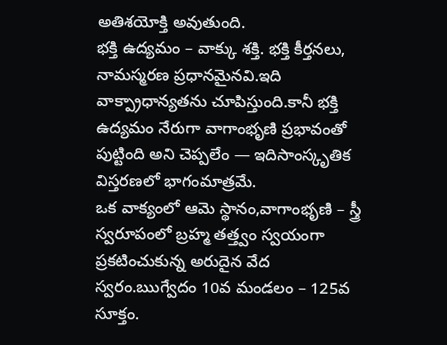అతిశయోక్తి అవుతుంది.
భక్తి ఉద్యమం – వాక్కు శక్తి. భక్తి కీర్తనలు, నామస్మరణ ప్రధానమైనవి.ఇది వాక్ప్రాధాన్యతను చూపిస్తుంది.కానీ భక్తి ఉద్యమం నేరుగా వాగాంభృణి ప్రభావంతో పుట్టింది అని చెప్పలేం — ఇదిసాంస్కృతిక విస్తరణలో భాగంమాత్రమే.
ఒక వాక్యంలో ఆమె స్థానం,వాగాంభృణి – స్త్రీ స్వరూపంలో బ్రహ్మ తత్త్వం స్వయంగా ప్రకటించుకున్న అరుదైన వేద స్వరం.ఋగ్వేదం 10వ మండలం – 125వ సూక్తం.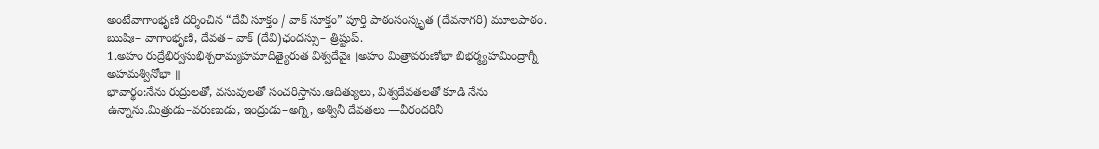అంటేవాగాంభృణి దర్శించిన “దేవీ సూక్తం / వాక్ సూక్తం” పూర్తి పాఠంసంస్కృత (దేవనాగరి) మూలపాఠం. ఋషిః– వాగాంభృణి, దేవత– వాక్ (దేవి)ఛందస్సు– త్రిష్టుప్.
1.అహం రుద్రేభిర్వసుభిశ్చరామ్యహమాదిత్యైరుత విశ్వదేవైః ।అహం మిత్రావరుణోభా బిభర్మ్యహమింద్రాగ్నీ అహమశ్వినోభా ॥
భావార్థం:నేను రుద్రులతో, వసువులతో సంచరిస్తాను.ఆదిత్యులు, విశ్వదేవతలతో కూడి నేను ఉన్నాను.మిత్రుడు–వరుణుడు, ఇంద్రుడు–అగ్ని, అశ్వినీ దేవతలు —వీరందరినీ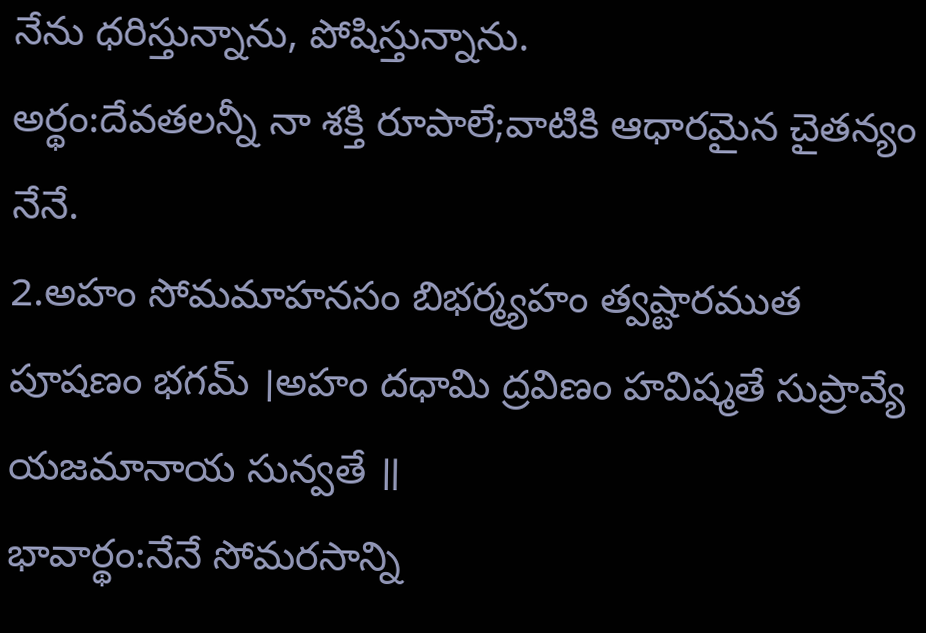నేను ధరిస్తున్నాను, పోషిస్తున్నాను.
అర్థం:దేవతలన్నీ నా శక్తి రూపాలే;వాటికి ఆధారమైన చైతన్యం నేనే.
2.అహం సోమమాహనసం బిభర్మ్యహం త్వష్టారముత పూషణం భగమ్ ।అహం దధామి ద్రవిణం హవిష్మతే సుప్రావ్యే యజమానాయ సున్వతే ॥
భావార్థం:నేనే సోమరసాన్ని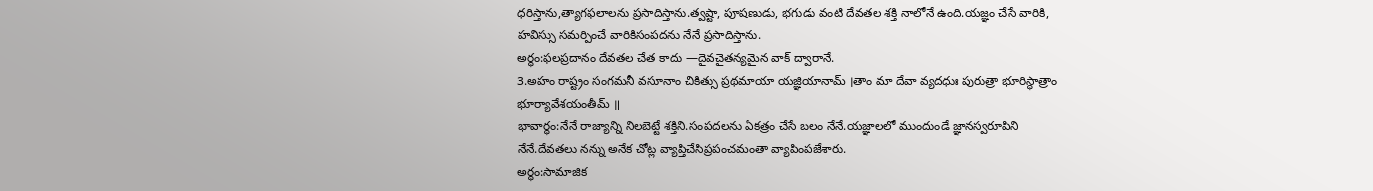ధరిస్తాను,త్యాగఫలాలను ప్రసాదిస్తాను.త్వష్టా, పూషణుడు, భగుడు వంటి దేవతల శక్తి నాలోనే ఉంది.యజ్ఞం చేసే వారికి, హవిస్సు సమర్పించే వారికిసంపదను నేనే ప్రసాదిస్తాను.
అర్థం:ఫలప్రదానం దేవతల చేత కాదు —దైవచైతన్యమైన వాక్ ద్వారానే.
3.అహం రాష్ట్రం సంగమనీ వసూనాం చికిత్సు ప్రథమాయా యజ్ఞియానామ్ ।తాం మా దేవా వ్యదధుః పురుత్రా భూరిస్థాత్రాం భూర్యావేశయంతీమ్ ॥
భావార్థం:నేనే రాజ్యాన్ని నిలబెట్టే శక్తిని.సంపదలను ఏకత్రం చేసే బలం నేనే.యజ్ఞాలలో ముందుండే జ్ఞానస్వరూపిని నేనే.దేవతలు నన్ను అనేక చోట్ల వ్యాప్తిచేసిప్రపంచమంతా వ్యాపింపజేశారు.
అర్థం:సామాజిక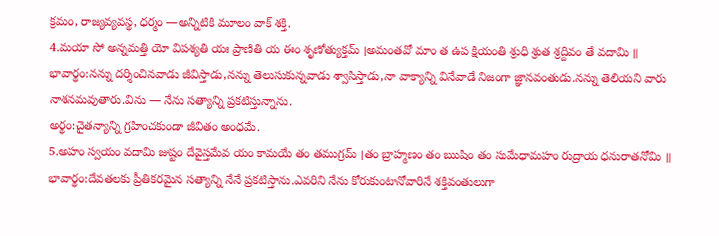క్రమం, రాజ్యవ్యవస్థ, ధర్మం —అన్నిటికి మూలం వాక్ శక్తి.
4.మయా సో అన్నమత్తి యో విపశ్యతి యః ప్రాణితి య ఈం శృణోత్యుక్తమ్ ।అమంతవో మాం త ఉప క్షియంతి శ్రుధి శ్రుత శ్రద్దివం తే వదామి ॥
భావార్థం:నన్ను దర్శించినవాడు జీవిస్తాడు,నన్ను తెలుసుకున్నవాడు శ్వాసిస్తాడు,నా వాక్యాన్ని వినేవాడే నిజంగా జ్ఞానవంతుడు.నన్ను తెలియని వారు నాశనమవుతారు.విను — నేను సత్యాన్ని ప్రకటిస్తున్నాను.
అర్థం:చైతన్యాన్ని గ్రహించకుండా జీవితం అంధమే.
5.అహం స్వయం వదామి జుష్టం దేవైస్తమేవ యం కామయే తం తముగ్రమ్ ।తం బ్రాహ్మణం తం ఋషిం తం సుమేధామహం రుద్రాయ ధనురాతనోమి ॥
భావార్థం:దేవతలకు ప్రీతికరమైన సత్యాన్ని నేనే ప్రకటిస్తాను.ఎవరిని నేను కోరుకుంటానోవారినే శక్తివంతులుగా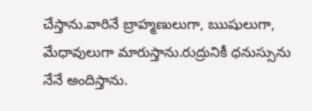చేస్తాను.వారినే బ్రాహ్మణులుగా, ఋషులుగా, మేధావులుగా మారుస్తాను.రుద్రునికీ ధనుస్సును నేనే అందిస్తాను.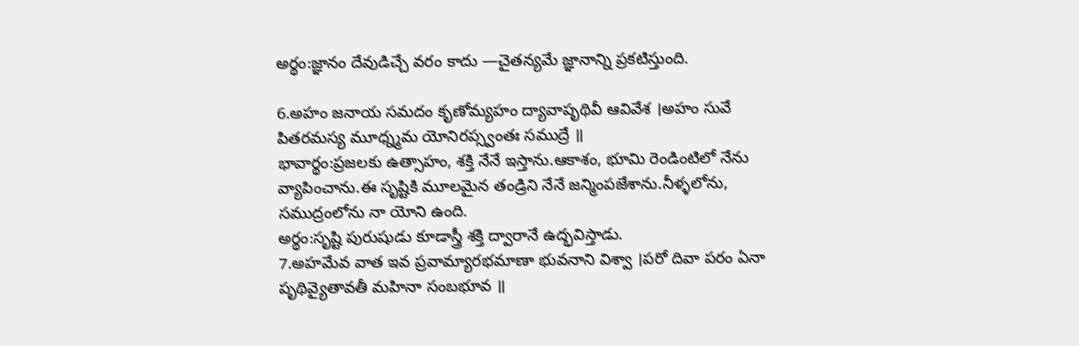అర్థం:జ్ఞానం దేవుడిచ్చే వరం కాదు —చైతన్యమే జ్ఞానాన్ని ప్రకటిస్తుంది.

6.అహం జనాయ సమదం కృణోమ్యహం ద్యావాపృథివీ ఆవివేశ ।అహం సువే పితరమస్య మూధ్న్మమ యోనిరప్స్వంతః సముద్రే ॥
భావార్థం:ప్రజలకు ఉత్సాహం, శక్తి నేనే ఇస్తాను.ఆకాశం, భూమి రెండింటిలో నేను వ్యాపించాను.ఈ సృష్టికి మూలమైన తండ్రిని నేనే జన్మింపజేశాను.నీళ్ళలోను, సముద్రంలోను నా యోని ఉంది.
అర్థం:సృష్టి పురుషుడు కూడాస్త్రీ శక్తి ద్వారానే ఉద్భవిస్తాడు.
7.అహమేవ వాత ఇవ ప్రవామ్యారభమాణా భువనాని విశ్వా ।పరో దివా పరం ఏనా పృథివ్యైతావతీ మహినా సంబభూవ ॥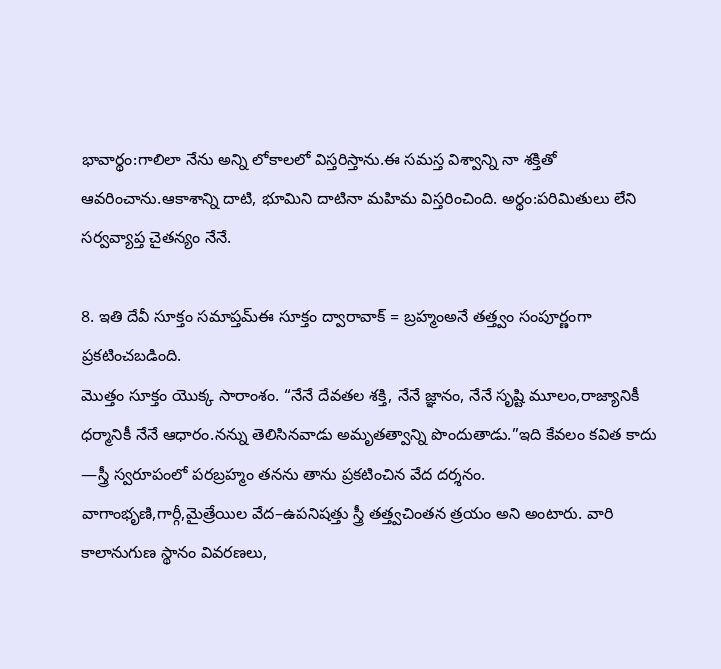భావార్థం:గాలిలా నేను అన్ని లోకాలలో విస్తరిస్తాను.ఈ సమస్త విశ్వాన్ని నా శక్తితో ఆవరించాను.ఆకాశాన్ని దాటి, భూమిని దాటినా మహిమ విస్తరించింది. అర్థం:పరిమితులు లేని సర్వవ్యాప్త చైతన్యం నేనే.

8. ఇతి దేవీ సూక్తం సమాప్తమ్ఈ సూక్తం ద్వారావాక్ = బ్రహ్మంఅనే తత్త్వం సంపూర్ణంగా ప్రకటించబడింది.
మొత్తం సూక్తం యొక్క సారాంశం. “నేనే దేవతల శక్తి, నేనే జ్ఞానం, నేనే సృష్టి మూలం,రాజ్యానికీ ధర్మానికీ నేనే ఆధారం.నన్ను తెలిసినవాడు అమృతత్వాన్ని పొందుతాడు.”ఇది కేవలం కవిత కాదు —స్త్రీ స్వరూపంలో పరబ్రహ్మం తనను తాను ప్రకటించిన వేద దర్శనం.
వాగాంభృణి,గార్గీ,మైత్రేయిల వేద–ఉపనిషత్తు స్త్రీ తత్త్వచింతన త్రయం అని అంటారు. వారి కాలానుగుణ స్థానం వివరణలు,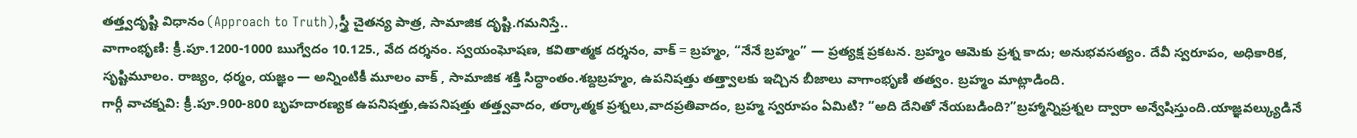తత్త్వదృష్టి విధానం (Approach to Truth),స్త్రీ చైతన్య పాత్ర, సామాజిక దృష్టి.గమనిస్తే..
వాగాంభృణి: క్రీ.పూ.1200-1000 ఋగ్వేదం 10.125., వేద దర్శనం. స్వయంఘోషణ, కవితాత్మక దర్శనం, వాక్ = బ్రహ్మం, “నేనే బ్రహ్మం” — ప్రత్యక్ష ప్రకటన. బ్రహ్మం ఆమెకు ప్రశ్న కాదు; అనుభవసత్యం. దేవీ స్వరూపం, అధికారిక, సృష్టిమూలం. రాజ్యం, ధర్మం, యజ్ఞం — అన్నింటికీ మూలం వాక్ , సామాజిక శక్తి సిద్ధాంతం.శబ్దబ్రహ్మం, ఉపనిషత్తు తత్త్వాలకు ఇచ్చిన బీజాలు వాగాంభృణి తత్వం. బ్రహ్మం మాట్లాడింది.
గార్గీ వాచక్నవి: క్రీ.పూ.900-800 బృహదారణ్యక ఉపనిషత్తు,ఉపనిషత్తు తత్త్వవాదం, తర్కాత్మక ప్రశ్నలు,వాదప్రతివాదం, బ్రహ్మ స్వరూపం ఏమిటి? “అది దేనితో నేయబడింది?”బ్రహ్మాన్నిప్రశ్నల ద్వారా అన్వేషిస్తుంది.యాజ్ఞవల్క్యుడినే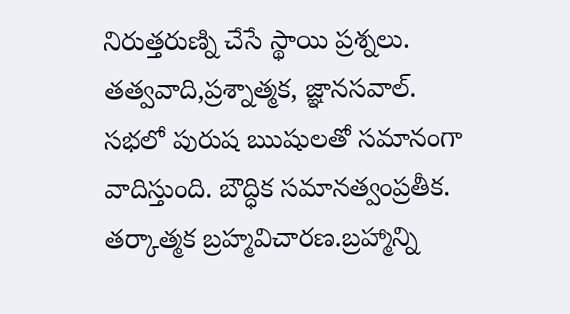నిరుత్తరుణ్ని చేసే స్థాయి ప్రశ్నలు. తత్వవాది,ప్రశ్నాత్మక, జ్ఞానసవాల్. సభలో పురుష ఋషులతో సమానంగా వాదిస్తుంది. బౌద్ధిక సమానత్వంప్రతీక. తర్కాత్మక బ్రహ్మవిచారణ.బ్రహ్మాన్ని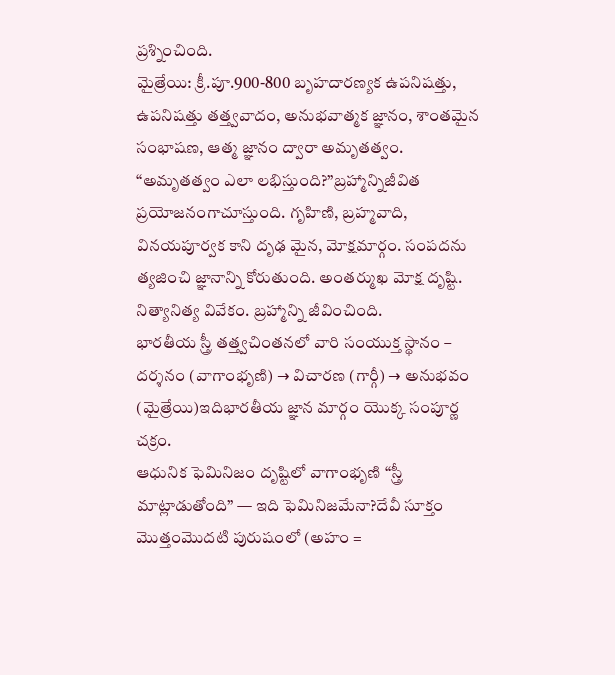ప్రశ్నించింది.
మైత్రేయి: క్రీ.పూ.900-800 బృహదారణ్యక ఉపనిషత్తు, ఉపనిషత్తు తత్త్వవాదం, అనుభవాత్మక జ్ఞానం, శాంతమైన సంభాషణ, ఆత్మ జ్ఞానం ద్వారా అమృతత్వం. “అమృతత్వం ఎలా లభిస్తుంది?”బ్రహ్మాన్నిజీవిత ప్రయోజనంగాచూస్తుంది. గృహిణి, బ్రహ్మవాది, వినయపూర్వక కాని దృఢ మైన, మోక్షమార్గం. సంపదను త్యజించి జ్ఞానాన్ని కోరుతుంది. అంతర్ముఖ మోక్ష దృష్టి. నిత్యానిత్య వివేకం. బ్రహ్మాన్ని జీవించింది.
భారతీయ స్త్రీ తత్త్వచింతనలో వారి సంయుక్త స్థానం – దర్శనం (వాగాంభృణి) → విచారణ (గార్గీ) → అనుభవం (మైత్రేయి)ఇదిభారతీయ జ్ఞాన మార్గం యొక్క సంపూర్ణ చక్రం.
ఆధునిక ఫెమినిజం దృష్టిలో వాగాంభృణి “స్త్రీ మాట్లాడుతోంది” — ఇది ఫెమినిజమేనా?దేవీ సూక్తం మొత్తంమొదటి పురుషంలో (అహం =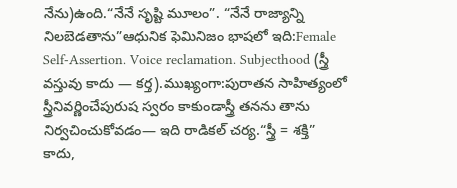నేను)ఉంది.“నేనే సృష్టి మూలం”. “నేనే రాజ్యాన్ని నిలబెడతాను”ఆధునిక ఫెమినిజం భాషలో ఇది:Female Self-Assertion. Voice reclamation. Subjecthood (స్త్రీ వస్తువు కాదు — కర్త).ముఖ్యంగా:పురాతన సాహిత్యంలో స్త్రీనివర్ణించేపురుష స్వరం కాకుండాస్త్రీ తనను తాను నిర్వచించుకోవడం— ఇది రాడికల్ చర్య.“స్త్రీ = శక్తి” కాదు,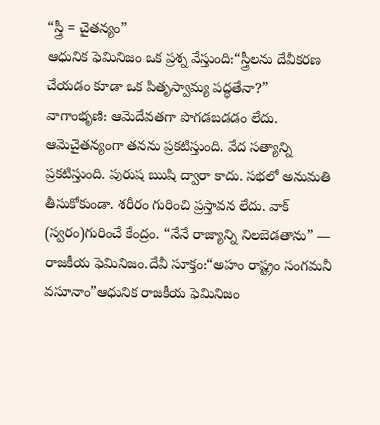“స్త్రీ = చైతన్యం”
ఆధునిక ఫెమినిజం ఒక ప్రశ్న వేస్తుంది:“స్త్రీలను దేవీకరణ చేయడం కూడా ఒక పితృస్వామ్య పద్ధతేనా?”
వాగాంభృణి: ఆమెదేవతగా పొగడబడడం లేదు. ఆమెచైతన్యంగా తనను ప్రకటిస్తుంది. వేద సత్యాన్ని ప్రకటిస్తుంది. పురుష ఋషి ద్వారా కాదు. సభలో అనుమతి తీసుకోకుండా. శరీరం గురించి ప్రస్తావన లేదు. వాక్ (స్వరం)గురించే కేంద్రం. “నేనే రాజ్యాన్ని నిలబెడతాను” — రాజకీయ ఫెమినిజం.దేవీ సూక్తం:“అహం రాష్ట్రం సంగమనీ వసూనాం”ఆధునిక రాజకీయ ఫెమినిజం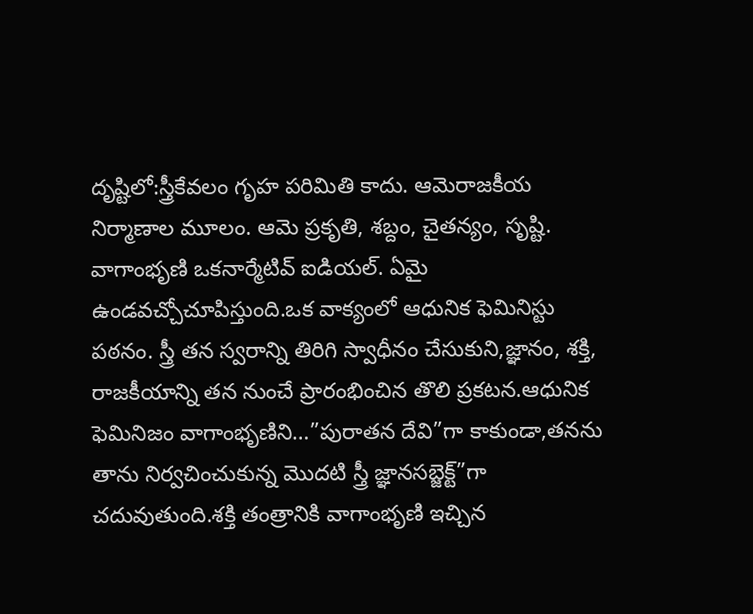దృష్టిలో:స్త్రీకేవలం గృహ పరిమితి కాదు. ఆమెరాజకీయ నిర్మాణాల మూలం. ఆమె ప్రకృతి, శబ్దం, చైతన్యం, సృష్టి.
వాగాంభృణి ఒకనార్మేటివ్ ఐడియల్. ఏమై ఉండవచ్చోచూపిస్తుంది.ఒక వాక్యంలో ఆధునిక ఫెమినిస్టు పఠనం. స్త్రీ తన స్వరాన్ని తిరిగి స్వాధీనం చేసుకుని,జ్ఞానం, శక్తి, రాజకీయాన్ని తన నుంచే ప్రారంభించిన తొలి ప్రకటన.ఆధునిక ఫెమినిజం వాగాంభృణిని…”పురాతన దేవి”గా కాకుండా,తనను తాను నిర్వచించుకున్న మొదటి స్త్రీ జ్ఞానసబ్జెక్ట్”గా చదువుతుంది.శక్తి తంత్రానికి వాగాంభృణి ఇచ్చిన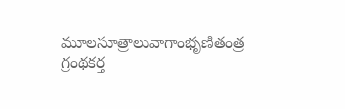మూలసూత్రాలువాగాంభృణితంత్ర గ్రంథకర్త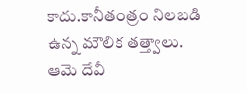కాదు.కానీతంత్రం నిలబడి ఉన్న మౌలిక తత్త్వాలు. ఆమె దేవీ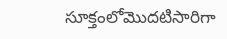సూక్తంలోమొదటిసారిగా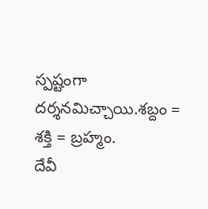స్పష్టంగా దర్శనమిచ్చాయి.శబ్దం = శక్తి = బ్రహ్మం.
దేవీ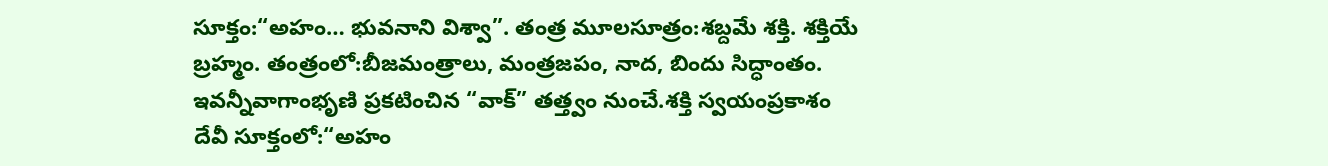సూక్తం:“అహం… భువనాని విశ్వా”. తంత్ర మూలసూత్రం:శబ్దమే శక్తి. శక్తియే బ్రహ్మం. తంత్రంలో:బీజమంత్రాలు, మంత్రజపం, నాద, బిందు సిద్ధాంతం. ఇవన్నీవాగాంభృణి ప్రకటించిన “వాక్” తత్త్వం నుంచే.శక్తి స్వయంప్రకాశం
దేవీ సూక్తంలో:“అహం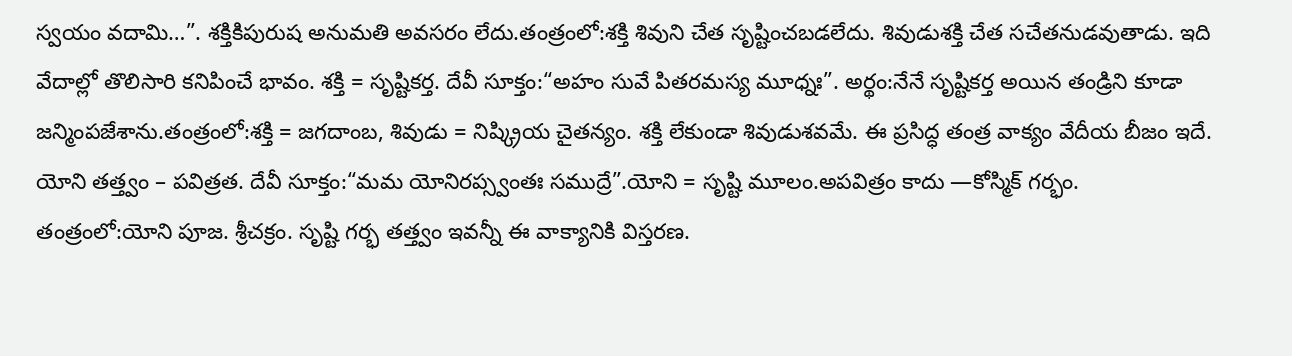స్వయం వదామి…”. శక్తికిపురుష అనుమతి అవసరం లేదు.తంత్రంలో:శక్తి శివుని చేత సృష్టించబడలేదు. శివుడుశక్తి చేత సచేతనుడవుతాడు. ఇది వేదాల్లో తొలిసారి కనిపించే భావం. శక్తి = సృష్టికర్త. దేవీ సూక్తం:“అహం సువే పితరమస్య మూధ్నః”. అర్థం:నేనే సృష్టికర్త అయిన తండ్రిని కూడా జన్మింపజేశాను.తంత్రంలో:శక్తి = జగదాంబ, శివుడు = నిష్క్రియ చైతన్యం. శక్తి లేకుండా శివుడుశవమే. ఈ ప్రసిద్ధ తంత్ర వాక్యం వేదీయ బీజం ఇదే.
యోని తత్త్వం – పవిత్రత. దేవీ సూక్తం:“మమ యోనిరప్స్వంతః సముద్రే”.యోని = సృష్టి మూలం.అపవిత్రం కాదు —కోస్మిక్ గర్భం. తంత్రంలో:యోని పూజ. శ్రీచక్రం. సృష్టి గర్భ తత్త్వం ఇవన్నీ ఈ వాక్యానికి విస్తరణ.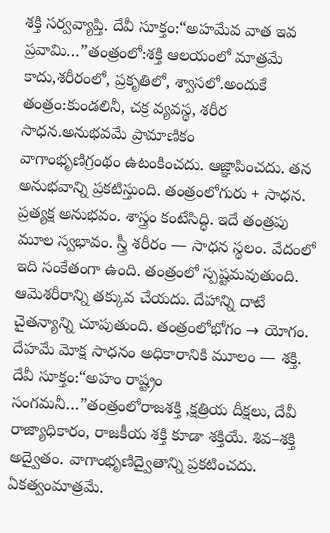శక్తి సర్వవ్యాప్తి. దేవీ సూక్తం:“అహమేవ వాత ఇవ ప్రవామి…”తంత్రంలో:శక్తి ఆలయంలో మాత్రమే కాదు,శరీరంలో, ప్రకృతిలో, శ్వాసలో.అందుకే తంత్రం:కుండలినీ, చక్ర వ్యవస్థ, శరీర సాధన.అనుభవమే ప్రామాణికం
వాగాంభృణిగ్రంథం ఉటంకించదు. ఆజ్ఞాపించదు. తన అనుభవాన్ని ప్రకటిస్తుంది. తంత్రంలోగురు + సాధన. ప్రత్యక్ష అనుభవం. శాస్త్రం కంటేసిద్ధి. ఇదే తంత్రపు మూల స్వభావం. స్త్రీ శరీరం — సాధన స్థలం. వేదంలో ఇది సంకేతంగా ఉంది. తంత్రంలో స్పష్టమవుతుంది. ఆమెశరీరాన్ని తక్కువ చేయదు. దేహాన్ని దాటే చైతన్యాన్ని చూపుతుంది. తంత్రంలోభోగం → యోగం. దేహమే మోక్ష సాధనం అధికారానికి మూలం — శక్తి. దేవీ సూక్తం:“అహం రాష్ట్రం సంగమనీ…”తంత్రంలోరాజశక్తి ,క్షత్రియ దీక్షలు, దేవీ రాజ్యాధికారం, రాజకీయ శక్తి కూడా శక్తియే. శివ–శక్తి అద్వైతం. వాగాంభృణిద్వైతాన్ని ప్రకటించదు. ఏకత్వంమాత్రమే.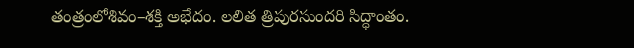తంత్రంలోశివం–శక్తి అభేదం. లలిత త్రిపురసుందరి సిద్ధాంతం.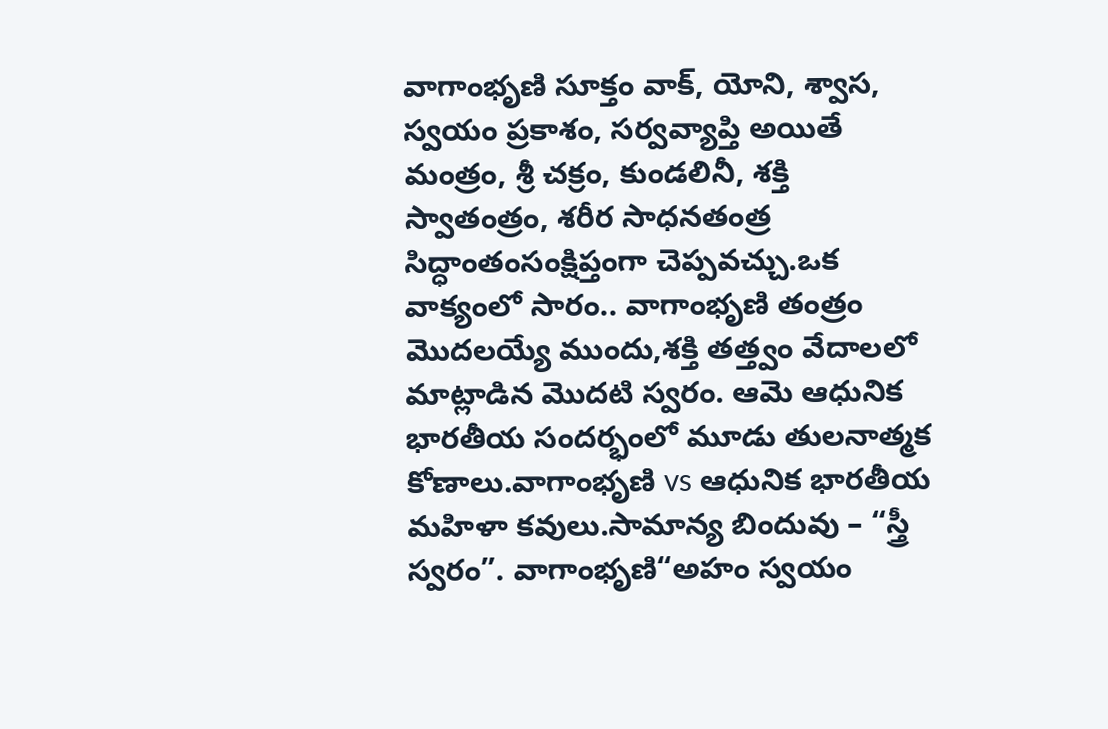వాగాంభృణి సూక్తం వాక్, యోని, శ్వాస, స్వయం ప్రకాశం, సర్వవ్యాప్తి అయితే మంత్రం, శ్రీ చక్రం, కుండలినీ, శక్తి స్వాతంత్రం, శరీర సాధనతంత్ర సిద్ధాంతంసంక్షిప్తంగా చెప్పవచ్చు.ఒక వాక్యంలో సారం.. వాగాంభృణి తంత్రం మొదలయ్యే ముందు,శక్తి తత్త్వం వేదాలలో మాట్లాడిన మొదటి స్వరం. ఆమె ఆధునిక భారతీయ సందర్భంలో మూడు తులనాత్మక కోణాలు.వాగాంభృణి vs ఆధునిక భారతీయ మహిళా కవులు.సామాన్య బిందువు – “స్త్రీ స్వరం”. వాగాంభృణి“అహం స్వయం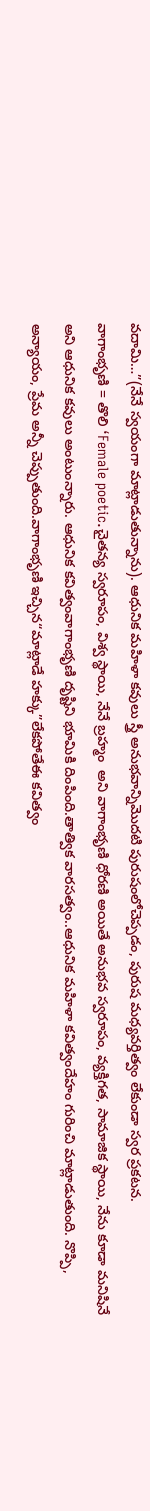వదామి…”(నేనే స్వయంగా మాట్లాడుతున్నాను). ఆధునిక మహిళా కవులు స్త్రీ అనుభవాన్నిమొదటి పురుషంలోచెప్పడం, పురుష మధ్యవర్తిత్వం లేకుండా స్వర ప్రకటన.
వాగాంభృణి = తొలి ‘Female poetic.చైతన్య స్వరూపం, విశ్వ స్థాయి, నేనే బ్రహ్మం  అని వాగాంభృణి ధోరణి అయితే అనుభవ స్వరూపం, వ్యక్తిగత, సామాజిక స్థాయి, నేను కూడా మనిషినే అని ఆధునిక కవులు అంటుంన్నారు. ఆధునిక కవిత్వంవాగాంభృణి దృష్టిని భూమికి దింపింది.తాత్విక వారసత్వం..ఆధునిక మహిళా కవిత్వందేహం గురించి మాట్లాడుతుంది. నొప్పి, అన్యాయం, ప్రేమ అన్నీ చెప్పుతుంది.వాగాంభృణి ఇచ్చిన“మాట్లాడే హక్కు”లేకపోతేఈ కవిత్వం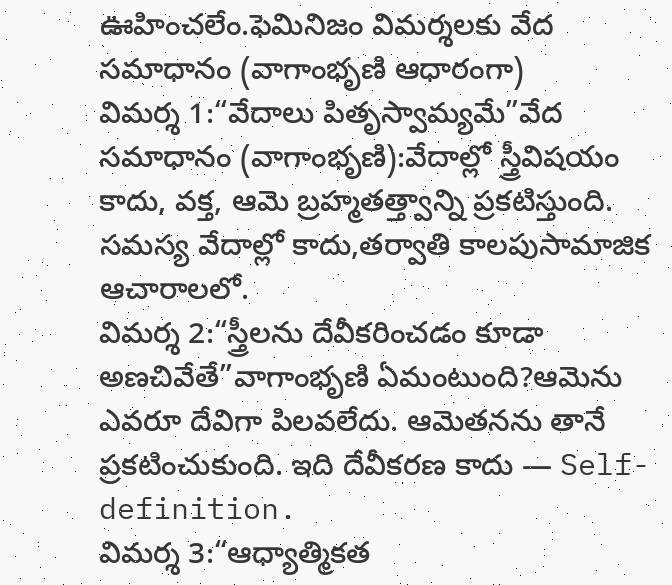ఊహించలేం.ఫెమినిజం విమర్శలకు వేద సమాధానం (వాగాంభృణి ఆధారంగా)
విమర్శ 1:“వేదాలు పితృస్వామ్యమే”వేద సమాధానం (వాగాంభృణి):వేదాల్లో స్త్రీవిషయం కాదు, వక్త, ఆమె బ్రహ్మతత్త్వాన్ని ప్రకటిస్తుంది. సమస్య వేదాల్లో కాదు,తర్వాతి కాలపుసామాజిక ఆచారాలలో.
విమర్శ 2:“స్త్రీలను దేవీకరించడం కూడా అణచివేతే”వాగాంభృణి ఏమంటుంది?ఆమెను ఎవరూ దేవిగా పిలవలేదు. ఆమెతనను తానే ప్రకటించుకుంది. ఇది దేవీకరణ కాదు — Self-definition.
విమర్శ 3:“ఆధ్యాత్మికత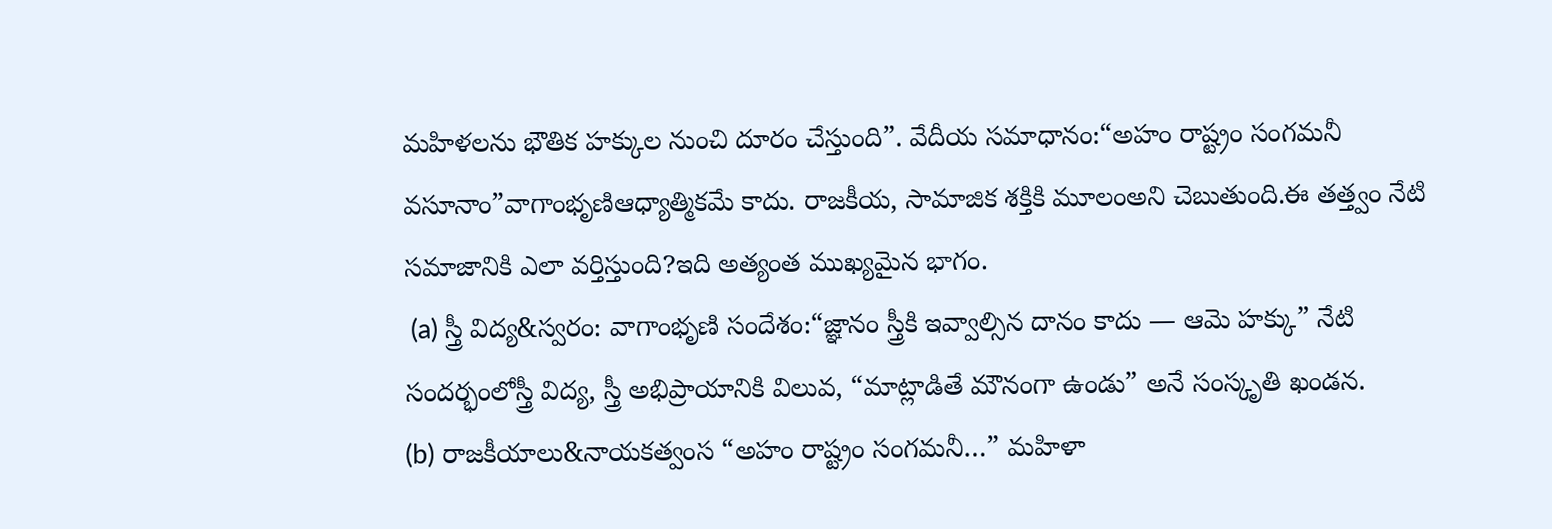మహిళలను భౌతిక హక్కుల నుంచి దూరం చేస్తుంది”. వేదీయ సమాధానం:“అహం రాష్ట్రం సంగమనీ వసూనాం”వాగాంభృణిఆధ్యాత్మికమే కాదు. రాజకీయ, సామాజిక శక్తికి మూలంఅని చెబుతుంది.ఈ తత్త్వం నేటి సమాజానికి ఎలా వర్తిస్తుంది?ఇది అత్యంత ముఖ్యమైన భాగం.
 (a) స్త్రీ విద్య&స్వరం: వాగాంభృణి సందేశం:“జ్ఞానం స్త్రీకి ఇవ్వాల్సిన దానం కాదు — ఆమె హక్కు” నేటి సందర్భంలోస్త్రీ విద్య, స్త్రీ అభిప్రాయానికి విలువ, “మాట్లాడితే మౌనంగా ఉండు” అనే సంస్కృతి ఖండన.
(b) రాజకీయాలు&నాయకత్వంస “అహం రాష్ట్రం సంగమనీ…” మహిళా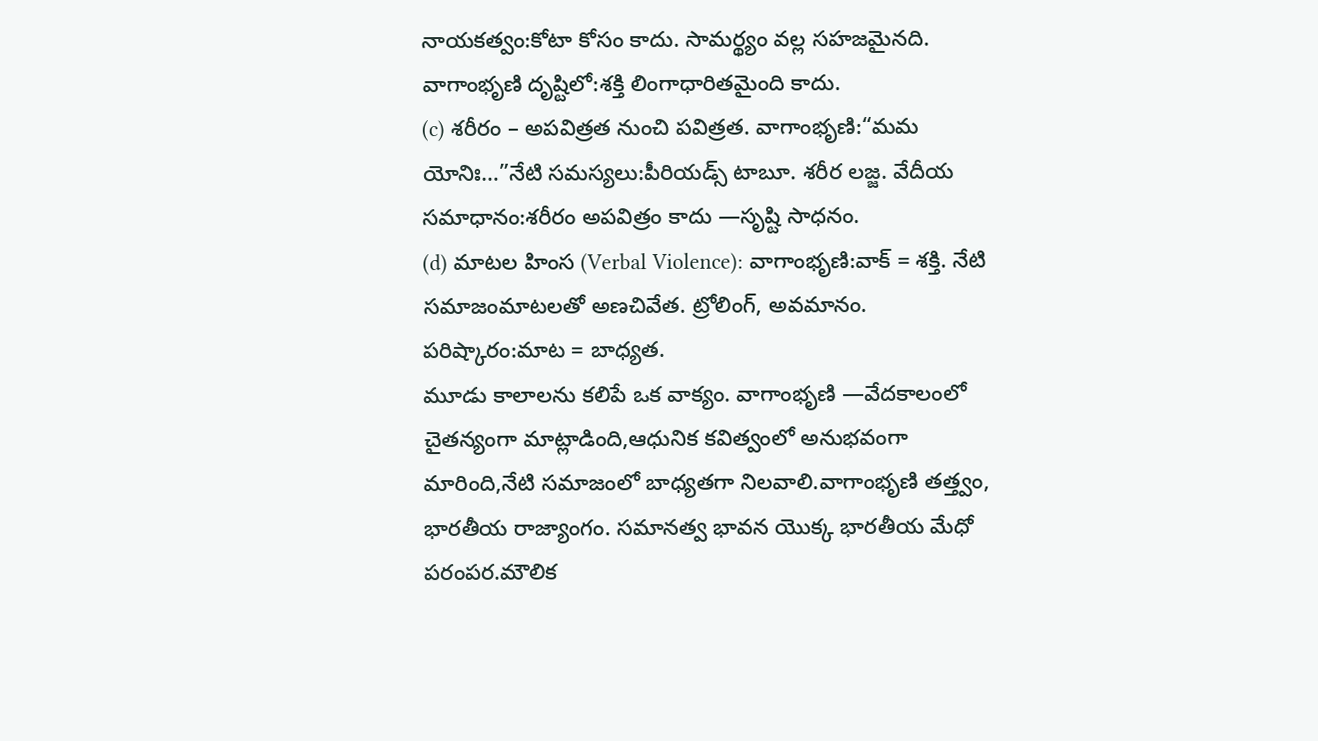నాయకత్వం:కోటా కోసం కాదు. సామర్థ్యం వల్ల సహజమైనది. వాగాంభృణి దృష్టిలో:శక్తి లింగాధారితమైంది కాదు.
(c) శరీరం – అపవిత్రత నుంచి పవిత్రత. వాగాంభృణి:“మమ యోనిః…”నేటి సమస్యలు:పీరియడ్స్ టాబూ. శరీర లజ్జ. వేదీయ సమాధానం:శరీరం అపవిత్రం కాదు —సృష్టి సాధనం.
(d) మాటల హింస (Verbal Violence): వాగాంభృణి:వాక్ = శక్తి. నేటి సమాజంమాటలతో అణచివేత. ట్రోలింగ్, అవమానం. పరిష్కారం:మాట = బాధ్యత.
మూడు కాలాలను కలిపే ఒక వాక్యం. వాగాంభృణి —వేదకాలంలో చైతన్యంగా మాట్లాడింది,ఆధునిక కవిత్వంలో అనుభవంగా మారింది,నేటి సమాజంలో బాధ్యతగా నిలవాలి.వాగాంభృణి తత్త్వం, భారతీయ రాజ్యాంగం. సమానత్వ భావన యొక్క భారతీయ మేధో పరంపర.మౌలిక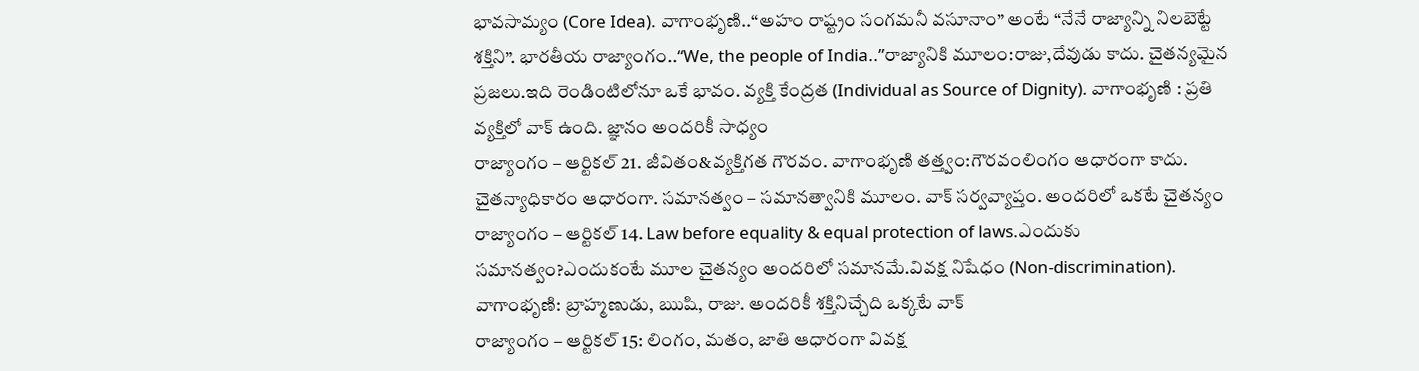భావసామ్యం (Core Idea). వాగాంభృణి..“అహం రాష్ట్రం సంగమనీ వసూనాం” అంటే “నేనే రాజ్యాన్ని నిలబెట్టే శక్తిని”. భారతీయ రాజ్యాంగం..“We, the people of India..”రాజ్యానికి మూలం:రాజు,దేవుడు కాదు. చైతన్యమైన ప్రజలు.ఇది రెండింటిలోనూ ఒకే భావం. వ్యక్తి కేంద్రత (Individual as Source of Dignity). వాగాంభృణి : ప్రతి వ్యక్తిలో వాక్ ఉంది. జ్ఞానం అందరికీ సాధ్యం
రాజ్యాంగం – ఆర్టికల్ 21. జీవితం&వ్యక్తిగత గౌరవం. వాగాంభృణి తత్త్వం:గౌరవంలింగం ఆధారంగా కాదు. చైతన్యాధికారం ఆధారంగా. సమానత్వం – సమానత్వానికి మూలం. వాక్ సర్వవ్యాప్తం. అందరిలో ఒకటే చైతన్యం
రాజ్యాంగం – ఆర్టికల్ 14. Law before equality & equal protection of laws.ఎందుకు సమానత్వం?ఎందుకంటే మూల చైతన్యం అందరిలో సమానమే.వివక్ష నిషేధం (Non-discrimination). వాగాంభృణి: బ్రాహ్మణుడు, ఋషి, రాజు. అందరికీ శక్తినిచ్చేది ఒక్కటే వాక్
రాజ్యాంగం – ఆర్టికల్ 15: లింగం, మతం, జాతి ఆధారంగా వివక్ష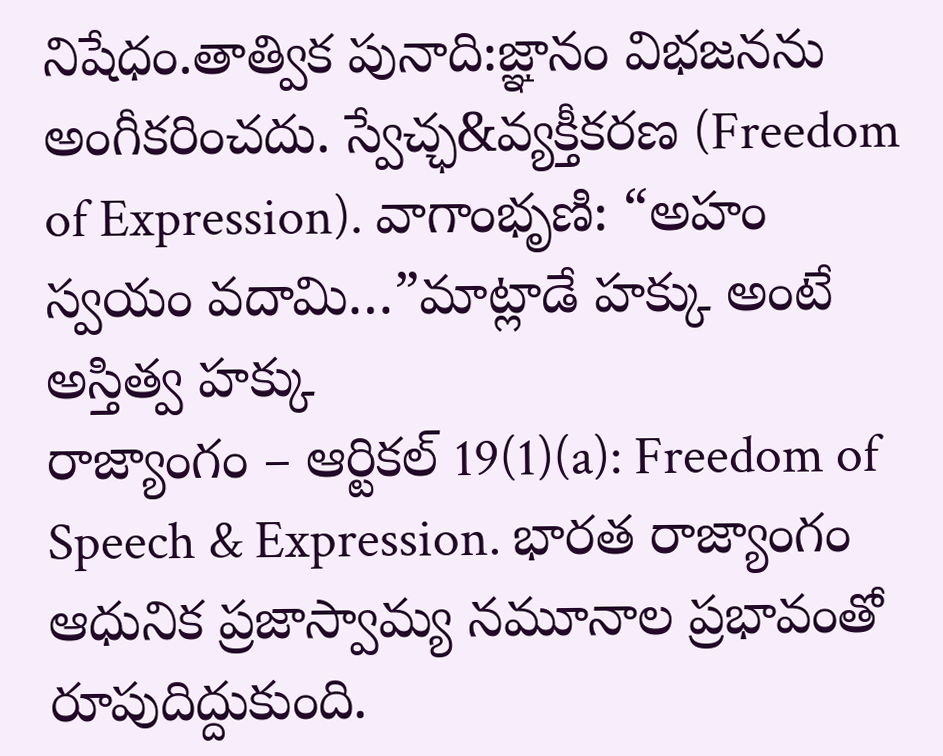నిషేధం.తాత్విక పునాది:జ్ఞానం విభజనను అంగీకరించదు. స్వేచ్ఛ&వ్యక్తీకరణ (Freedom of Expression). వాగాంభృణి: “అహం స్వయం వదామి…”మాట్లాడే హక్కు అంటే అస్తిత్వ హక్కు
రాజ్యాంగం – ఆర్టికల్ 19(1)(a): Freedom of Speech & Expression. భారత రాజ్యాంగం ఆధునిక ప్రజాస్వామ్య నమూనాల ప్రభావంతో రూపుదిద్దుకుంది.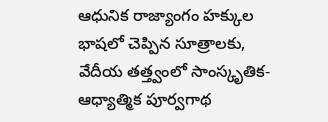ఆధునిక రాజ్యాంగం హక్కుల భాషలో చెప్పిన సూత్రాలకు, వేదీయ తత్త్వంలో సాంస్కృతిక-ఆధ్యాత్మిక పూర్వగాథ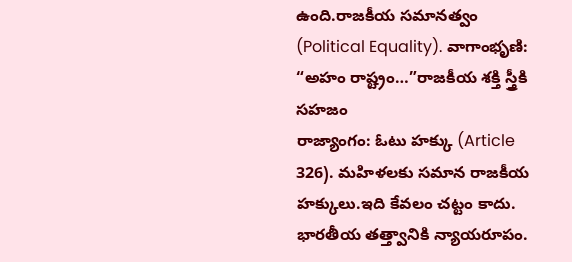ఉంది.రాజకీయ సమానత్వం (Political Equality). వాగాంభృణి: “అహం రాష్ట్రం…”రాజకీయ శక్తి స్త్రీకి సహజం
రాజ్యాంగం: ఓటు హక్కు (Article 326). మహిళలకు సమాన రాజకీయ హక్కులు.ఇది కేవలం చట్టం కాదు. భారతీయ తత్త్వానికి న్యాయరూపం.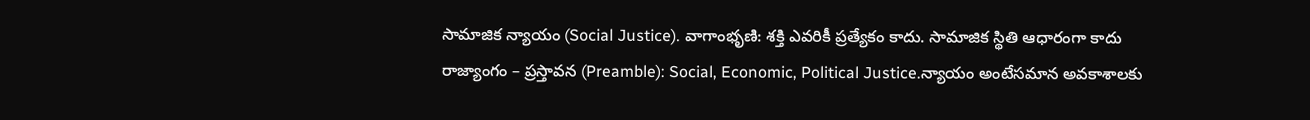సామాజిక న్యాయం (Social Justice). వాగాంభృణి: శక్తి ఎవరికీ ప్రత్యేకం కాదు. సామాజిక స్థితి ఆధారంగా కాదు
రాజ్యాంగం – ప్రస్తావన (Preamble): Social, Economic, Political Justice.న్యాయం అంటేసమాన అవకాశాలకు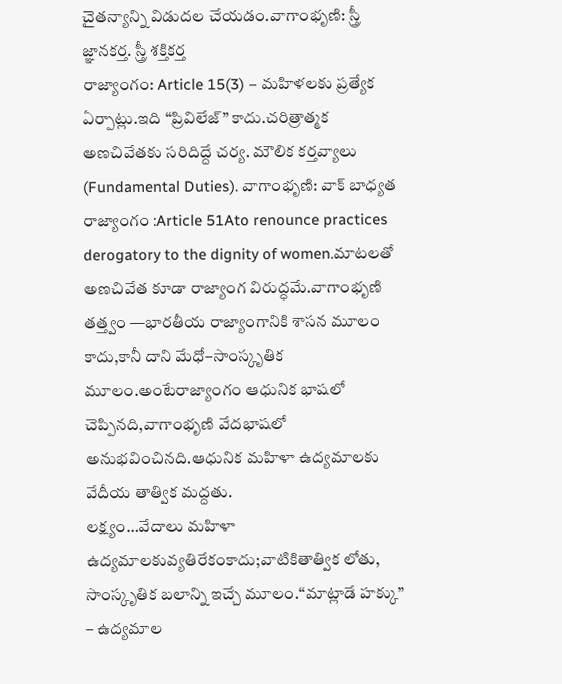చైతన్యాన్ని విడుదల చేయడం.వాగాంభృణి: స్త్రీ జ్ఞానకర్త. స్త్రీ శక్తికర్త
రాజ్యాంగం: Article 15(3) – మహిళలకు ప్రత్యేక ఏర్పాట్లు.ఇది “ప్రివిలేజ్” కాదు.చరిత్రాత్మక అణచివేతకు సరిదిద్దే చర్య. మౌలిక కర్తవ్యాలు (Fundamental Duties). వాగాంభృణి: వాక్ బాధ్యత
రాజ్యాంగం :Article 51Ato renounce practices derogatory to the dignity of women.మాటలతో అణచివేత కూడా రాజ్యాంగ విరుద్ధమే.వాగాంభృణి తత్త్వం —భారతీయ రాజ్యాంగానికి శాసన మూలం కాదు,కానీ దాని మేధో–సాంస్కృతిక మూలం.అంటేరాజ్యాంగం ఆధునిక భాషలో చెప్పినది,వాగాంభృణి వేదభాషలో అనుభవించినది.ఆధునిక మహిళా ఉద్యమాలకు వేదీయ తాత్విక మద్దతు.
లక్ష్యం…వేదాలు మహిళా ఉద్యమాలకువ్యతిరేకంకాదు;వాటికితాత్విక లోతు, సాంస్కృతిక బలాన్ని ఇచ్చే మూలం.“మాట్లాడే హక్కు” – ఉద్యమాల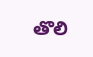తొలి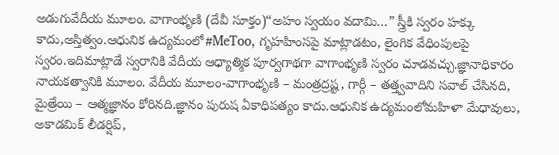అడుగువేదీయ మూలం. వాగాంభృణి (దేవీ సూక్తం)“అహం స్వయం వదామి…” స్త్రీకి స్వరం హక్కు కాదు,అస్తిత్వం.ఆధునిక ఉద్యమంలో#MeToo, గృహహింసపై మాట్లాడటం, లైంగిక వేధింపులపై స్వరం.ఇదిమాట్లాడే స్వరానికి వేదీయ ఆధ్యాత్మిక పూర్వగాథగా వాగాంభృణి స్వరం చూడవచ్చు.జ్ఞానాధికారం నాయకత్వానికి మూలం. వేదీయ మూలం-వాగాంభృణి – మంత్రద్రష్ట, గార్గీ – తత్త్వవాదిని సవాల్ చేసినది, మైత్రేయి – ఆత్మజ్ఞానం కోరినది.జ్ఞానం పురుష ఏకాధిపత్యం కాదు.ఆధునిక ఉద్యమంలోమహిళా మేధావులు, అకాడమిక్ లీడర్షిప్,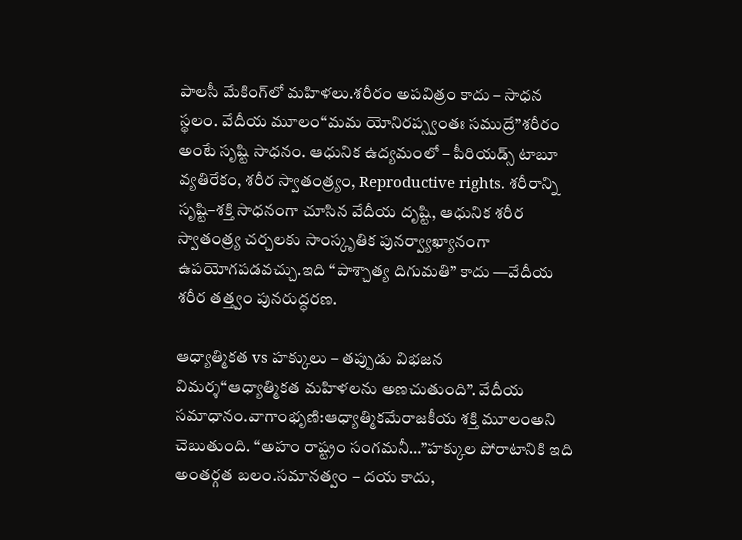పాలసీ మేకింగ్‌లో మహిళలు.శరీరం అపవిత్రం కాదు – సాధన స్థలం. వేదీయ మూలం“మమ యోనిరప్స్వంతః సముద్రే”శరీరం అంటే సృష్టి సాధనం. ఆధునిక ఉద్యమంలో – పీరియడ్స్ టాబూ వ్యతిరేకం, శరీర స్వాతంత్ర్యం, Reproductive rights. శరీరాన్ని సృష్టి–శక్తి సాధనంగా చూసిన వేదీయ దృష్టి, ఆధునిక శరీర స్వాతంత్ర్య చర్చలకు సాంస్కృతిక పునర్వ్యాఖ్యానంగా ఉపయోగపడవచ్చు.ఇది “పాశ్చాత్య దిగుమతి” కాదు —వేదీయ శరీర తత్త్వం పునరుద్ధరణ.

ఆధ్యాత్మికత vs హక్కులు – తప్పుడు విభజన
విమర్శ“ఆధ్యాత్మికత మహిళలను అణచుతుంది”. వేదీయ సమాధానం.వాగాంభృణి:ఆధ్యాత్మికమేరాజకీయ శక్తి మూలంఅని చెబుతుంది. “అహం రాష్ట్రం సంగమనీ…”హక్కుల పోరాటానికి ఇది అంతర్గత బలం.సమానత్వం – దయ కాదు,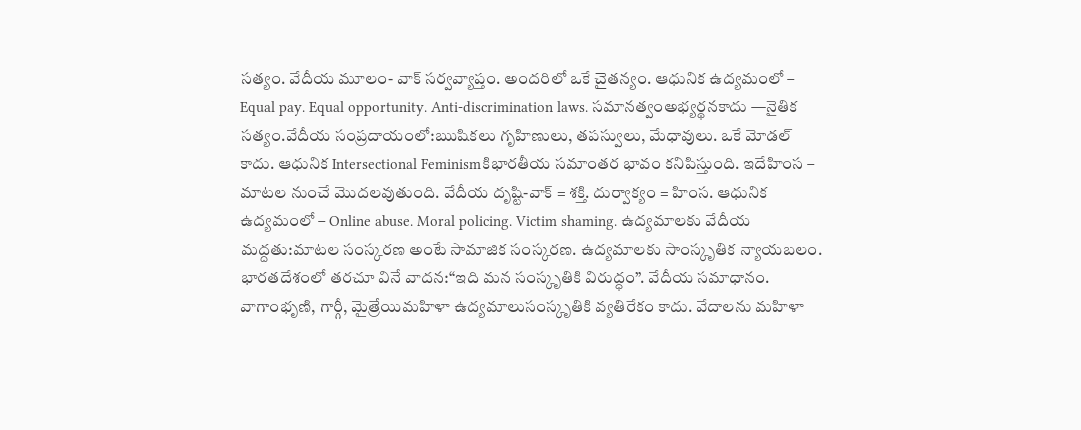సత్యం. వేదీయ మూలం- వాక్ సర్వవ్యాప్తం. అందరిలో ఒకే చైతన్యం. ఆధునిక ఉద్యమంలో – Equal pay. Equal opportunity. Anti-discrimination laws. సమానత్వంఅభ్యర్థనకాదు —నైతిక సత్యం.వేదీయ సంప్రదాయంలో:ఋషికలు గృహిణులు, తపస్వులు, మేధావులు. ఒకే మోడల్ కాదు. ఆధునిక Intersectional Feminismకిభారతీయ సమాంతర భావం కనిపిస్తుంది. ఇదేహింస – మాటల నుంచే మొదలవుతుంది. వేదీయ దృష్టి-వాక్ = శక్తి. దుర్వాక్యం = హింస. ఆధునిక ఉద్యమంలో – Online abuse. Moral policing. Victim shaming. ఉద్యమాలకు వేదీయ మద్దతు:మాటల సంస్కరణ అంటే సామాజిక సంస్కరణ. ఉద్యమాలకు సాంస్కృతిక న్యాయబలం. భారతదేశంలో తరచూ వినే వాదన:“ఇది మన సంస్కృతికి విరుద్ధం”. వేదీయ సమాధానం. వాగాంభృణి, గార్గీ, మైత్రేయిమహిళా ఉద్యమాలుసంస్కృతికి వ్యతిరేకం కాదు. వేదాలను మహిళా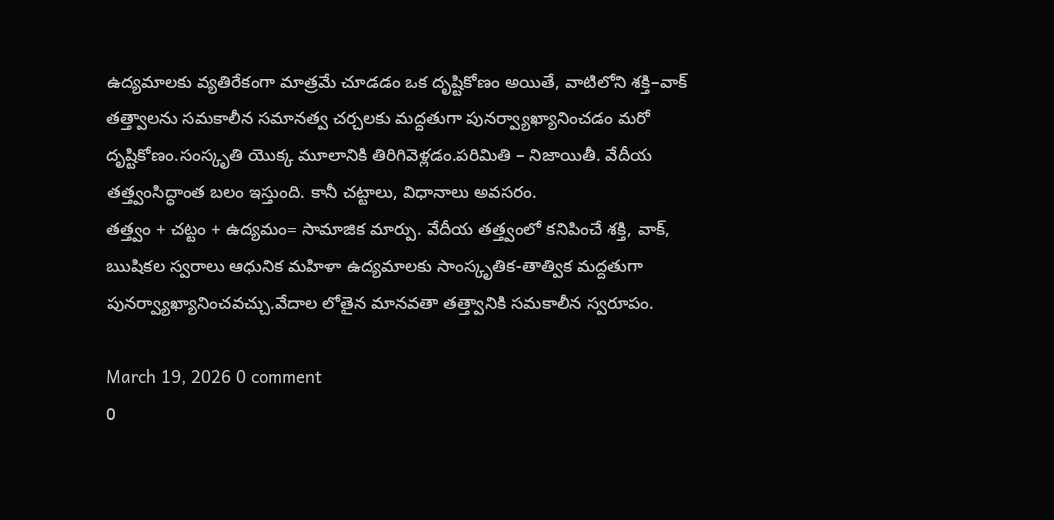ఉద్యమాలకు వ్యతిరేకంగా మాత్రమే చూడడం ఒక దృష్టికోణం అయితే, వాటిలోని శక్తి–వాక్ తత్త్వాలను సమకాలీన సమానత్వ చర్చలకు మద్దతుగా పునర్వ్యాఖ్యానించడం మరో దృష్టికోణం.సంస్కృతి యొక్క మూలానికి తిరిగివెళ్లడం.పరిమితి – నిజాయితీ. వేదీయ తత్త్వంసిద్ధాంత బలం ఇస్తుంది. కానీ చట్టాలు, విధానాలు అవసరం.
తత్త్వం + చట్టం + ఉద్యమం= సామాజిక మార్పు. వేదీయ తత్త్వంలో కనిపించే శక్తి, వాక్, ఋషికల స్వరాలు ఆధునిక మహిళా ఉద్యమాలకు సాంస్కృతిక-తాత్విక మద్దతుగా పునర్వ్యాఖ్యానించవచ్చు.వేదాల లోతైన మానవతా తత్త్వానికి సమకాలీన స్వరూపం.

March 19, 2026 0 comment
0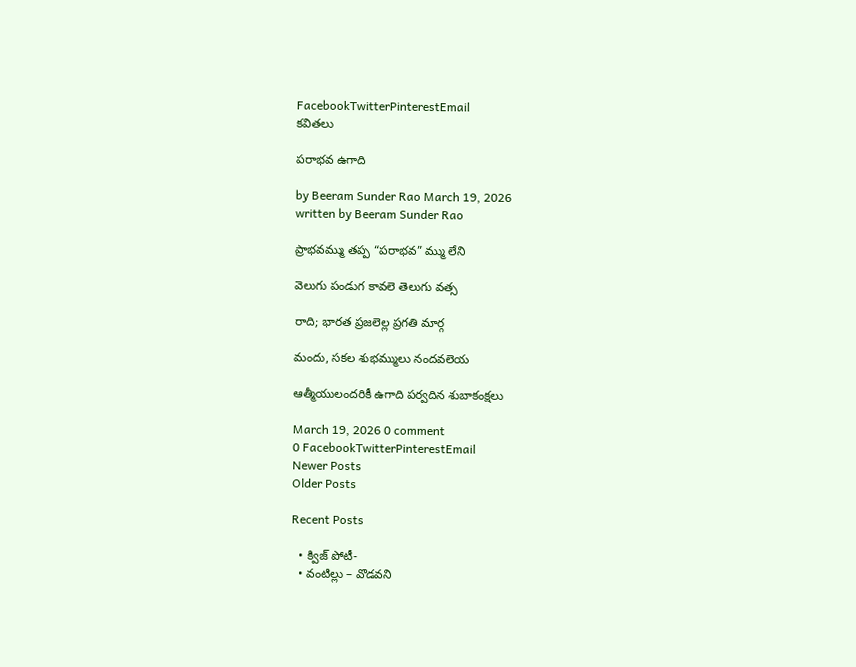FacebookTwitterPinterestEmail
కవితలు

పరాభవ ఉగాది

by Beeram Sunder Rao March 19, 2026
written by Beeram Sunder Rao

ప్రాభవమ్ము తప్ప “పరాభవ” మ్ము లేని

వెలుగు పండుగ కావలె తెలుగు వత్స

రాది; భారత ప్రజలెల్ల ప్రగతి మార్గ

మందు, సకల శుభమ్ములు నందవలెయ

ఆత్మీయులందరికీ ఉగాది పర్వదిన శుబాకంక్షలు

March 19, 2026 0 comment
0 FacebookTwitterPinterestEmail
Newer Posts
Older Posts

Recent Posts

  • క్విజ్ పోటీ-
  • వంటిల్లు – వొడవని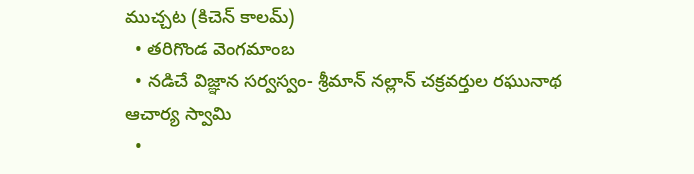ముచ్చట (కిచెన్ కాలమ్)
  • తరిగొండ వెంగమాంబ
  • నడిచే విజ్ఞాన సర్వస్వం- శ్రీమాన్ నల్లాన్ చక్రవర్తుల రఘునాథ ఆచార్య స్వామి
  •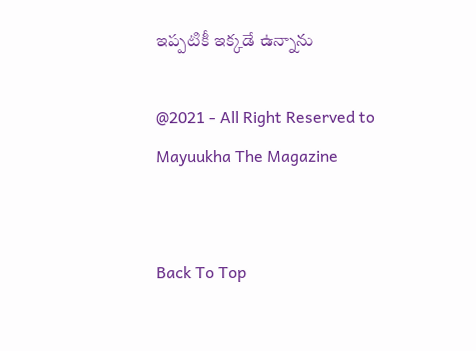ఇప్పటికీ ఇక్కడే ఉన్నాను

@2021 - All Right Reserved to Mayuukha The Magazine


Back To Top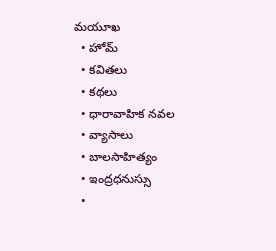మయూఖ
  • హోమ్
  • కవితలు
  • కథలు
  • ధారావాహిక నవల
  • వ్యాసాలు
  • బాల‌సాహిత్యం
  • ఇంద్రధనుస్సు
  •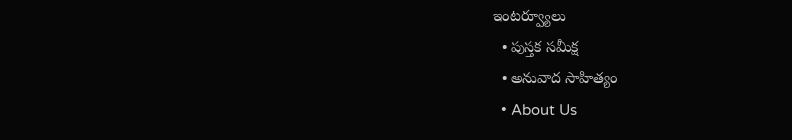ఇంట‌ర్వ్యూలు
  • పుస్త‌క స‌మీక్ష‌
  • అనువాద సాహిత్యం
  • About Us